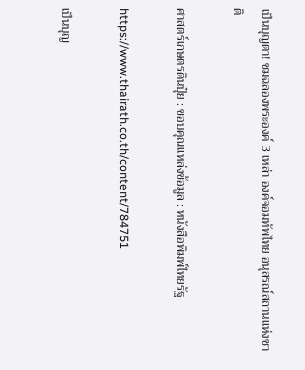เป็นบุญตา! ชมฉลองพระองค์ 3 เหล่า องค์จอมทัพไทย อนุสรณ์สถานแห่งชาติ

ศาสตร์เกษตรดินปุ๋ย : ขอบคุณแหล่งข้อมูล : หนังสือพิมพ์ไทยรัฐ

https://www.thairath.co.th/content/784751

เป็นบุญ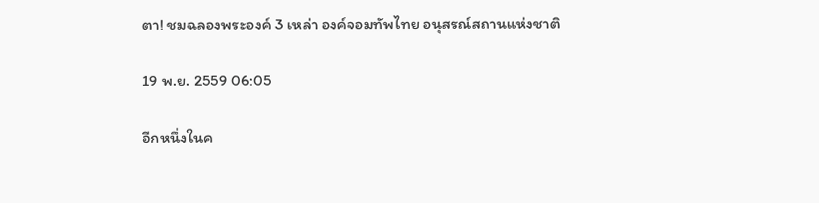ตา! ชมฉลองพระองค์ 3 เหล่า องค์จอมทัพไทย อนุสรณ์สถานแห่งชาติ

19 พ.ย. 2559 06:05

อีกหนึ่งในค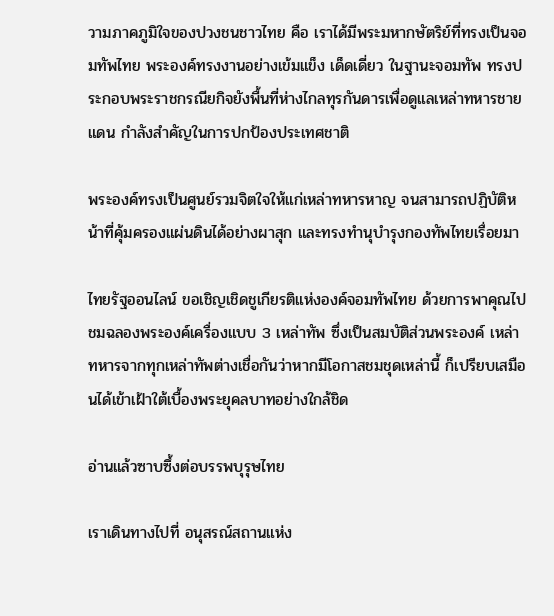วามภาคภูมิใจของปวงชนชาวไทย คือ เราได้มีพระมหากษัตริย์ที่ทรงเป็นจอมทัพไทย พระองค์ทรงงานอย่างเข้มแข็ง เด็ดเดี่ยว ในฐานะจอมทัพ ทรงประกอบพระราชกรณียกิจยังพื้นที่ห่างไกลทุรกันดารเพื่อดูแลเหล่าทหารชายแดน กำลังสำคัญในการปกป้องประเทศชาติ

พระองค์ทรงเป็นศูนย์รวมจิตใจให้แก่เหล่าทหารหาญ จนสามารถปฏิบัติหน้าที่คุ้มครองแผ่นดินได้อย่างผาสุก และทรงทำนุบำรุงกองทัพไทยเรื่อยมา

ไทยรัฐออนไลน์ ขอเชิญเชิดชูเกียรติแห่งองค์จอมทัพไทย ด้วยการพาคุณไปชมฉลองพระองค์เครื่องแบบ 3 เหล่าทัพ ซึ่งเป็นสมบัติส่วนพระองค์ เหล่าทหารจากทุกเหล่าทัพต่างเชื่อกันว่าหากมีโอกาสชมชุดเหล่านี้ ก็เปรียบเสมือนได้เข้าเฝ้าใต้เบื้องพระยุคลบาทอย่างใกล้ชิด

อ่านแล้วซาบซึ้งต่อบรรพบุรุษไทย

เราเดินทางไปที่ อนุสรณ์สถานแห่ง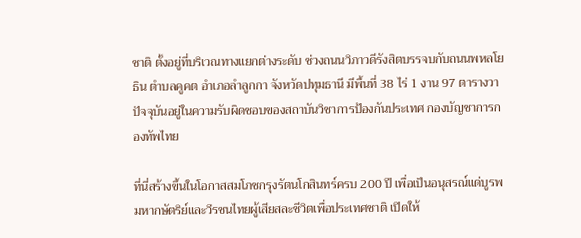ชาติ ตั้งอยู่ที่บริเวณทางแยกต่างระดับ ช่วงถนนวิภาวดีรังสิตบรรจบกับถนนพหลโยธิน ตำบลคูคต อำเภอลำลูกกา จังหวัดปทุมธานี มีพื้นที่ 38 ไร่ 1 งาน 97 ตารางวา ปัจจุบันอยู่ในความรับผิดชอบของสถาบันวิชาการป้องกันประเทศ กองบัญชาการกองทัพไทย

ที่นี่สร้างขึ้นในโอกาสสมโภชกรุงรัตนโกสินทร์ครบ 200 ปี เพื่อเป็นอนุสรณ์แด่บูรพมหากษัตริย์และวีรชนไทยผู้เสียสละชีวิตเพื่อประเทศชาติ เปิดให้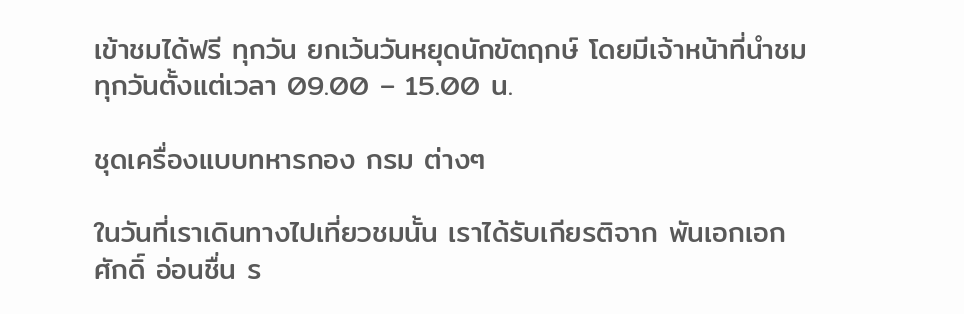เข้าชมได้ฟรี ทุกวัน ยกเว้นวันหยุดนักขัตฤกษ์ โดยมีเจ้าหน้าที่นำชมทุกวันตั้งแต่เวลา 09.00 – 15.00 น.

ชุดเครื่องแบบทหารกอง กรม ต่างๆ

ในวันที่เราเดินทางไปเที่ยวชมนั้น เราได้รับเกียรติจาก พันเอกเอกศักดิ์ อ่อนชื่น ร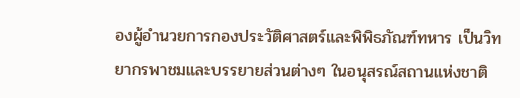องผู้อำนวยการกองประวัติศาสตร์และพิพิธภัณฑ์ทหาร เป็นวิทยากรพาชมและบรรยายส่วนต่างๆ ในอนุสรณ์สถานแห่งชาติ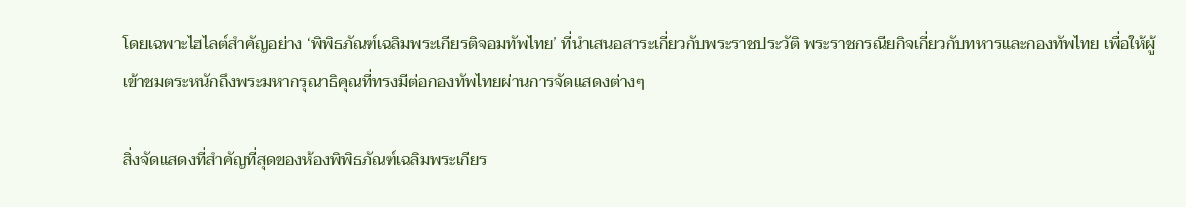โดยเฉพาะไฮไลต์สำคัญอย่าง ‘พิพิธภัณฑ์เฉลิมพระเกียรติจอมทัพไทย’ ที่นำเสนอสาระเกี่ยวกับพระราชประวัติ พระราชกรณียกิจเกี่ยวกับทหารและกองทัพไทย เพื่อให้ผู้เข้าชมตระหนักถึงพระมหากรุณาธิคุณที่ทรงมีต่อกองทัพไทยผ่านการจัดแสดงต่างๆ

สิ่งจัดแสดงที่สำคัญที่สุดของห้องพิพิธภัณฑ์เฉลิมพระเกียร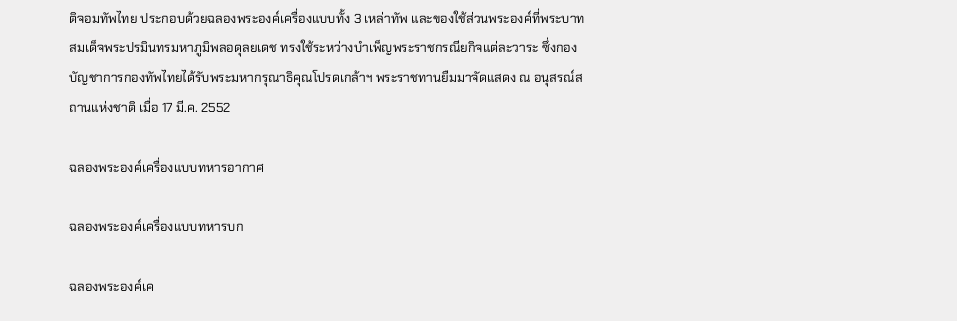ติจอมทัพไทย ประกอบด้วยฉลองพระองค์เครื่องแบบทั้ง 3 เหล่าทัพ และของใช้ส่วนพระองค์ที่พระบาทสมเด็จพระปรมินทรมหาภูมิพลอดุลยเดช ทรงใช้ระหว่างบำเพ็ญพระราชกรณียกิจแต่ละวาระ ซึ่งกองบัญชาการกองทัพไทยได้รับพระมหากรุณาธิคุณโปรดเกล้าฯ พระราชทานยืมมาจัดแสดง ณ อนุสรณ์สถานแห่งชาติ เมื่อ 17 มี.ค. 2552

ฉลองพระองค์เครื่องแบบทหารอากาศ

ฉลองพระองค์เครื่องแบบทหารบก

ฉลองพระองค์เค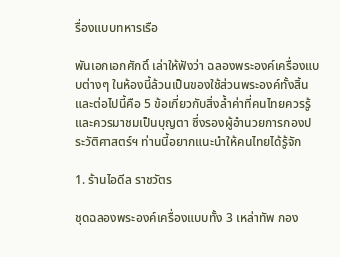รื่องแบบทหารเรือ

พันเอกเอกศักดิ์ เล่าให้ฟังว่า ฉลองพระองค์เครื่องแบบต่างๆ ในห้องนี้ล้วนเป็นของใช้ส่วนพระองค์ทั้งสิ้น และต่อไปนี้คือ 5 ข้อเกี่ยวกับสิ่งล้ำค่าที่คนไทยควรรู้และควรมาชมเป็นบุญตา ซึ่งรองผู้อำนวยการกองประวัติศาสตร์ฯ ท่านนี้อยากแนะนำให้คนไทยได้รู้จัก

1. ร้านไอดีล ราชวัตร

ชุดฉลองพระองค์เครื่องแบบทั้ง 3 เหล่าทัพ กอง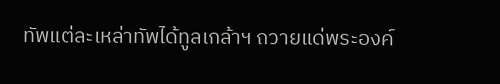ทัพแต่ละเหล่าทัพได้ทูลเกล้าฯ ถวายแด่พระองค์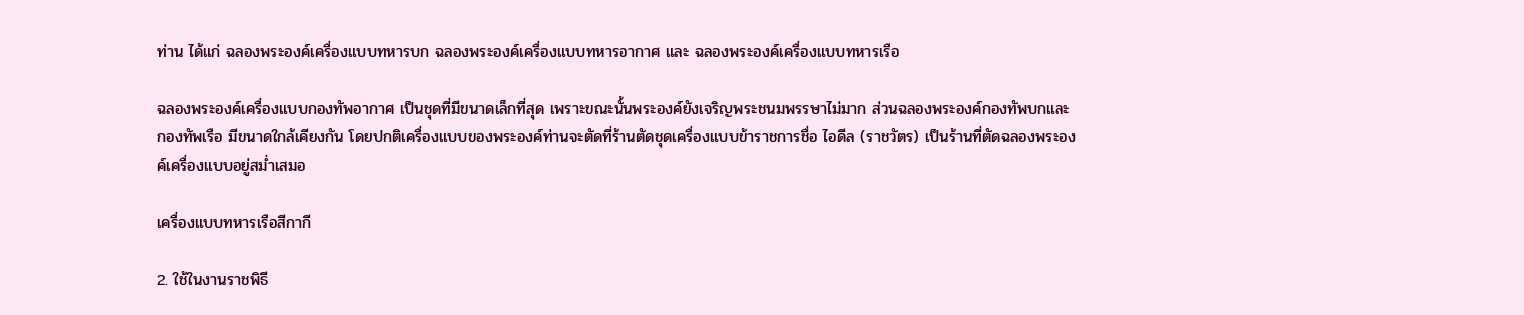ท่าน ได้แก่ ฉลองพระองค์เครื่องแบบทหารบก ฉลองพระองค์เครื่องแบบทหารอากาศ และ ฉลองพระองค์เครื่องแบบทหารเรือ

ฉลองพระองค์เครื่องแบบกองทัพอากาศ เป็นชุดที่มีขนาดเล็กที่สุด เพราะขณะนั้นพระองค์ยังเจริญพระชนมพรรษาไม่มาก ส่วนฉลองพระองค์กองทัพบกและกองทัพเรือ มีขนาดใกล้เคียงกัน โดยปกติเครื่องแบบของพระองค์ท่านจะตัดที่ร้านตัดชุดเครื่องแบบข้าราชการชื่อ ไอดีล (ราชวัตร) เป็นร้านที่ตัดฉลองพระองค์เครื่องแบบอยู่สม่ำเสมอ

เครื่องแบบทหารเรือสีกากี

2. ใช้ในงานราชพิธี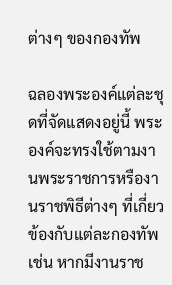ต่างๆ ของกองทัพ

ฉลองพระองค์แต่ละชุดที่จัดแสดงอยู่นี้ พระองค์จะทรงใช้ตามงานพระราชการหรืองานราชพิธีต่างๆ ที่เกี่ยวข้องกับแต่ละกองทัพ เช่น หากมีงานราช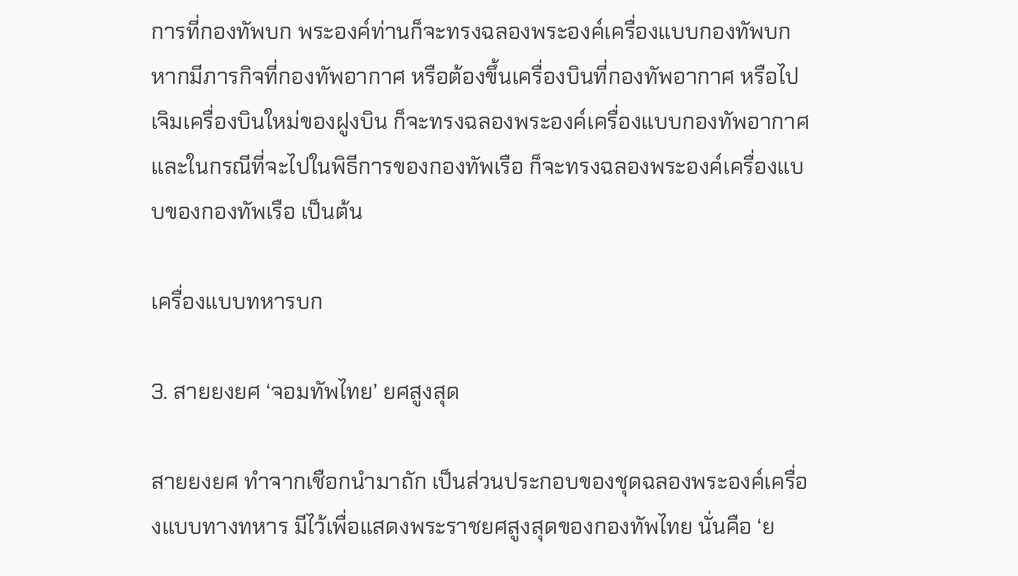การที่กองทัพบก พระองค์ท่านก็จะทรงฉลองพระองค์เครื่องแบบกองทัพบก หากมีภารกิจที่กองทัพอากาศ หรือต้องขึ้นเครื่องบินที่กองทัพอากาศ หรือไปเจิมเครื่องบินใหม่ของฝูงบิน ก็จะทรงฉลองพระองค์เครื่องแบบกองทัพอากาศ และในกรณีที่จะไปในพิธีการของกองทัพเรือ ก็จะทรงฉลองพระองค์เครื่องแบบของกองทัพเรือ เป็นต้น

เครื่องแบบทหารบก

3. สายยงยศ ‘จอมทัพไทย’ ยศสูงสุด

สายยงยศ ทำจากเชือกนำมาถัก เป็นส่วนประกอบของชุดฉลองพระองค์เครื่องแบบทางทหาร มีไว้เพื่อแสดงพระราชยศสูงสุดของกองทัพไทย นั่นคือ ‘ย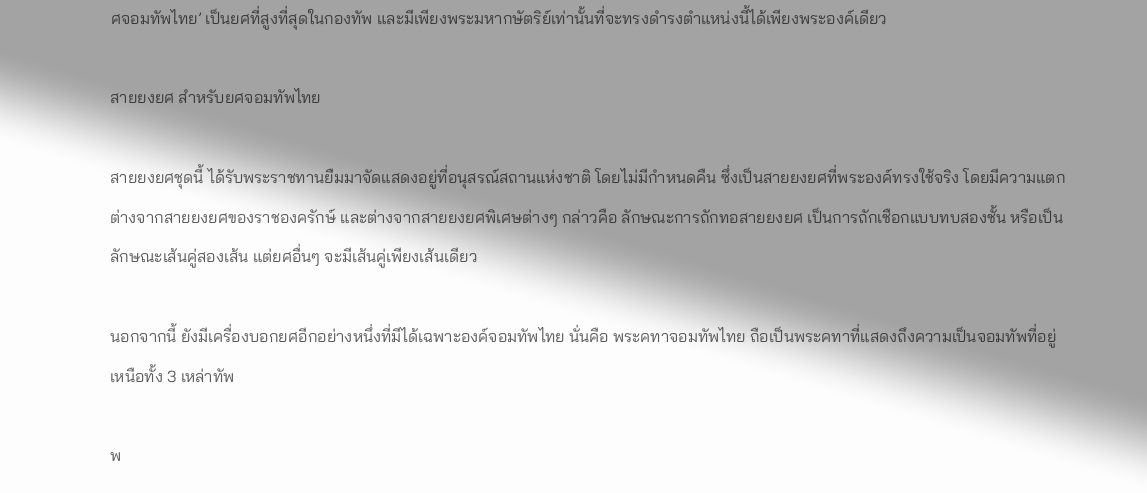ศจอมทัพไทย’ เป็นยศที่สูงที่สุดในกองทัพ และมีเพียงพระมหากษัตริย์เท่านั้นที่จะทรงดำรงตำแหน่งนี้ได้เพียงพระองค์เดียว

สายยงยศ สำหรับยศจอมทัพไทย

สายยงยศชุดนี้ ได้รับพระราชทานยืมมาจัดแสดงอยู่ที่อนุสรณ์สถานแห่งชาติ โดยไม่มีกำหนดคืน ซึ่งเป็นสายยงยศที่พระองค์ทรงใช้จริง โดยมีความแตกต่างจากสายยงยศของราชองครักษ์ และต่างจากสายยงยศพิเศษต่างๆ กล่าวคือ ลักษณะการถักทอสายยงยศ เป็นการถักเชือกแบบทบสองชั้น หรือเป็นลักษณะเส้นคู่สองเส้น แต่ยศอื่นๆ จะมีเส้นคู่เพียงเส้นเดียว

นอกจากนี้ ยังมีเครื่องบอกยศอีกอย่างหนึ่งที่มีได้เฉพาะองค์จอมทัพไทย นั่นคือ พระคทาจอมทัพไทย ถือเป็นพระคทาที่แสดงถึงความเป็นจอมทัพที่อยู่เหนือทั้ง 3 เหล่าทัพ

พ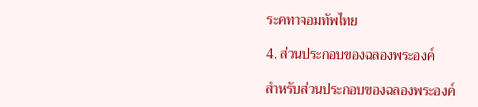ระคทาจอมทัพไทย

4. ส่วนประกอบของฉลองพระองค์

สำหรับส่วนประกอบของฉลองพระองค์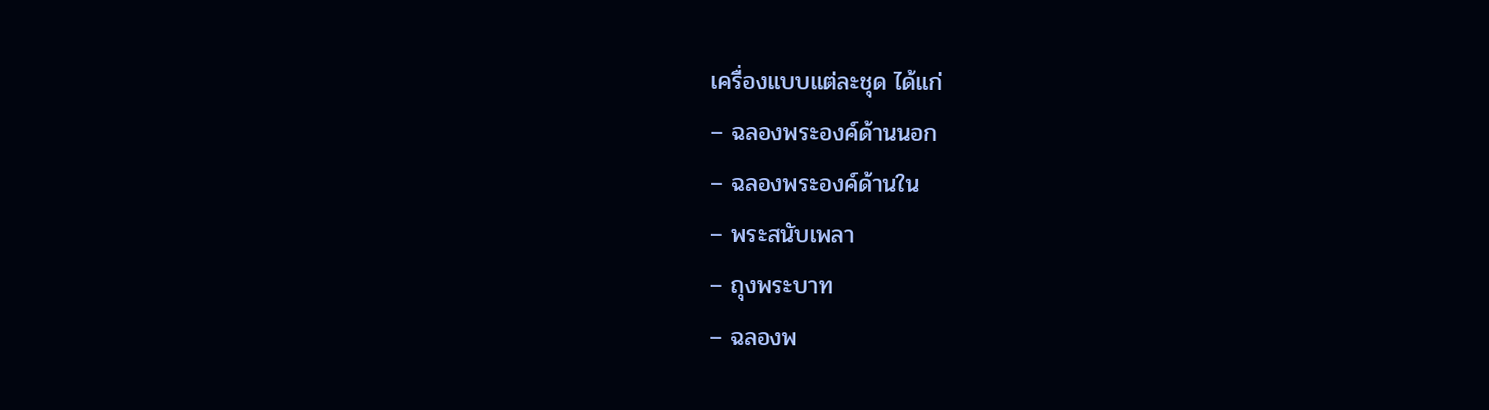เครื่องแบบแต่ละชุด ได้แก่
– ฉลองพระองค์ด้านนอก
– ฉลองพระองค์ด้านใน
– พระสนับเพลา
– ถุงพระบาท
– ฉลองพ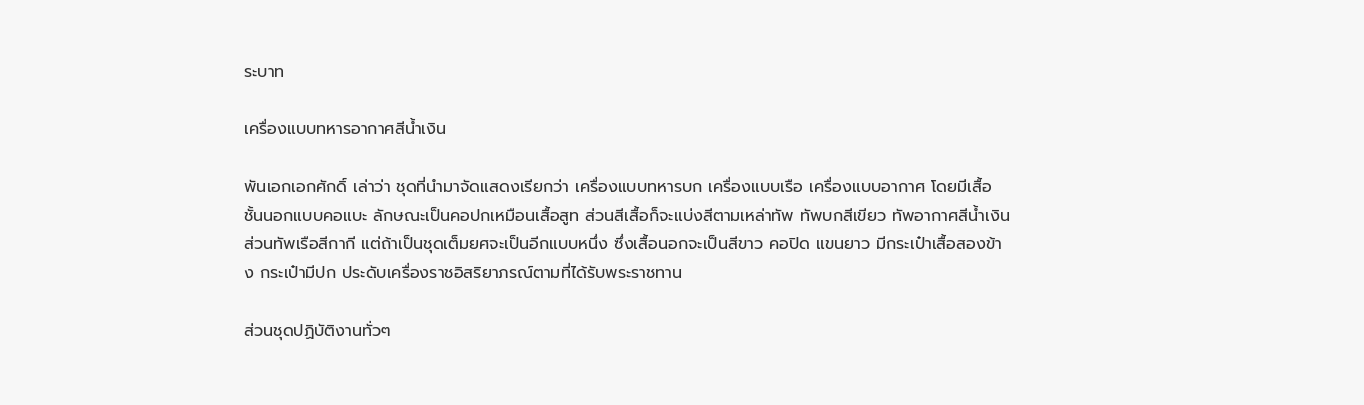ระบาท

เครื่องแบบทหารอากาศสีน้ำเงิน

พันเอกเอกศักดิ์ เล่าว่า ชุดที่นำมาจัดแสดงเรียกว่า เครื่องแบบทหารบก เครื่องแบบเรือ เครื่องแบบอากาศ โดยมีเสื้อชั้นนอกแบบคอแบะ ลักษณะเป็นคอปกเหมือนเสื้อสูท ส่วนสีเสื้อก็จะแบ่งสีตามเหล่าทัพ ทัพบกสีเขียว ทัพอากาศสีน้ำเงิน ส่วนทัพเรือสีกากี แต่ถ้าเป็นชุดเต็มยศจะเป็นอีกแบบหนึ่ง ซึ่งเสื้อนอกจะเป็นสีขาว คอปิด แขนยาว มีกระเป๋าเสื้อสองข้าง กระเป๋ามีปก ประดับเครื่องราชอิสริยาภรณ์ตามที่ได้รับพระราชทาน

ส่วนชุดปฏิบัติงานทั่วๆ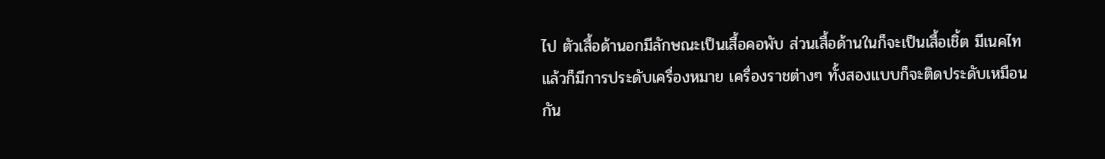ไป ตัวเสื้อด้านอกมีลักษณะเป็นเสื้อคอพับ ส่วนเสื้อด้านในก็จะเป็นเสื้อเชิ้ต มีเนคไท แล้วก็มีการประดับเครื่องหมาย เครื่องราชต่างๆ ทั้งสองแบบก็จะติดประดับเหมือนกัน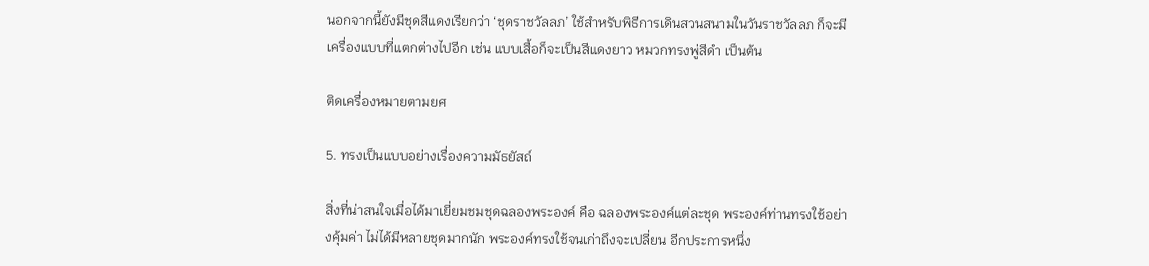นอกจากนี้ยังมีชุดสีแดงเรียกว่า ‘ชุดราชวัลลภ’ ใช้สำหรับพิธีการเดินสวนสนามในวันราชวัลลภ ก็จะมีเครื่องแบบที่แตกต่างไปอีก เช่น แบบเสื้อก็จะเป็นสีแดงยาว หมวกทรงพู่สีดำ เป็นต้น

ติดเครื่องหมายตามยศ

5. ทรงเป็นแบบอย่างเรื่องความมัธยัสถ์

สิ่งที่น่าสนใจเมื่อได้มาเยี่ยมชมชุดฉลองพระองค์ คือ ฉลองพระองค์แต่ละชุด พระองค์ท่านทรงใช้อย่างคุ้มค่า ไม่ได้มีหลายชุดมากนัก พระองค์ทรงใช้จนเก่าถึงจะเปลี่ยน อีกประการหนึ่ง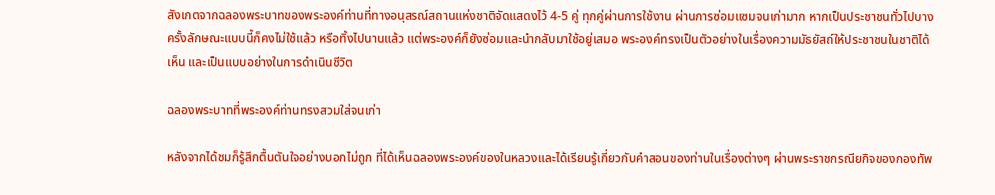สังเกตจากฉลองพระบาทของพระองค์ท่านที่ทางอนุสรณ์สถานแห่งชาติจัดแสดงไว้ 4-5 คู่ ทุกคู่ผ่านการใช้งาน ผ่านการซ่อมแซมจนเก่ามาก หากเป็นประชาชนทั่วไปบางครั้งลักษณะแบบนี้ก็คงไม่ใช้แล้ว หรือทิ้งไปนานแล้ว แต่พระองค์ก็ยังซ่อมและนำกลับมาใช้อยู่เสมอ พระองค์ทรงเป็นตัวอย่างในเรื่องความมัธยัสถ์ให้ประชาชนในชาติได้เห็น และเป็นแบบอย่างในการดำเนินชีวิต

ฉลองพระบาทที่พระองค์ท่านทรงสวมใส่จนเก่า

หลังจากได้ชมก็รู้สึกตื้นตันใจอย่างบอกไม่ถูก ที่ได้เห็นฉลองพระองค์ของในหลวงและได้เรียนรู้เกี่ยวกับคำสอนของท่านในเรื่องต่างๆ ผ่านพระราชกรณียกิจของกองทัพ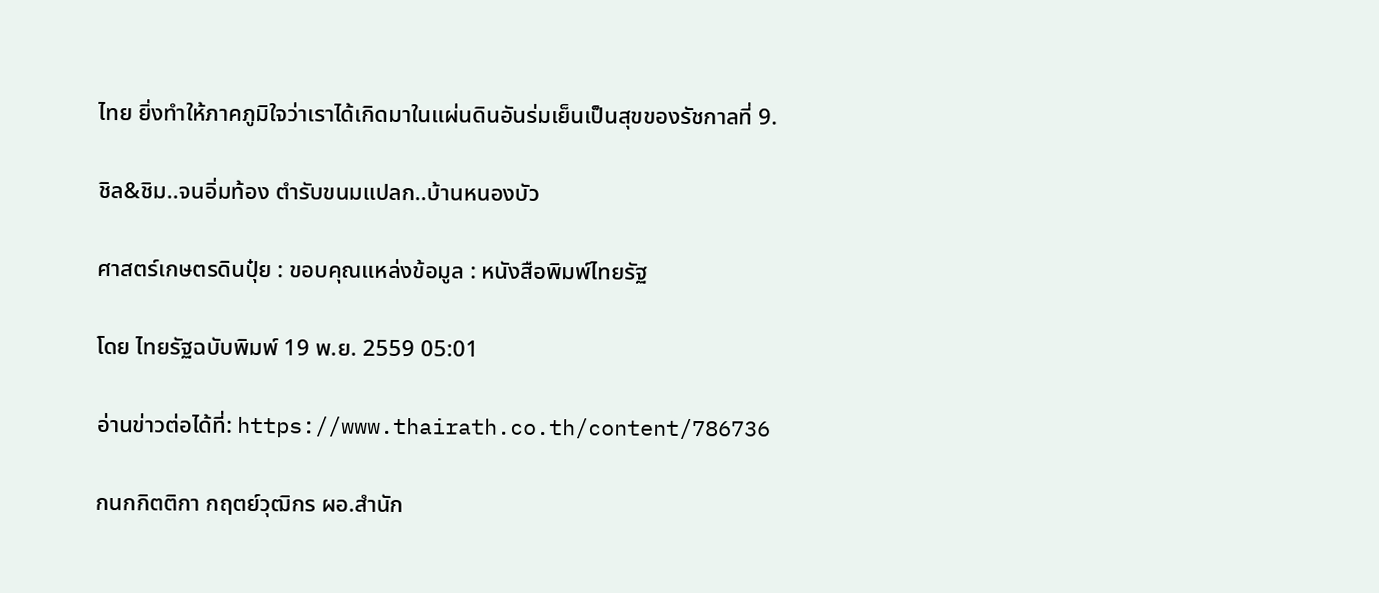ไทย ยิ่งทำให้ภาคภูมิใจว่าเราได้เกิดมาในแผ่นดินอันร่มเย็นเป็นสุขของรัชกาลที่ 9.

ชิล&ชิม..จนอิ่มท้อง ตำรับขนมแปลก..บ้านหนองบัว

ศาสตร์เกษตรดินปุ๋ย : ขอบคุณแหล่งข้อมูล : หนังสือพิมพ์ไทยรัฐ

โดย ไทยรัฐฉบับพิมพ์ 19 พ.ย. 2559 05:01

อ่านข่าวต่อได้ที่: https://www.thairath.co.th/content/786736

กนกกิตติกา กฤตย์วุฒิกร ผอ.สำนัก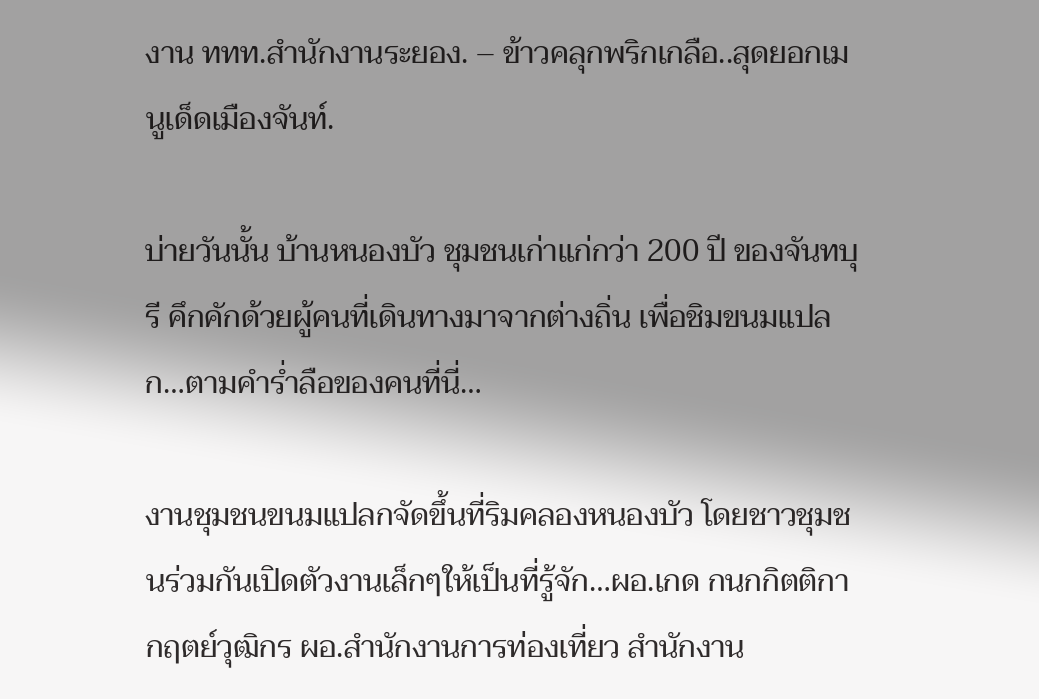งาน ททท.สำนักงานระยอง. – ข้าวคลุกพริกเกลือ..สุดยอกเมนูเด็ดเมืองจันท์.

บ่ายวันนั้น บ้านหนองบัว ชุมชนเก่าแก่กว่า 200 ปี ของจันทบุรี คึกคักด้วยผู้คนที่เดินทางมาจากต่างถิ่น เพื่อชิมขนมแปลก…ตามคำร่ำลือของคนที่นี่…

งานชุมชนขนมแปลกจัดขึ้นที่ริมคลองหนองบัว โดยชาวชุมชนร่วมกันเปิดตัวงานเล็กๆให้เป็นที่รู้จัก…ผอ.เกด กนกกิตติกา กฤตย์วุฒิกร ผอ.สำนักงานการท่องเที่ยว สำนักงาน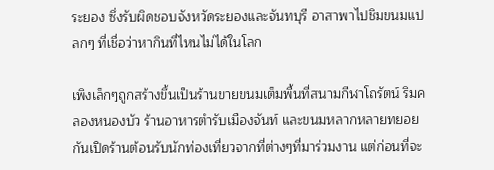ระยอง ซึ่งรับผิดชอบจังหวัดระยองและจันทบุรี อาสาพาไปชิมขนมแปลกๆ ที่เชื่อว่าหากินที่ไหนไม่ได้ในโลก

เพิงเล็กๆถูกสร้างขึ้นเป็นร้านขายขนมเต็มพื้นที่สนามกีฬาโถรัตน์ ริมคลองหนองบัว ร้านอาหารตำรับเมืองจันท์ และขนมหลากหลายทยอยกันเปิดร้านต้อนรับนักท่องเที่ยวจากที่ต่างๆที่มาร่วมงาน แต่ก่อนที่จะ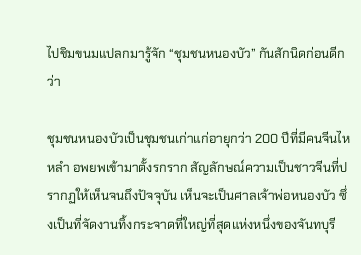ไปชิมขนมแปลกมารู้จัก “ชุมชนหนองบัว” กันสักนิดก่อนดีกว่า

ชุมชนหนองบัวเป็นชุมชนเก่าแก่อายุกว่า 200 ปีที่มีคนจีนไหหลำ อพยพเข้ามาตั้งรกราก สัญลักษณ์ความเป็นชาวจีนที่ปรากฏให้เห็นจนถึงปัจจุบัน เห็นจะเป็นศาลเจ้าพ่อหนองบัว ซึ่งเป็นที่จัดงานทิ้งกระจาดที่ใหญ่ที่สุดแห่งหนึ่งของจันทบุรี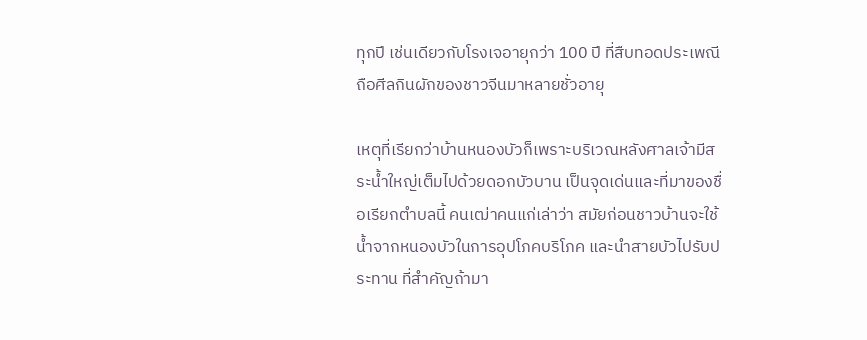ทุกปี เช่นเดียวกับโรงเจอายุกว่า 100 ปี ที่สืบทอดประเพณีถือศีลกินผักของชาวจีนมาหลายชั่วอายุ

เหตุที่เรียกว่าบ้านหนองบัวก็เพราะบริเวณหลังศาลเจ้ามีสระน้ำใหญ่เต็มไปด้วยดอกบัวบาน เป็นจุดเด่นและที่มาของชื่อเรียกตำบลนี้ คนเฒ่าคนแก่เล่าว่า สมัยก่อนชาวบ้านจะใช้น้ำจากหนองบัวในการอุปโภคบริโภค และนำสายบัวไปรับประทาน ที่สำคัญถ้ามา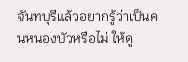จันทบุรีแล้วอยากรู้ว่าเป็นคนหนองบัวหรือไม่ ให้ดู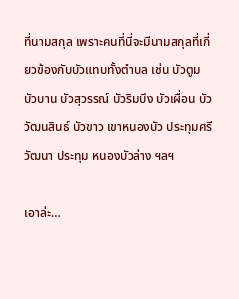ที่นามสกุล เพราะคนที่นี่จะมีนามสกุลที่เกี่ยวข้องกับบัวแทบทั้งตำบล เช่น บัวตูม บัวบาน บัวสุวรรณ์ บัวริมบึง บัวเผื่อน บัววัฒนสินธ์ บัวขาว เขาหนองบัว ประทุมศรีวัฒนา ประทุม หนองบัวล่าง ฯลฯ

เอาล่ะ…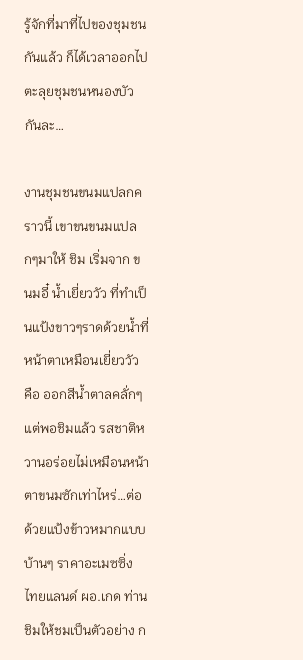รู้จักที่มาที่ไปของชุมชนกันแล้ว ก็ได้เวลาออกไปตะลุยชุมชนหนองบัวกันละ…

งานชุมชนขนมแปลกคราวนี้ เขาขนขนมแปลกๆมาให้ ชิม เริ่มจาก ขนมอี๋ น้ำเยี่ยววัว ที่ทำเป็นแป้งขาวๆราดด้วยน้ำที่หน้าตาเหมือนเยี่ยววัว คือ ออกสีน้ำตาลคลั่กๆ แต่พอชิมแล้ว รสชาติหวานอร่อยไม่เหมือนหน้าตาขนมซักเท่าไหร่…ต่อด้วยแป้งข้าวหมากแบบบ้านๆ ราคาอะเมซซิ่ง ไทยแลนด์ ผอ.เกด ท่านชิมให้ชมเป็นตัวอย่าง ก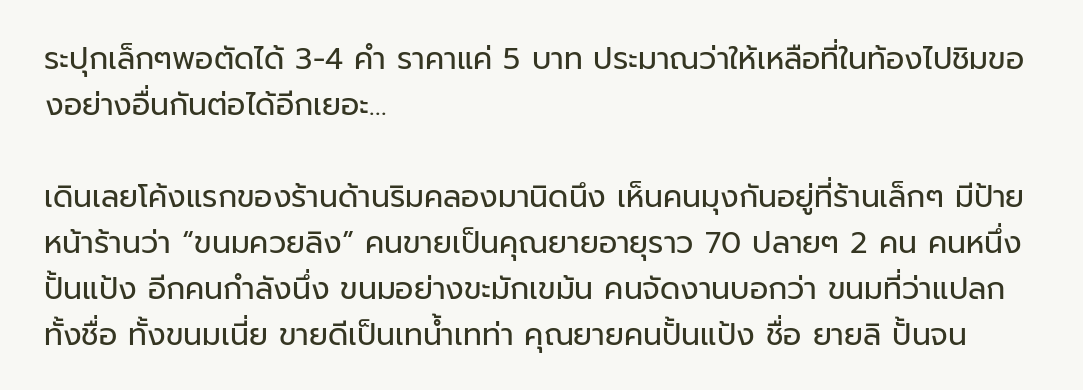ระปุกเล็กๆพอตัดได้ 3-4 คำ ราคาแค่ 5 บาท ประมาณว่าให้เหลือที่ในท้องไปชิมของอย่างอื่นกันต่อได้อีกเยอะ…

เดินเลยโค้งแรกของร้านด้านริมคลองมานิดนึง เห็นคนมุงกันอยู่ที่ร้านเล็กๆ มีป้ายหน้าร้านว่า “ขนมควยลิง” คนขายเป็นคุณยายอายุราว 70 ปลายๆ 2 คน คนหนึ่งปั้นแป้ง อีกคนกำลังนึ่ง ขนมอย่างขะมักเขม้น คนจัดงานบอกว่า ขนมที่ว่าแปลกทั้งชื่อ ทั้งขนมเนี่ย ขายดีเป็นเทน้ำเทท่า คุณยายคนปั้นแป้ง ชื่อ ยายลิ ปั้นจน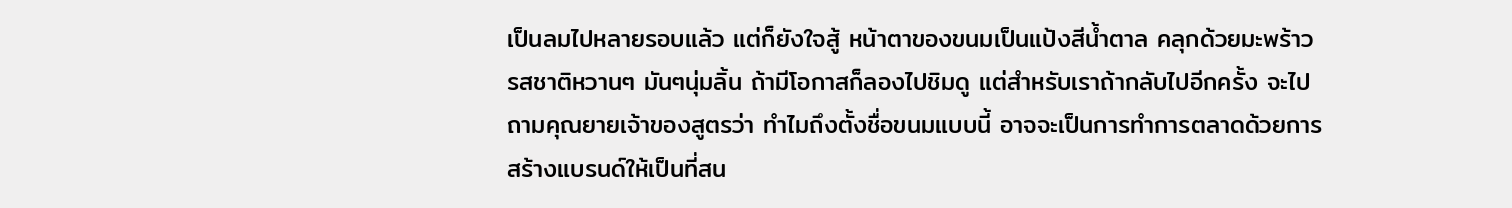เป็นลมไปหลายรอบแล้ว แต่ก็ยังใจสู้ หน้าตาของขนมเป็นแป้งสีน้ำตาล คลุกด้วยมะพร้าว รสชาติหวานๆ มันๆนุ่มลิ้น ถ้ามีโอกาสก็ลองไปชิมดู แต่สำหรับเราถ้ากลับไปอีกครั้ง จะไปถามคุณยายเจ้าของสูตรว่า ทำไมถึงตั้งชื่อขนมแบบนี้ อาจจะเป็นการทำการตลาดด้วยการสร้างแบรนด์ให้เป็นที่สน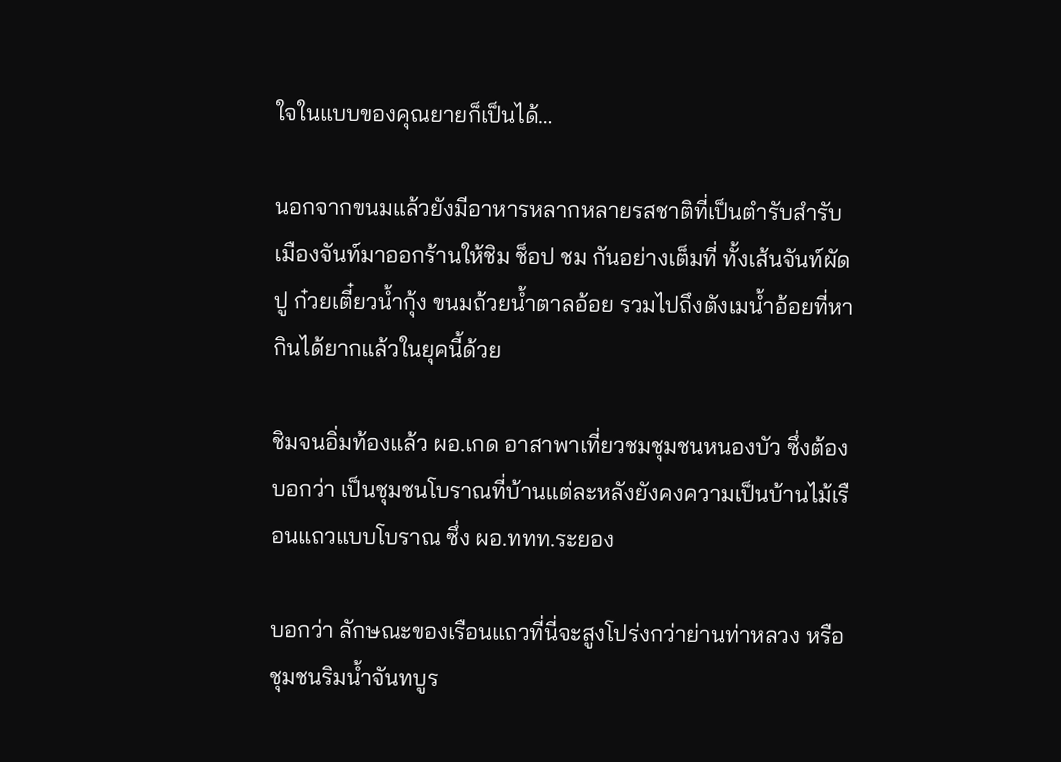ใจในแบบของคุณยายก็เป็นได้…

นอกจากขนมแล้วยังมีอาหารหลากหลายรสชาติที่เป็นตำรับสำรับเมืองจันท์มาออกร้านให้ชิม ช็อป ชม กันอย่างเต็มที่ ทั้งเส้นจันท์ผัดปู ก๋วยเตี๋ยวน้ำกุ้ง ขนมถ้วยน้ำตาลอ้อย รวมไปถึงตังเมน้ำอ้อยที่หากินได้ยากแล้วในยุคนี้ด้วย

ชิมจนอิ่มท้องแล้ว ผอ.เกด อาสาพาเที่ยวชมชุมชนหนองบัว ซึ่งต้องบอกว่า เป็นชุมชนโบราณที่บ้านแต่ละหลังยังคงความเป็นบ้านไม้เรือนแถวแบบโบราณ ซึ่ง ผอ.ททท.ระยอง

บอกว่า ลักษณะของเรือนแถวที่นี่จะสูงโปร่งกว่าย่านท่าหลวง หรือชุมชนริมน้ำจันทบูร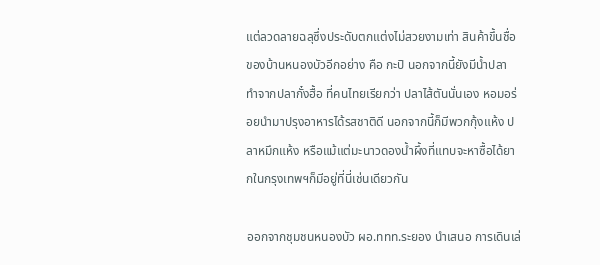แต่ลวดลายฉลุซึ่งประดับตกแต่งไม่สวยงามเท่า สินค้าขึ้นชื่อของบ้านหนองบัวอีกอย่าง คือ กะปิ นอกจากนี้ยังมีน้ำปลา ทำจากปลากั๋งฮื้อ ที่คนไทยเรียกว่า ปลาไส้ตันนั่นเอง หอมอร่อยนำมาปรุงอาหารได้รสชาติดี นอกจากนี้ก็มีพวกกุ้งแห้ง ปลาหมึกแห้ง หรือแม้แต่มะนาวดองน้ำผึ้งที่แทบจะหาซื้อได้ยากในกรุงเทพฯก็มีอยู่ที่นี่เช่นเดียวกัน

ออกจากชุมชนหนองบัว ผอ.ททท.ระยอง นำเสนอ การเดินเล่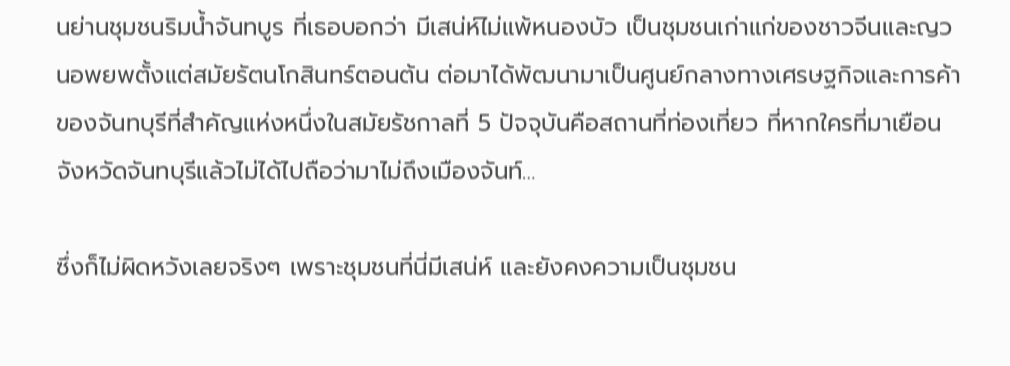นย่านชุมชนริมน้ำจันทบูร ที่เธอบอกว่า มีเสน่ห์ไม่แพ้หนองบัว เป็นชุมชนเก่าแก่ของชาวจีนและญวนอพยพตั้งแต่สมัยรัตนโกสินทร์ตอนต้น ต่อมาได้พัฒนามาเป็นศูนย์กลางทางเศรษฐกิจและการค้าของจันทบุรีที่สำคัญแห่งหนึ่งในสมัยรัชกาลที่ 5 ปัจจุบันคือสถานที่ท่องเที่ยว ที่หากใครที่มาเยือนจังหวัดจันทบุรีแล้วไม่ได้ไปถือว่ามาไม่ถึงเมืองจันท์…

ซึ่งก็ไม่ผิดหวังเลยจริงๆ เพราะชุมชนที่นี่มีเสน่ห์ และยังคงความเป็นชุมชน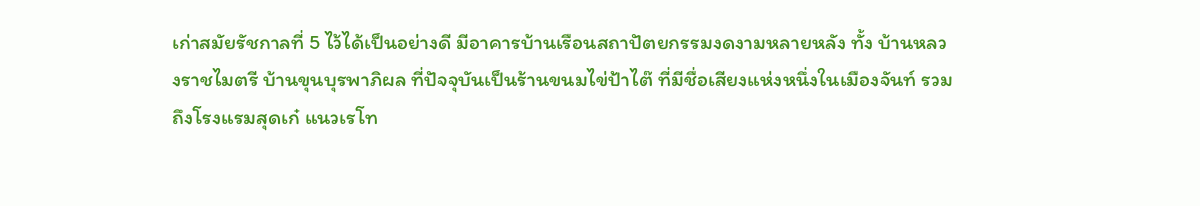เก่าสมัยรัชกาลที่ 5 ไว้ได้เป็นอย่างดี มีอาคารบ้านเรือนสถาปัตยกรรมงดงามหลายหลัง ทั้ง บ้านหลวงราชไมตรี บ้านขุนบุรพาภิผล ที่ปัจจุบันเป็นร้านขนมไข่ป้าไต๊ ที่มีชื่อเสียงแห่งหนึ่งในเมืองจันท์ รวมถึงโรงแรมสุดเก๋ แนวเรโท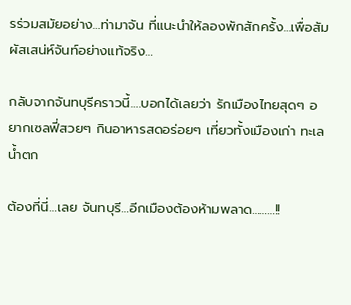รร่วมสมัยอย่าง…ท่ามาจัน ที่แนะนำให้ลองพักสักครั้ง…เพื่อสัมผัสเสน่ห์จันท์อย่างแท้จริง…

กลับจากจันทบุรีคราวนี้….บอกได้เลยว่า รักเมืองไทยสุดๆ อยากเซลฟี่สวยๆ กินอาหารสดอร่อยๆ เที่ยวทั้งเมืองเก่า ทะเล น้ำตก

ต้องที่นี่…เลย จันทบุรี…อีกเมืองต้องห้ามพลาด………!!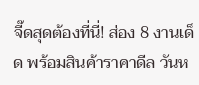จี๊ดสุดต้องที่นี่! ส่อง 8 งานเด็ด พร้อมสินค้าราคาดีล วันห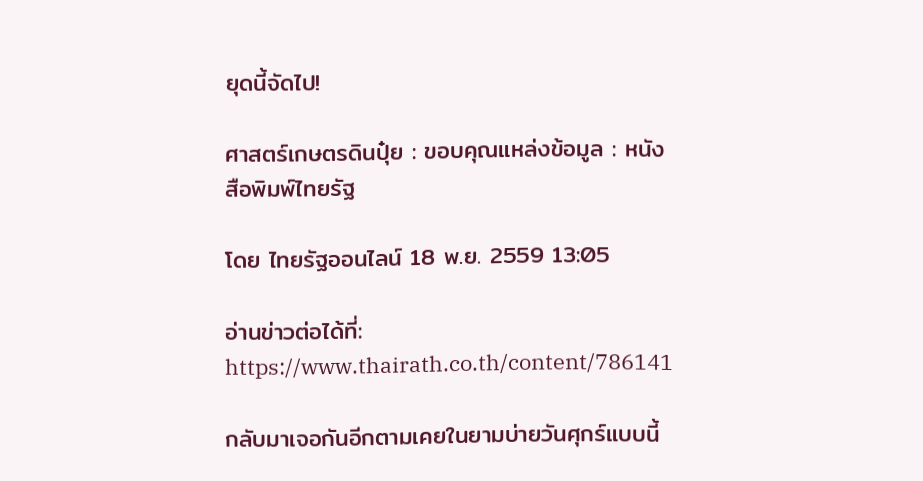ยุดนี้จัดไป!

ศาสตร์เกษตรดินปุ๋ย : ขอบคุณแหล่งข้อมูล : หนังสือพิมพ์ไทยรัฐ

โดย ไทยรัฐออนไลน์ 18 พ.ย. 2559 13:05

อ่านข่าวต่อได้ที่: https://www.thairath.co.th/content/786141

กลับมาเจอกันอีกตามเคยในยามบ่ายวันศุกร์แบบนี้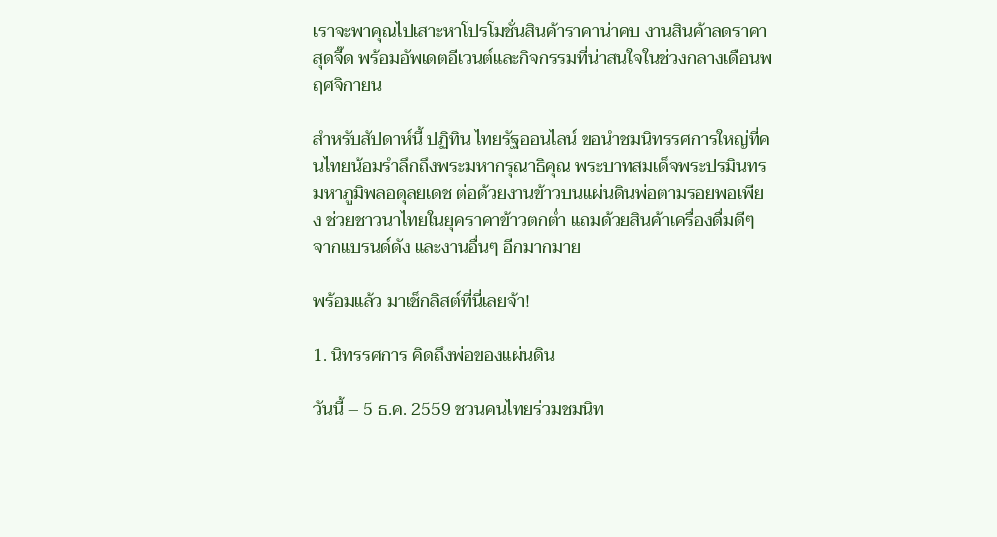เราจะพาคุณไปเสาะหาโปรโมชั่นสินค้าราคาน่าคบ งานสินค้าลดราคาสุดจี๊ด พร้อมอัพเดตอีเวนต์และกิจกรรมที่น่าสนใจในช่วงกลางเดือนพฤศจิกายน

สำหรับสัปดาห์นี้ ปฏิทิน ไทยรัฐออนไลน์ ขอนำชมนิทรรศการใหญ่ที่คนไทยน้อมรำลึกถึงพระมหากรุณาธิคุณ พระบาทสมเด็จพระปรมินทรมหาภูมิพลอดุลยเดช ต่อด้วยงานข้าวบนแผ่นดินพ่อตามรอยพอเพียง ช่วยชาวนาไทยในยุคราคาข้าวตกต่ำ แถมด้วยสินค้าเครื่องดื่มดีๆ จากแบรนด์ดัง และงานอื่นๆ อีกมากมาย

พร้อมแล้ว มาเช็กลิสต์ที่นี่เลยจ้า!

1. นิทรรศการ คิดถึงพ่อของแผ่นดิน

วันนี้ – 5 ธ.ค. 2559 ชวนคนไทยร่วมชมนิท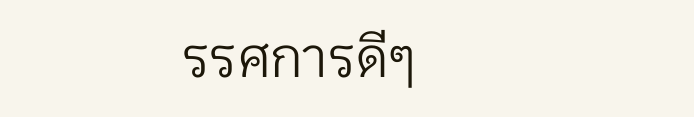รรศการดีๆ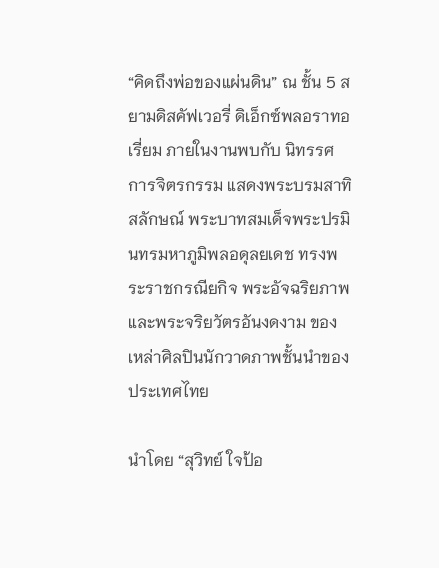“คิดถึงพ่อของแผ่นดิน” ณ ชั้น 5 สยามดิสคัฟเวอรี่ ดิเอ็กซ์พลอราทอเรี่ยม ภายในงานพบกับ นิทรรศการจิตรกรรม แสดงพระบรมสาทิสลักษณ์ พระบาทสมเด็จพระปรมินทรมหาภูมิพลอดุลยเดช ทรงพระราชกรณียกิจ พระอัจฉริยภาพ และพระจริยวัตรอันงดงาม ของเหล่าศิลปินนักวาดภาพชั้นนำของประเทศไทย

นำโดย “สุวิทย์ ใจป้อ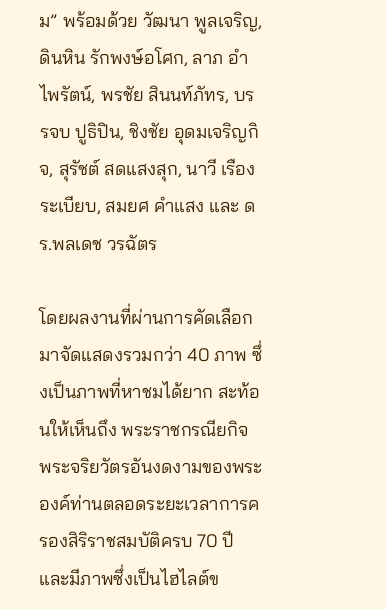ม” พร้อมด้วย วัฒนา พูลเจริญ, ดินหิน รักพงษ์อโศก, ลาภ อำไพรัตน์, พรชัย สินนท์ภัทร, บรรจบ ปูธิปิน, ชิงชัย อุดมเจริญกิจ, สุรัชต์ สดแสงสุก, นาวี เรืองระเบียบ, สมยศ คำแสง และ ดร.พลเดช วรฉัตร

โดยผลงานที่ผ่านการคัดเลือกมาจัดแสดงรวมกว่า 40 ภาพ ซึ่งเป็นภาพที่หาชมได้ยาก สะท้อนให้เห็นถึง พระราชกรณียกิจ พระจริยวัตรอันงดงามของพระองค์ท่านตลอดระยะเวลาการครองสิริราชสมบัติครบ 70 ปี และมีภาพซึ่งเป็นไฮไลต์ข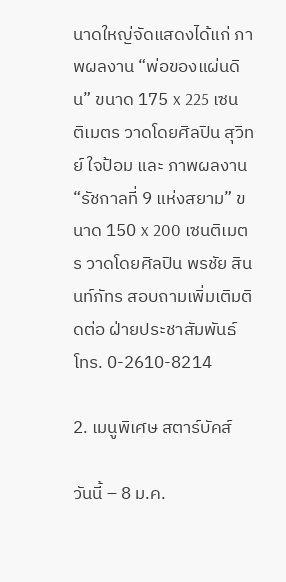นาดใหญ่จัดแสดงได้แก่ ภาพผลงาน “พ่อของแผ่นดิน” ขนาด 175 x 225 เซนติเมตร วาดโดยศิลปิน สุวิทย์ ใจป้อม และ ภาพผลงาน “รัชกาลที่ 9 แห่งสยาม” ขนาด 150 x 200 เซนติเมตร วาดโดยศิลปิน พรชัย สินนท์ภัทร สอบถามเพิ่มเติมติดต่อ ฝ่ายประชาสัมพันธ์ โทร. 0-2610-8214

2. เมนูพิเศษ สตาร์บัคส์

วันนี้ – 8 ม.ค.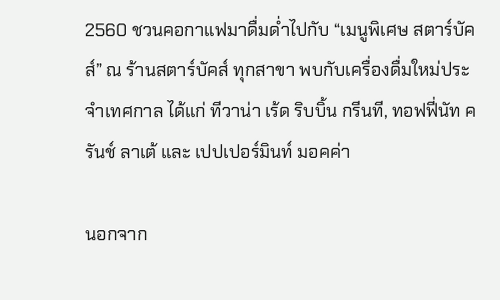2560 ชวนคอกาแฟมาดื่มด่ำไปกับ “เมนูพิเศษ สตาร์บัคส์” ณ ร้านสตาร์บัคส์ ทุกสาขา พบกับเครื่องดื่มใหม่ประจำเทศกาล ได้แก่ ทีวาน่า เร้ด ริบบิ้น กรีนที, ทอฟฟี่นัท ครันช์ ลาเต้ และ เปปเปอร์มินท์ มอคค่า

นอกจาก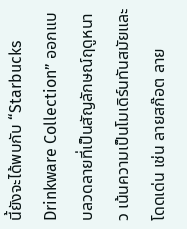นี้ยังจะได้พบกับ “Starbucks Drinkware Collection” ออกแบบลวดลายที่เป็นสัญลักษณ์ฤดูหนาว เน้นความเป็นโมเดิร์นทันสมัยและโดดเด่น เช่น ลายสก๊อต ลาย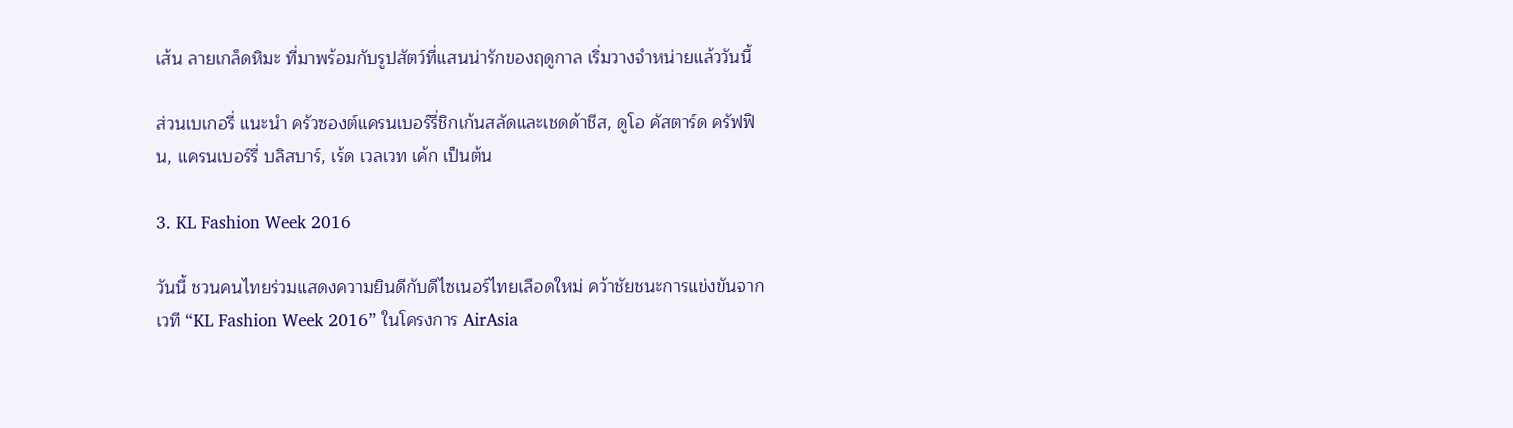เส้น ลายเกล็ดหิมะ ที่มาพร้อมกับรูปสัตว์ที่แสนน่ารักของฤดูกาล เริ่มวางจำหน่ายแล้ววันนี้

ส่วนเบเกอรี่ แนะนำ ครัวซองต์แครนเบอร์รี่ชิกเก้นสลัดและเชดด้าชีส, ดูโอ คัสตาร์ด ครัฟฟิน, แครนเบอร์รี่ บลิสบาร์, เร้ด เวลเวท เค้ก เป็นต้น

3. KL Fashion Week 2016

วันนี้ ชวนคนไทยร่วมแสดงความยินดีกับดีไซเนอร์ไทยเลือดใหม่ คว้าชัยชนะการแข่งขันจากเวที “KL Fashion Week 2016” ในโครงการ AirAsia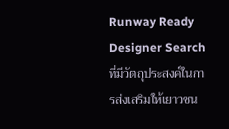Runway Ready Designer Search ที่มีวัตถุประสงค์ในการส่งเสริมให้เยาวชน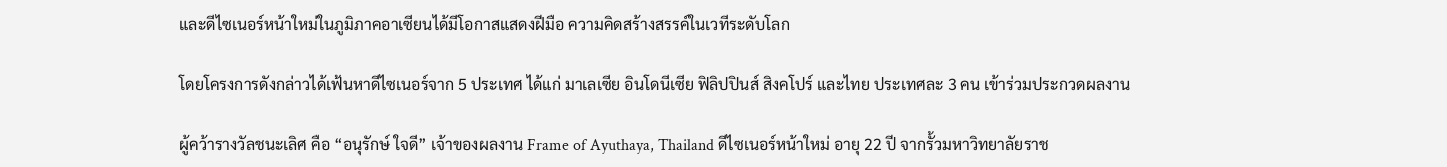และดีไซเนอร์หน้าใหม่ในภูมิภาคอาเซียนได้มีโอกาสแสดงฝีมือ ความคิดสร้างสรรค์ในเวทีระดับโลก

โดยโครงการดังกล่าวได้เฟ้นหาดีไซเนอร์จาก 5 ประเทศ ได้แก่ มาเลเซีย อินโดนีเซีย ฟิลิปปินส์ สิงคโปร์ และไทย ประเทศละ 3 คน เข้าร่วมประกวดผลงาน

ผู้คว้ารางวัลชนะเลิศ คือ “อนุรักษ์ ใจดี” เจ้าของผลงาน Frame of Ayuthaya, Thailand ดีไซเนอร์หน้าใหม่ อายุ 22 ปี จากรั้วมหาวิทยาลัยราช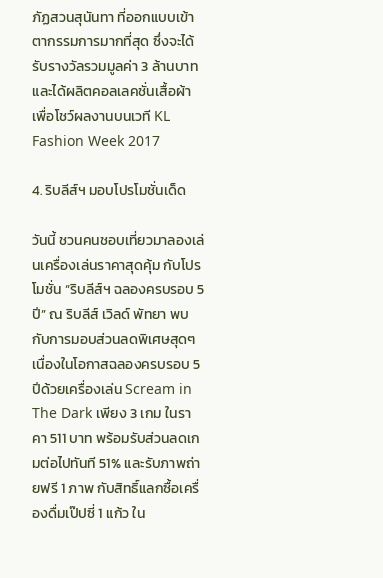ภัฏสวนสุนันทา ที่ออกแบบเข้าตากรรมการมากที่สุด ซึ่งจะได้รับรางวัลรวมมูลค่า 3 ล้านบาท และได้ผลิตคอลเลคชั่นเสื้อผ้าเพื่อโชว์ผลงานบนเวที KL Fashion Week 2017

4. ริบลีส์ฯ มอบโปรโมชั่นเด็ด

วันนี้ ชวนคนชอบเที่ยวมาลองเล่นเครื่องเล่นราคาสุดคุ้ม กับโปรโมชั่น “ริบลีส์ฯ ฉลองครบรอบ 5 ปี” ณ ริบลีส์ เวิลด์ พัทยา พบกับการมอบส่วนลดพิเศษสุดๆ เนื่องในโอกาสฉลองครบรอบ 5 ปีด้วยเครื่องเล่น Scream in The Dark เพียง 3 เกม ในราคา 511 บาท พร้อมรับส่วนลดเกมต่อไปทันที 51% และรับภาพถ่ายฟรี 1 ภาพ กับสิทธิ์แลกซื้อเครื่องดื่มเป๊ปซี่ 1 แก้ว ใน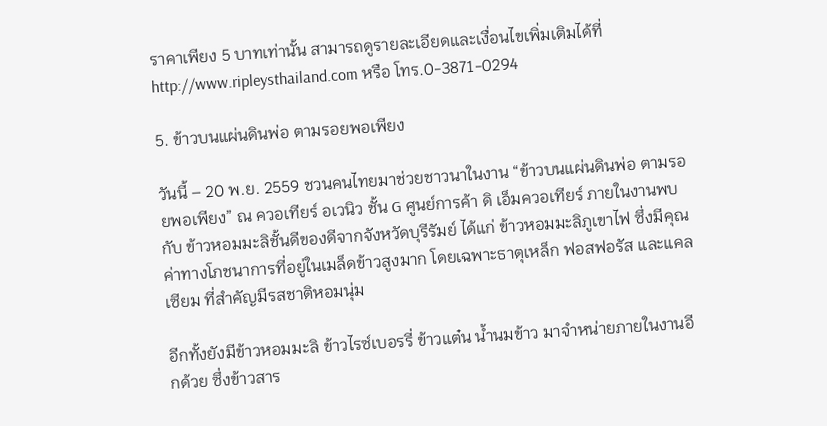ราคาเพียง 5 บาทเท่านั้น สามารถดูรายละเอียดและเงื่อนไขเพิ่มเติมได้ที่ http://www.ripleysthailand.com หรือ โทร.0-3871-0294

5. ข้าวบนแผ่นดินพ่อ ตามรอยพอเพียง

วันนี้ – 20 พ.ย. 2559 ชวนคนไทยมาช่วยชาวนาในงาน “ข้าวบนแผ่นดินพ่อ ตามรอยพอเพียง” ณ ควอเทียร์ อเวนิว ชั้น G ศูนย์การค้า ดิ เอ็มควอเทียร์ ภายในงานพบกับ ข้าวหอมมะลิชั้นดีของดีจากจังหวัดบุรีรัมย์ ได้แก่ ข้าวหอมมะลิภูเขาไฟ ซึ่งมีคุณค่าทางโภชนาการที่อยู่ในเมล็ดข้าวสูงมาก โดยเฉพาะธาตุเหล็ก ฟอสฟอรัส และแคลเซียม ที่สำคัญมีรสชาติหอมนุ่ม

อีกทั้งยังมีข้าวหอมมะลิ ข้าวไรซ์เบอรรี่ ข้าวแต๋น น้ำนมข้าว มาจำหน่ายภายในงานอีกด้วย ซึ่งข้าวสาร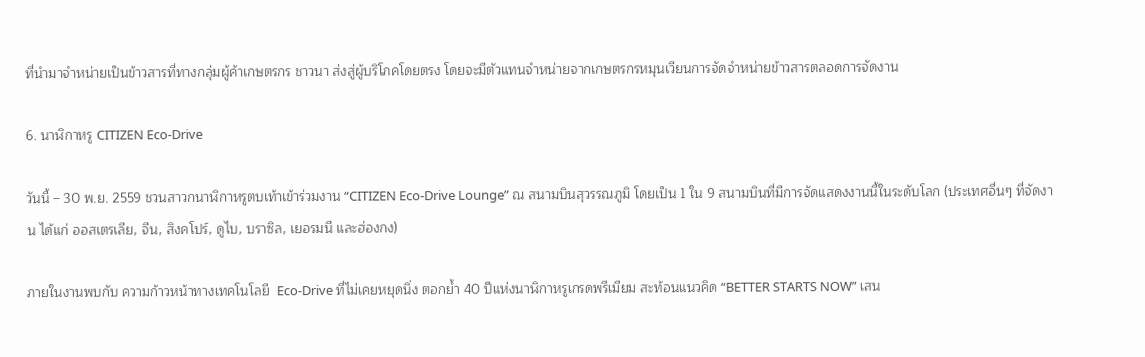ที่นำมาจำหน่ายเป็นข้าวสารที่ทางกลุ่มผู้ค้าเกษตรกร ชาวนา ส่งสู่ผู้บริโภคโดยตรง โดยจะมีตัวแทนจำหน่ายจากเกษตรกรหมุนเวียนการจัดจำหน่ายข้าวสารตลอดการจัดงาน

6. นาฬิกาหรู CITIZEN Eco-Drive

วันนี้ – 30 พ.ย. 2559 ชวนสาวกนาฬิกาหรูตบเท้าเข้าร่วมงาน “CITIZEN Eco-Drive Lounge” ณ สนามบินสุวรรณภูมิ โดยเป็น 1 ใน 9 สนามบินที่มีการจัดแสดงงานนี้ในระดับโลก (ประเทศอื่นๆ ที่จัดงาน ได้แก่ ออสเตรเลีย, จีน, สิงคโปร์, ดูไบ, บราซิล, เยอรมนี และฮ่องกง)

ภายในงานพบกับ ความก้าวหน้าทางเทคโนโลยี  Eco-Drive ที่ไม่เคยหยุดนิ่ง ตอกย้ำ 40 ปีแห่งนาฬิกาหรูเกรดพรีเมียม สะท้อนแนวคิด “BETTER STARTS NOW” เสน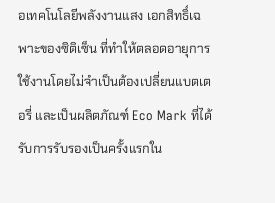อเทคโนโลยีพลังงานแสง เอกสิทธิ์เฉพาะของซิติเซ็น ที่ทำให้ตลอดอายุการใช้งานโดยไม่จำเป็นต้องเปลี่ยนแบตเตอรี่ และเป็นผลิตภัณฑ์ Eco Mark ที่ได้รับการรับรองเป็นครั้งแรกใน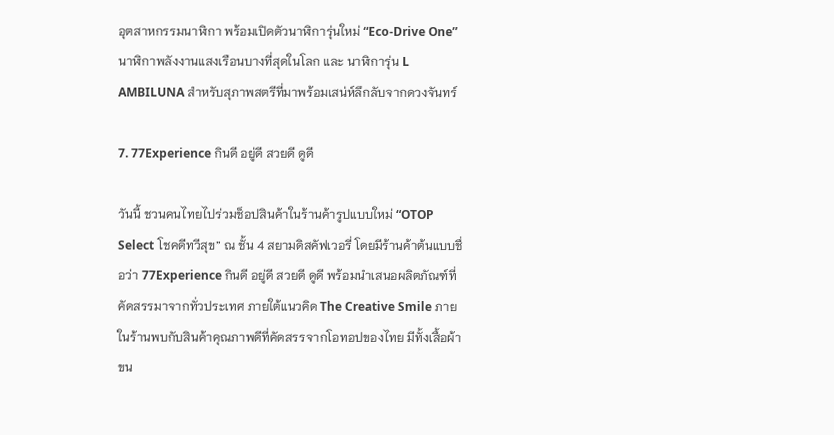อุตสาหกรรมนาฬิกา พร้อมเปิดตัวนาฬิการุ่นใหม่ “Eco-Drive One” นาฬิกาพลังงานแสงเรือนบางที่สุดในโลก และ นาฬิการุ่น L AMBILUNA สำหรับสุภาพสตรีที่มาพร้อมเสน่ห์ลึกลับจากดวงจันทร์

7. 77Experience กินดี อยู่ดี สวยดี ดูดี

วันนี้ ชวนคนไทยไปร่วมช็อปสินค้าในร้านค้ารูปแบบใหม่ “OTOP Select โชคดีทวีสุข” ณ ชั้น 4 สยามดิสคัฟเวอรี่ โดยมีร้านค้าต้นแบบชื่อว่า 77Experience กินดี อยู่ดี สวยดี ดูดี พร้อมนำเสนอผลิตภัณฑ์ที่คัดสรรมาจากทั่วประเทศ ภายใต้แนวคิด The Creative Smile ภายในร้านพบกับสินค้าคุณภาพดีที่คัดสรรจากโอทอปของไทย มีทั้งเสื้อผ้า ขน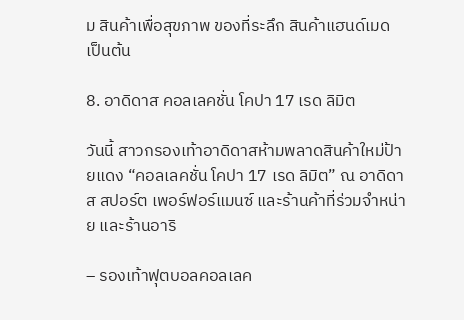ม สินค้าเพื่อสุขภาพ ของที่ระลึก สินค้าแฮนด์เมด เป็นต้น

8. อาดิดาส คอลเลคชั่น โคปา 17 เรด ลิมิต

วันนี้ สาวกรองเท้าอาดิดาสห้ามพลาดสินค้าใหม่ป้ายแดง “คอลเลคชั่น โคปา 17 เรด ลิมิต” ณ อาดิดาส สปอร์ต เพอร์ฟอร์แมนซ์ และร้านค้าที่ร่วมจำหน่าย และร้านอาริ

– รองเท้าฟุตบอลคอลเลค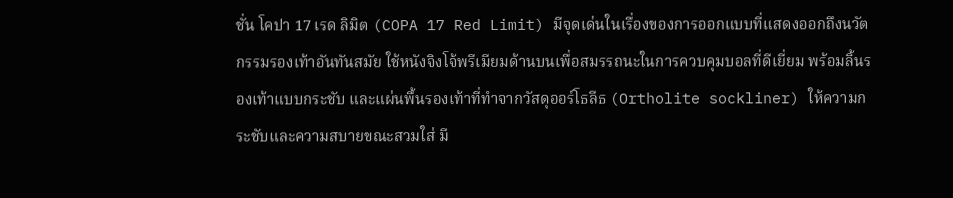ชั่น โคปา 17 เรด ลิมิต (COPA 17 Red Limit) มีจุดเด่นในเรื่องของการออกแบบที่แสดงออกถึงนวัตกรรมรองเท้าอันทันสมัย ใช้หนังจิงโจ้พรีเมียมด้านบนเพื่อสมรรถนะในการควบคุมบอลที่ดีเยี่ยม พร้อมลิ้นรองเท้าแบบกระชับ และแผ่นพื้นรองเท้าที่ทำจากวัสดุออร์โธลีธ (Ortholite sockliner) ให้ความกระชับและความสบายขณะสวมใส่ มี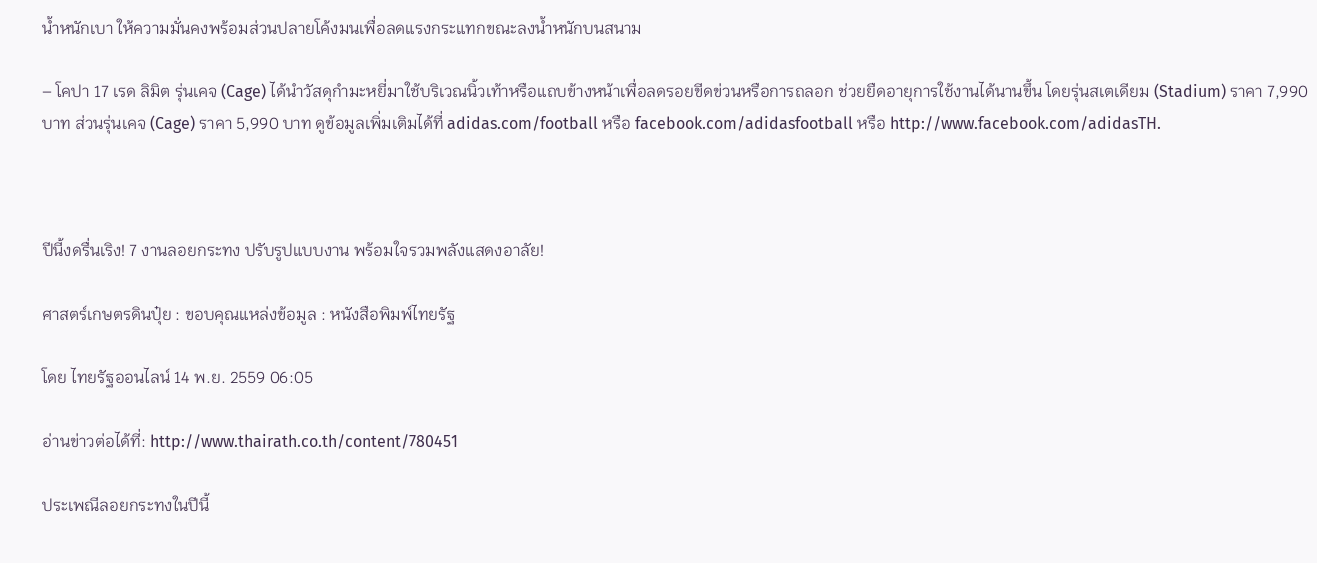น้ำหนักเบา ให้ความมั่นคงพร้อมส่วนปลายโค้งมนเพื่อลดแรงกระแทกขณะลงน้ำหนักบนสนาม

– โคปา 17 เรด ลิมิต รุ่นเคจ (Cage) ได้นำวัสดุกำมะหยี่มาใช้บริเวณนิ้วเท้าหรือแถบข้างหน้าเพื่อลดรอยขีดข่วนหรือการถลอก ช่วยยืดอายุการใช้งานได้นานขึ้น โดยรุ่นสเตเดียม (Stadium) ราคา 7,990 บาท ส่วนรุ่นเคจ (Cage) ราคา 5,990 บาท ดูข้อมูลเพิ่มเติมได้ที่ adidas.com/football หรือ facebook.com/adidasfootball หรือ http://www.facebook.com/adidasTH.



ปีนี้งดรื่นเริง! 7 งานลอยกระทง ปรับรูปแบบงาน พร้อมใจรวมพลังแสดงอาลัย!

ศาสตร์เกษตรดินปุ๋ย : ขอบคุณแหล่งข้อมูล : หนังสือพิมพ์ไทยรัฐ

โดย ไทยรัฐออนไลน์ 14 พ.ย. 2559 06:05

อ่านข่าวต่อได้ที่: http://www.thairath.co.th/content/780451

ประเพณีลอยกระทงในปีนี้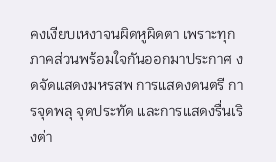คงเงียบเหงาจนผิดหูผิดตา เพราะทุกภาคส่วนพร้อมใจกันออกมาประกาศ งดจัดแสดงมหรสพ การแสดงดนตรี การจุดพลุ จุดประทัด และการแสดงรื่นเริงต่า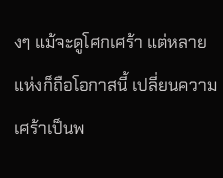งๆ แม้จะดูโศกเศร้า แต่หลายแห่งก็ถือโอกาสนี้ เปลี่ยนความเศร้าเป็นพ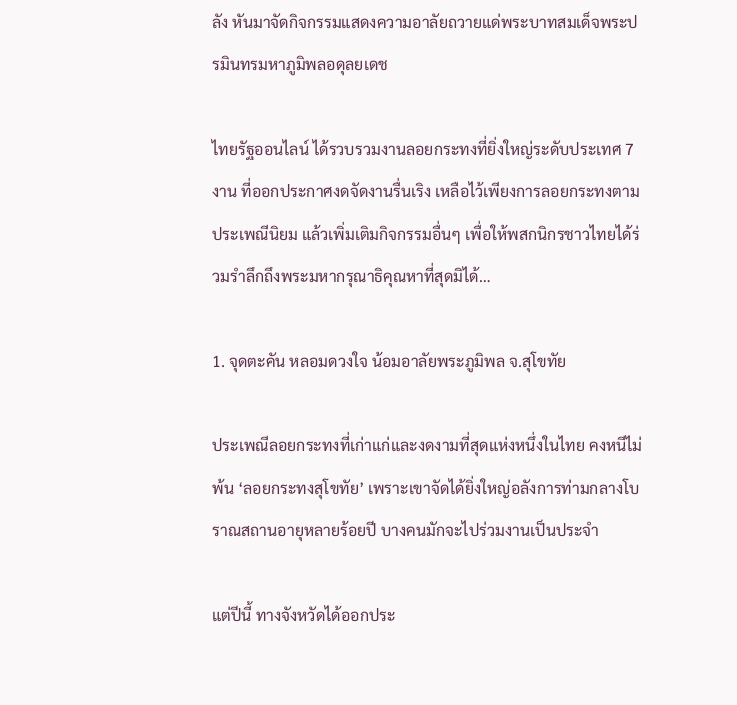ลัง หันมาจัดกิจกรรมแสดงความอาลัยถวายแด่พระบาทสมเด็จพระปรมินทรมหาภูมิพลอดุลยเดช

ไทยรัฐออนไลน์ ได้รวบรวมงานลอยกระทงที่ยิ่งใหญ่ระดับประเทศ 7 งาน ที่ออกประกาศงดจัดงานรื่นเริง เหลือไว้เพียงการลอยกระทงตามประเพณีนิยม แล้วเพิ่มเติมกิจกรรมอื่นๆ เพื่อให้พสกนิกรชาวไทยได้ร่วมรำลึกถึงพระมหากรุณาธิคุณหาที่สุดมิได้…

1. จุดตะคัน หลอมดวงใจ น้อมอาลัยพระภูมิพล จ.สุโขทัย

ประเพณีลอยกระทงที่เก่าแก่และงดงามที่สุดแห่งหนึ่งในไทย คงหนีไม่พ้น ‘ลอยกระทงสุโขทัย’ เพราะเขาจัดได้ยิ่งใหญ่อลังการท่ามกลางโบราณสถานอายุหลายร้อยปี บางคนมักจะไปร่วมงานเป็นประจำ

แต่ปีนี้ ทางจังหวัดได้ออกประ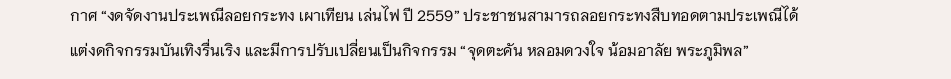กาศ “งดจัดงานประเพณีลอยกระทง เผาเทียน เล่นไฟ ปี 2559” ประชาชนสามารถลอยกระทงสืบทอดตามประเพณีได้ แต่งดกิจกรรมบันเทิงรื่นเริง และมีการปรับเปลี่ยนเป็นกิจกรรม “จุดตะคัน หลอมดวงใจ น้อมอาลัย พระภูมิพล”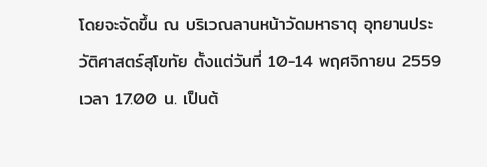โดยจะจัดขึ้น ณ บริเวณลานหน้าวัดมหาธาตุ อุทยานประวัติศาสตร์สุโขทัย ตั้งแต่วันที่ 10-14 พฤศจิกายน 2559 เวลา 17.00 น. เป็นต้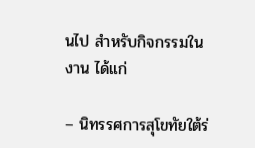นไป สำหรับกิจกรรมในงาน ได้แก่

– นิทรรศการสุโขทัยใต้ร่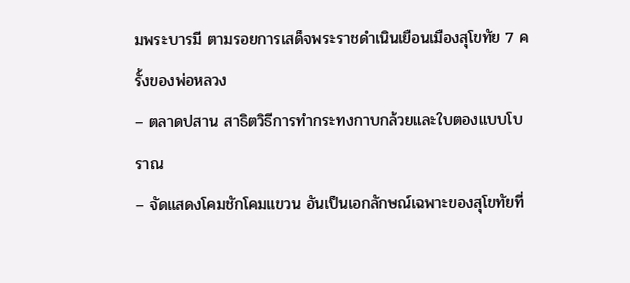มพระบารมี ตามรอยการเสด็จพระราชดำเนินเยือนเมืองสุโขทัย 7 ครั้งของพ่อหลวง
– ตลาดปสาน สาธิตวิธีการทำกระทงกาบกล้วยและใบตองแบบโบราณ
– จัดแสดงโคมชักโคมแขวน อันเป็นเอกลักษณ์เฉพาะของสุโขทัยที่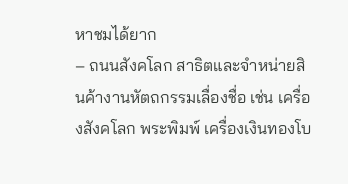หาชมได้ยาก
– ถนนสังคโลก สาธิตและจำหน่ายสินค้างานหัตถกรรมเลื่องชื่อ เช่น เครื่องสังคโลก พระพิมพ์ เครื่องเงินทองโบ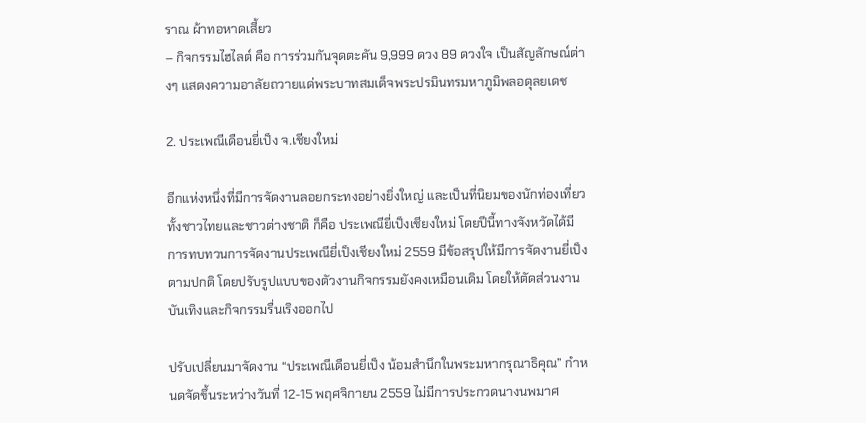ราณ ผ้าทอหาดเสี้ยว
– กิจกรรมไฮไลต์ คือ การร่วมกันจุดตะคัน 9,999 ดวง 89 ดวงใจ เป็นสัญลักษณ์ต่างๆ แสดงความอาลัยถวายแด่พระบาทสมเด็จพระปรมินทรมหาภูมิพลอดุลยเดช

2. ประเพณีเดือนยี่เป็ง จ.เชียงใหม่

อีกแห่งหนึ่งที่มีการจัดงานลอยกระทงอย่างยิ่งใหญ่ และเป็นที่นิยมของนักท่องเที่ยวทั้งชาวไทยและชาวต่างชาติ ก็คือ ประเพณียี่เป็งเชียงใหม่ โดยปีนี้ทางจังหวัดได้มีการทบทวนการจัดงานประเพณียี่เป็งเชียงใหม่ 2559 มีข้อสรุปให้มีการจัดงานยี่เป็งตามปกติ โดยปรับรูปแบบของตัวงานกิจกรรมยังคงเหมือนเดิม โดยให้ตัดส่วนงานบันเทิงและกิจกรรมรื่นเริงออกไป

ปรับเปลี่ยนมาจัดงาน “ประเพณีเดือนยี่เป็ง น้อมสำนึกในพระมหากรุณาธิคุณ” กำหนดจัดขึ้นระหว่างวันที่ 12-15 พฤศจิกายน 2559 ไม่มีการประกวดนางนพมาศ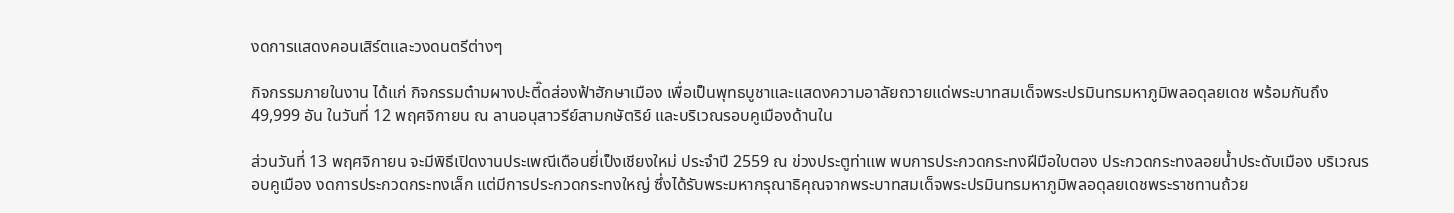งดการแสดงคอนเสิร์ตและวงดนตรีต่างๆ

กิจกรรมภายในงาน ได้แก่ กิจกรรมต๋ามผางปะตี๊ดส่องฟ้าฮักษาเมือง เพื่อเป็นพุทธบูชาและแสดงความอาลัยถวายแด่พระบาทสมเด็จพระปรมินทรมหาภูมิพลอดุลยเดช พร้อมกันถึง 49,999 อัน ในวันที่ 12 พฤศจิกายน ณ ลานอนุสาวรีย์สามกษัตริย์ และบริเวณรอบคูเมืองด้านใน

ส่วนวันที่ 13 พฤศจิกายน จะมีพิธีเปิดงานประเพณีเดือนยี่เป็งเชียงใหม่ ประจำปี 2559 ณ ข่วงประตูท่าแพ พบการประกวดกระทงฝีมือใบตอง ประกวดกระทงลอยน้ำประดับเมือง บริเวณรอบคูเมือง งดการประกวดกระทงเล็ก แต่มีการประกวดกระทงใหญ่ ซึ่งได้รับพระมหากรุณาธิคุณจากพระบาทสมเด็จพระปรมินทรมหาภูมิพลอดุลยเดชพระราชทานถ้วย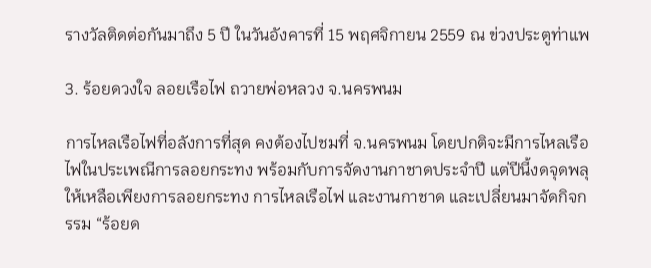รางวัลติดต่อกันมาถึง 5 ปี ในวันอังคารที่ 15 พฤศจิกายน 2559 ณ ข่วงประตูท่าแพ

3. ร้อยดวงใจ ลอยเรือไฟ ถวายพ่อหลวง จ.นครพนม

การไหลเรือไฟที่อลังการที่สุด คงต้องไปชมที่ จ.นครพนม โดยปกติจะมีการไหลเรือไฟในประเพณีการลอยกระทง พร้อมกับการจัดงานกาชาดประจำปี แต่ปีนี้งดจุดพลุ ให้เหลือเพียงการลอยกระทง การไหลเรือไฟ และงานกาชาด และเปลี่ยนมาจัดกิจกรรม “ร้อยด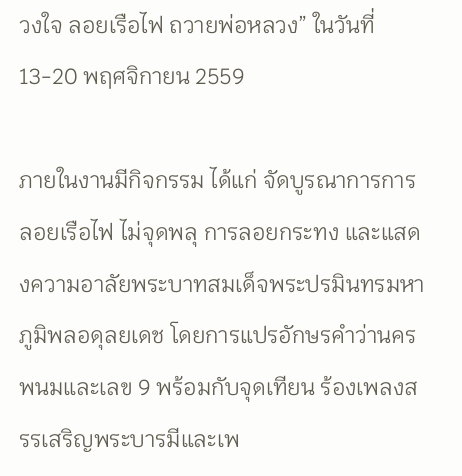วงใจ ลอยเรือไฟ ถวายพ่อหลวง” ในวันที่ 13-20 พฤศจิกายน 2559

ภายในงานมีกิจกรรม ได้แก่ จัดบูรณาการการลอยเรือไฟ ไม่จุดพลุ การลอยกระทง และแสดงความอาลัยพระบาทสมเด็จพระปรมินทรมหาภูมิพลอดุลยเดช โดยการแปรอักษรคำว่านครพนมและเลข 9 พร้อมกับจุดเทียน ร้องเพลงสรรเสริญพระบารมีและเพ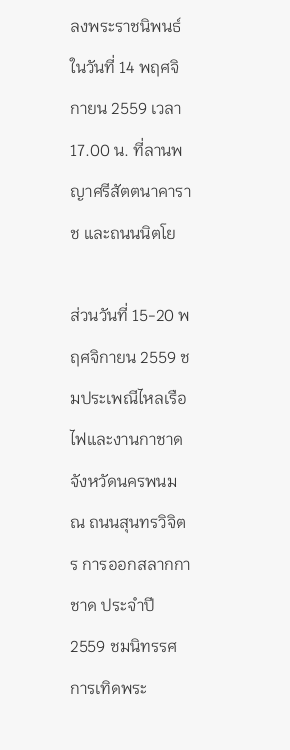ลงพระราชนิพนธ์ ในวันที่ 14 พฤศจิกายน 2559 เวลา 17.00 น. ที่ลานพญาศรีสัตตนาคาราช และถนนนิตโย

ส่วนวันที่ 15-20 พฤศจิกายน 2559 ชมประเพณีไหลเรือไฟและงานกาชาดจังหวัดนครพนม ณ ถนนสุนทรวิจิตร การออกสลากกาชาด ประจำปี 2559 ชมนิทรรศการเทิดพระ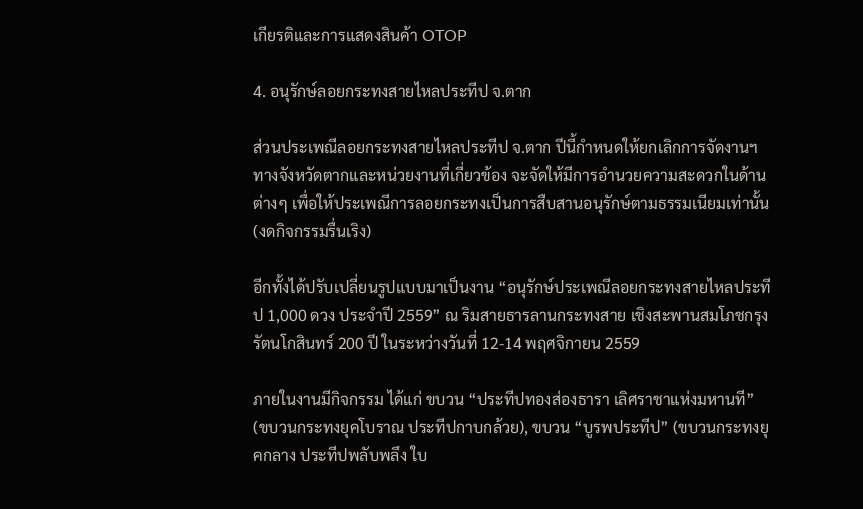เกียรติและการแสดงสินค้า OTOP

4. อนุรักษ์ลอยกระทงสายไหลประทีป จ.ตาก

ส่วนประเพณีลอยกระทงสายไหลประทีป จ.ตาก ปีนี้กำหนดให้ยกเลิกการจัดงานฯ ทางจังหวัดตากและหน่วยงานที่เกี่ยวข้อง จะจัดให้มีการอำนวยความสะดวกในด้านต่างๆ เพื่อให้ประเพณีการลอยกระทงเป็นการสืบสานอนุรักษ์ตามธรรมเนียมเท่านั้น (งดกิจกรรมรื่นเริง)

อีกทั้งได้ปรับเปลี่ยนรูปแบบมาเป็นงาน “อนุรักษ์ประเพณีลอยกระทงสายไหลประทีป 1,000 ดวง ประจำปี 2559” ณ ริมสายธารลานกระทงสาย เชิงสะพานสมโภชกรุงรัตนโกสินทร์ 200 ปี ในระหว่างวันที่ 12-14 พฤศจิกายน 2559

ภายในงานมีกิจกรรม ได้แก่ ขบวน “ประทีปทองส่องธารา เลิศราชาแห่งมหานที” (ขบวนกระทงยุคโบราณ ประทีปกาบกล้วย), ขบวน “บูรพประทีป” (ขบวนกระทงยุคกลาง ประทีปพลับพลึง ใบ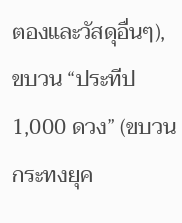ตองและวัสดุอื่นๆ), ขบวน “ประทีป 1,000 ดวง” (ขบวนกระทงยุค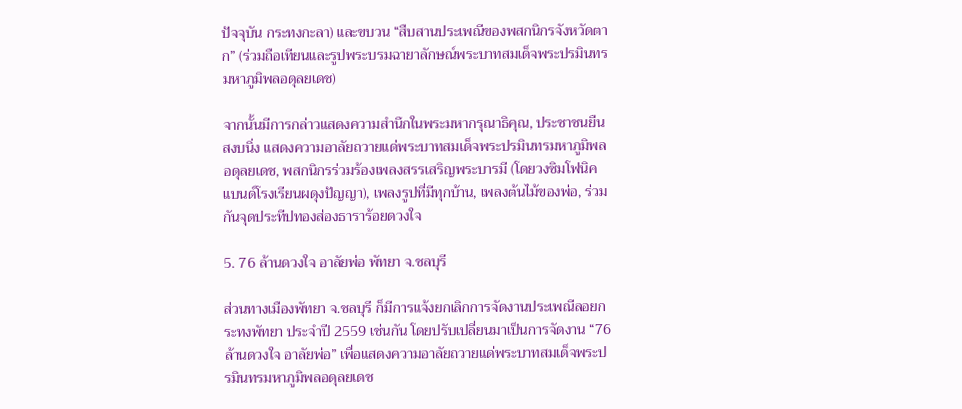ปัจจุบัน กระทงกะลา) และขบวน “สืบสานประเพณีของพสกนิกรจังหวัดตาก” (ร่วมถือเทียนและรูปพระบรมฉายาลักษณ์พระบาทสมเด็จพระปรมินทรมหาภูมิพลอดุลยเดช)

จากนั้นมีการกล่าวแสดงความสำนึกในพระมหากรุณาธิคุณ, ประชาชนยืนสงบนิ่ง แสดงความอาลัยถวายแด่พระบาทสมเด็จพระปรมินทรมหาภูมิพลอดุลยเดช, พสกนิกรร่วมร้องเพลงสรรเสริญพระบารมี (โดยวงซิมโฟนิคแบนด์โรงเรียนผดุงปัญญา), เพลงรูปที่มีทุกบ้าน, เพลงต้นไม้ของพ่อ, ร่วมกันจุดประทีปทองส่องธาราร้อยดวงใจ

5. 76 ล้านดวงใจ อาลัยพ่อ พัทยา จ.ชลบุรี

ส่วนทางเมืองพัทยา จ.ชลบุรี ก็มีการแจ้งยกเลิกการจัดงานประเพณีลอยกระทงพัทยา ประจำปี 2559 เช่นกัน โดยปรับเปลี่ยนมาเป็นการจัดงาน “76 ล้านดวงใจ อาลัยพ่อ” เพื่อแสดงความอาลัยถวายแด่พระบาทสมเด็จพระปรมินทรมหาภูมิพลอดุลยเดช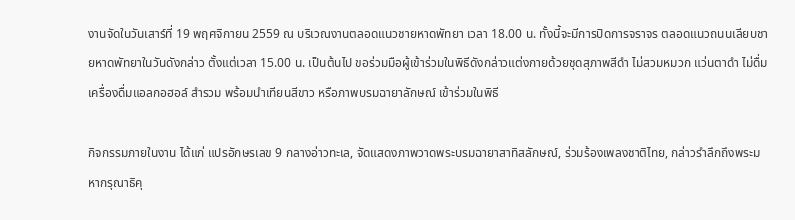งานจัดในวันเสาร์ที่ 19 พฤศจิกายน 2559 ณ บริเวณงานตลอดแนวชายหาดพัทยา เวลา 18.00 น. ทั้งนี้จะมีการปิดการจราจร ตลอดแนวถนนเลียบชายหาดพัทยาในวันดังกล่าว ตั้งแต่เวลา 15.00 น. เป็นต้นไป ขอร่วมมือผู้เข้าร่วมในพิธีดังกล่าวแต่งกายด้วยชุดสุภาพสีดำ ไม่สวมหมวก แว่นตาดำ ไม่ดื่มเครื่องดื่มแอลกอฮอล์ สำรวม พร้อมนำเทียนสีขาว หรือภาพบรมฉายาลักษณ์ เข้าร่วมในพิธี

กิจกรรมภายในงาน ได้แก่ แปรอักษรเลข 9 กลางอ่าวทะเล, จัดแสดงภาพวาดพระบรมฉายาสาทิสลักษณ์, ร่วมร้องเพลงชาติไทย, กล่าวรำลึกถึงพระมหากรุณาธิคุ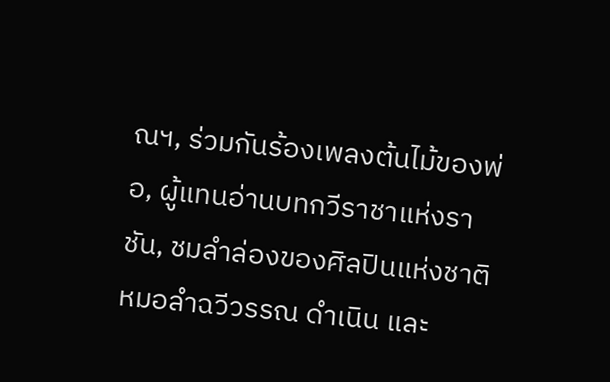ณฯ, ร่วมกันร้องเพลงต้นไม้ของพ่อ, ผู้แทนอ่านบทกวีราชาแห่งราชัน, ชมลำล่องของศิลปินแห่งชาติ หมอลำฉวีวรรณ ดำเนิน และ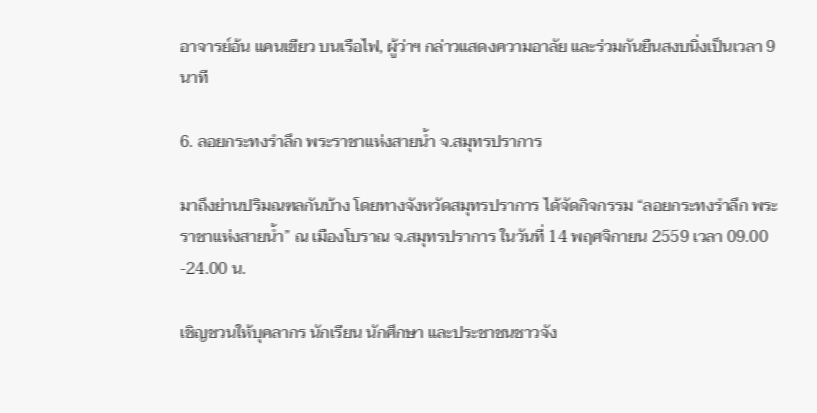อาจารย์อ้น แคนเขียว บนเรือไฟ, ผู้ว่าฯ กล่าวแสดงความอาลัย และร่วมกันยืนสงบนิ่งเป็นเวลา 9 นาที

6. ลอยกระทงรำลึก พระราชาแห่งสายน้ำ จ.สมุทรปราการ

มาถึงย่านปริมณฑลกันบ้าง โดยทางจังหวัดสมุทรปราการ ได้จัดกิจกรรม “ลอยกระทงรำลึก พระราชาแห่งสายน้ำ” ณ เมืองโบราณ จ.สมุทรปราการ ในวันที่ 14 พฤศจิกายน 2559 เวลา 09.00 -24.00 น.

เชิญชวนให้บุคลากร นักเรียน นักศึกษา และประชาชนชาวจัง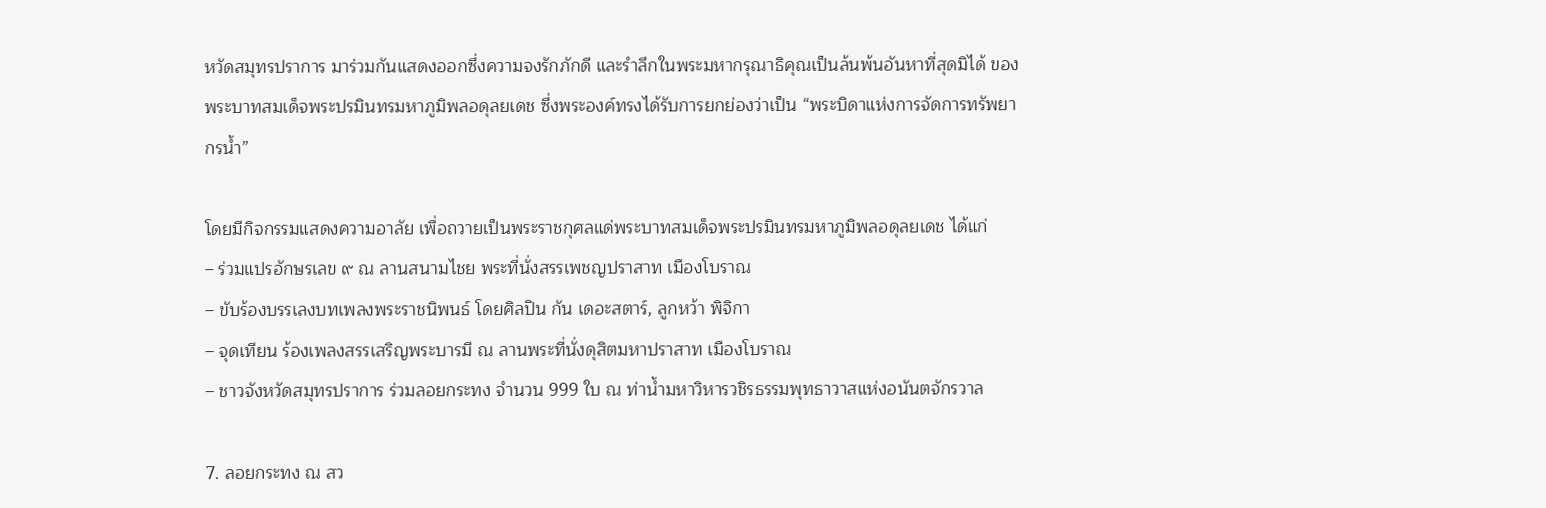หวัดสมุทรปราการ มาร่วมกันแสดงออกซึ่งความจงรักภักดี และรำลึกในพระมหากรุณาธิคุณเป็นล้นพ้นอันหาที่สุดมิได้ ของพระบาทสมเด็จพระปรมินทรมหาภูมิพลอดุลยเดช ซึ่งพระองค์ทรงได้รับการยกย่องว่าเป็น “พระบิดาแห่งการจัดการทรัพยากรน้ำ”

โดยมีกิจกรรมแสดงความอาลัย เพื่อถวายเป็นพระราชกุศลแด่พระบาทสมเด็จพระปรมินทรมหาภูมิพลอดุลยเดช ได้แก่
– ร่วมแปรอักษรเลข ๙ ณ ลานสนามไชย พระที่นั่งสรรเพชญปราสาท เมืองโบราณ
– ขับร้องบรรเลงบทเพลงพระราชนิพนธ์ โดยศิลปิน กัน เดอะสตาร์, ลูกหว้า พิจิกา
– จุดเทียน ร้องเพลงสรรเสริญพระบารมี ณ ลานพระที่นั่งดุสิตมหาปราสาท เมืองโบราณ
– ชาวจังหวัดสมุทรปราการ ร่วมลอยกระทง จำนวน 999 ใบ ณ ท่าน้ำมหาวิหารวชิรธรรมพุทธาวาสแห่งอนันตจักรวาล

7. ลอยกระทง ณ สว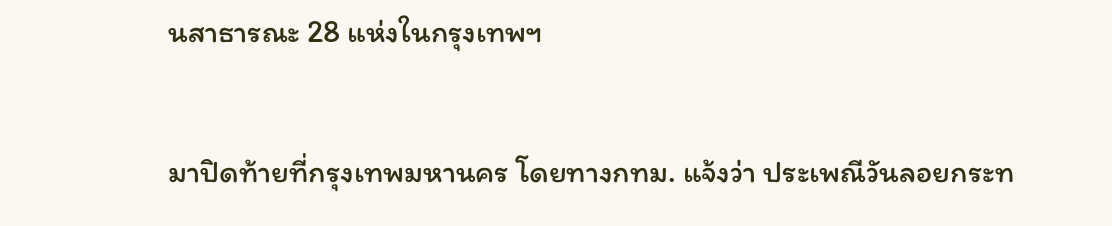นสาธารณะ 28 แห่งในกรุงเทพฯ

มาปิดท้ายที่กรุงเทพมหานคร โดยทางกทม. แจ้งว่า ประเพณีวันลอยกระท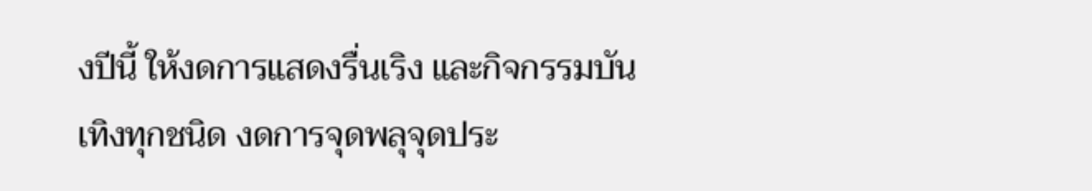งปีนี้ ให้งดการแสดงรื่นเริง และกิจกรรมบันเทิงทุกชนิด งดการจุดพลุจุดประ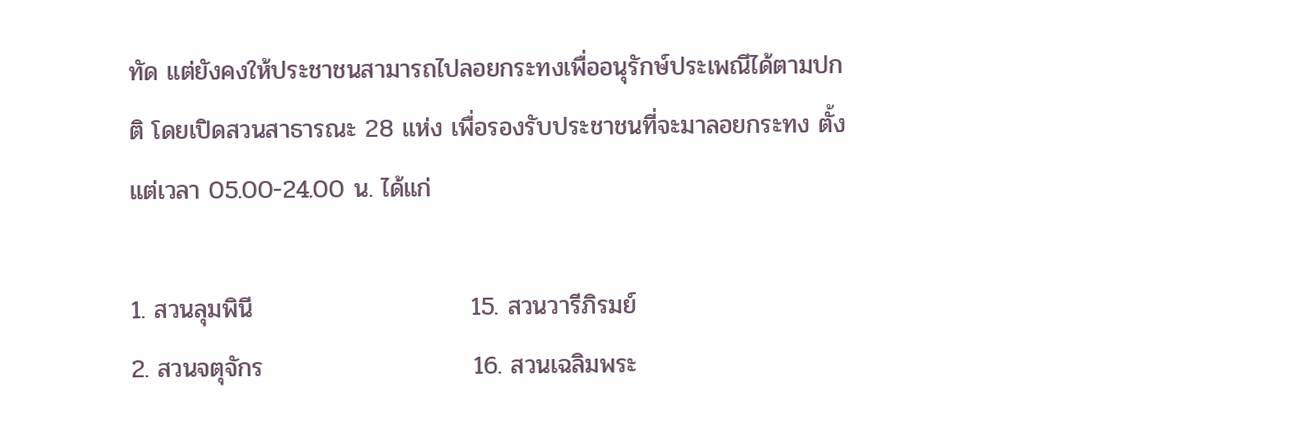ทัด แต่ยังคงให้ประชาชนสามารถไปลอยกระทงเพื่ออนุรักษ์ประเพณีได้ตามปกติ โดยเปิดสวนสาธารณะ 28 แห่ง เพื่อรองรับประชาชนที่จะมาลอยกระทง ตั้งแต่เวลา 05.00-24.00 น. ได้แก่

1. สวนลุมพินี                         15. สวนวารีภิรมย์
2. สวนจตุจักร                        16. สวนเฉลิมพระ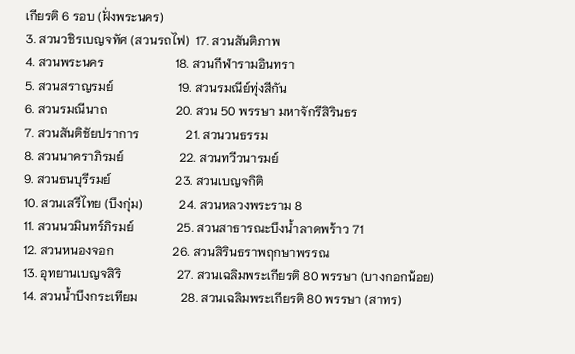เกียรติ 6 รอบ (ฝั่งพระนคร)
3. สวนวชิรเบญจทัศ (สวนรถไฟ)  17. สวนสันติภาพ
4. สวนพระนคร                       18. สวนกีฬารามอินทรา
5. สวนสราญรมย์                     19. สวนรมณีย์ทุ่งสีกัน
6. สวนรมณีนาถ                      20. สวน 50 พรรษา มหาจักรีสิรินธร
7. สวนสันติชัยปราการ               21. สวนวนธรรม
8. สวนนาคราภิรมย์                  22. สวนทวีวนารมย์
9. สวนธนบุรีรมย์                     23. สวนเบญจกิติ
10. สวนเสรีไทย (บึงกุ่ม)            24. สวนหลวงพระราม 8
11. สวนนวมินทร์ภิรมย์              25. สวนสาธารณะบึงน้ำลาดพร้าว 71
12. สวนหนองจอก                   26. สวนสิรินธราพฤกษาพรรณ
13. อุทยานเบญจสิริ                  27. สวนเฉลิมพระเกียรติ 80 พรรษา (บางกอกน้อย)
14. สวนน้ำบึงกระเทียม              28. สวนเฉลิมพระเกียรติ 80 พรรษา (สาทร)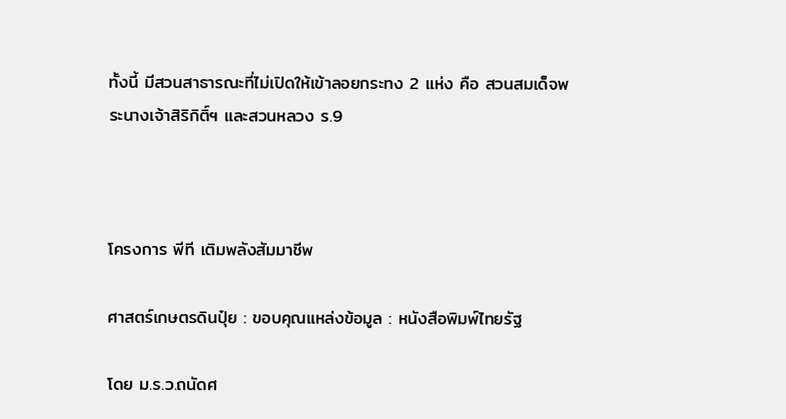ทั้งนี้ มีสวนสาธารณะที่ไม่เปิดให้เข้าลอยกระทง 2 แห่ง คือ สวนสมเด็จพระนางเจ้าสิริกิติ์ฯ และสวนหลวง ร.9



โครงการ พีที เติมพลังสัมมาชีพ

ศาสตร์เกษตรดินปุ๋ย : ขอบคุณแหล่งข้อมูล : หนังสือพิมพ์ไทยรัฐ

โดย ม.ร.ว.ถนัดศ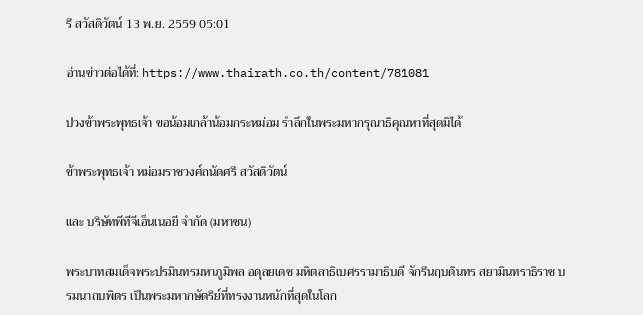รี สวัสดิวัตน์ 13 พ.ย. 2559 05:01

อ่านข่าวต่อได้ที่: https://www.thairath.co.th/content/781081

ปวงข้าพระพุทธเจ้า ขอน้อมเกล้าน้อมกระหม่อม รำลึกในพระมหากรุณาธิคุณหาที่สุดมิได้

ข้าพระพุทธเจ้า หม่อมราชวงศ์ถนัดศรี สวัสดิวัตน์

และ บริษัทพีทีจีเอ็นเนอยี จำกัด (มหาชน)

พระบาทสมเด็จพระปรมินทรมหาภูมิพล อดุลยเดช มหิตลาธิเบศรรามาธิบดี จักรีนฤบดินทร สยามินทราธิราช บรมนาถบพิตร เป็นพระมหากษัตริย์ที่ทรงงานหนักที่สุดในโลก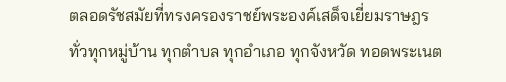ตลอดรัชสมัยที่ทรงครองราชย์พระองค์เสด็จเยี่ยมราษฎรทั่วทุกหมู่บ้าน ทุกตำบล ทุกอำเภอ ทุกจังหวัด ทอดพระเนต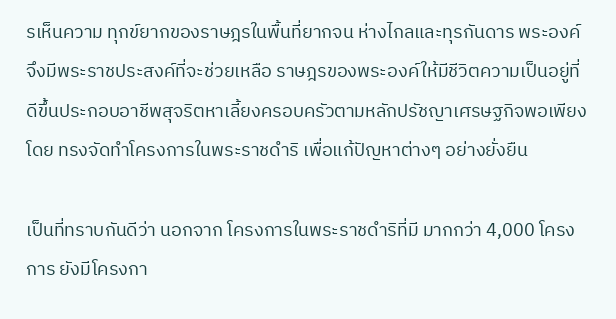รเห็นความ ทุกข์ยากของราษฎรในพื้นที่ยากจน ห่างไกลและทุรกันดาร พระองค์จึงมีพระราชประสงค์ที่จะช่วยเหลือ ราษฎรของพระองค์ให้มีชีวิตความเป็นอยู่ที่ดีขึ้นประกอบอาชีพสุจริตหาเลี้ยงครอบครัวตามหลักปรัชญาเศรษฐกิจพอเพียง โดย ทรงจัดทำโครงการในพระราชดำริ เพื่อแก้ปัญหาต่างๆ อย่างยั่งยืน

เป็นที่ทราบกันดีว่า นอกจาก โครงการในพระราชดำริที่มี มากกว่า 4,000 โครงการ ยังมีโครงกา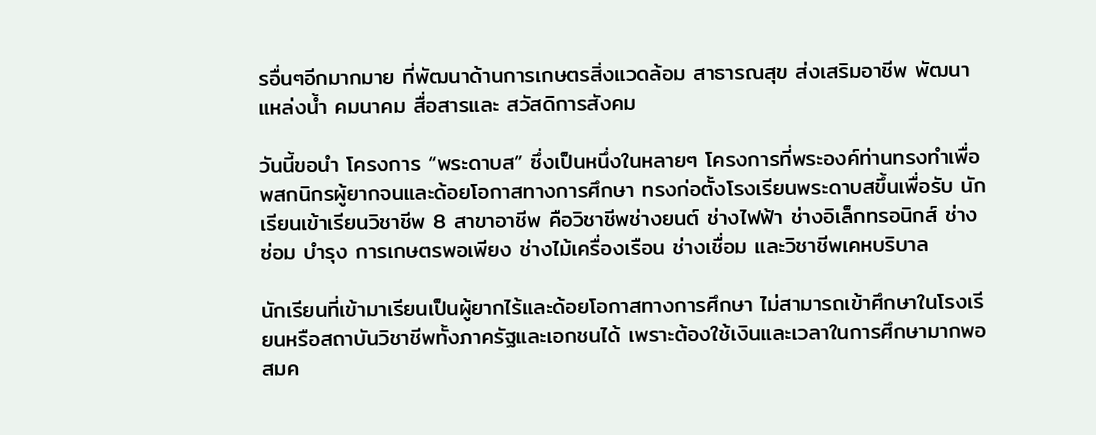รอื่นๆอีกมากมาย ที่พัฒนาด้านการเกษตรสิ่งแวดล้อม สาธารณสุข ส่งเสริมอาชีพ พัฒนาแหล่งน้ำ คมนาคม สื่อสารและ สวัสดิการสังคม

วันนี้ขอนำ โครงการ “พระดาบส” ซึ่งเป็นหนึ่งในหลายๆ โครงการที่พระองค์ท่านทรงทำเพื่อพสกนิกรผู้ยากจนและด้อยโอกาสทางการศึกษา ทรงก่อตั้งโรงเรียนพระดาบสขึ้นเพื่อรับ นักเรียนเข้าเรียนวิชาชีพ 8 สาขาอาชีพ คือวิชาชีพช่างยนต์ ช่างไฟฟ้า ช่างอิเล็กทรอนิกส์ ช่างซ่อม บำรุง การเกษตรพอเพียง ช่างไม้เครื่องเรือน ช่างเชื่อม และวิชาชีพเคหบริบาล

นักเรียนที่เข้ามาเรียนเป็นผู้ยากไร้และด้อยโอกาสทางการศึกษา ไม่สามารถเข้าศึกษาในโรงเรียนหรือสถาบันวิชาชีพทั้งภาครัฐและเอกชนได้ เพราะต้องใช้เงินและเวลาในการศึกษามากพอสมค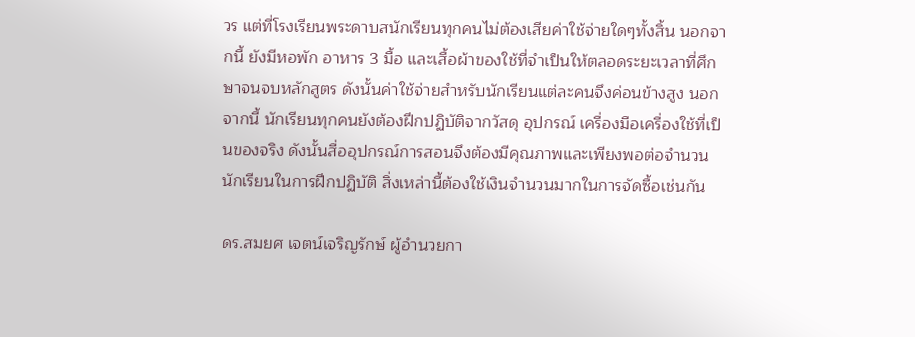วร แต่ที่โรงเรียนพระดาบสนักเรียนทุกคนไม่ต้องเสียค่าใช้จ่ายใดๆทั้งสิ้น นอกจากนี้ ยังมีหอพัก อาหาร 3 มื้อ และเสื้อผ้าของใช้ที่จำเป็นให้ตลอดระยะเวลาที่ศึกษาจนจบหลักสูตร ดังนั้นค่าใช้จ่ายสำหรับนักเรียนแต่ละคนจึงค่อนข้างสูง นอกจากนี้ นักเรียนทุกคนยังต้องฝึกปฏิบัติจากวัสดุ อุปกรณ์ เครื่องมือเครื่องใช้ที่เป็นของจริง ดังนั้นสื่ออุปกรณ์การสอนจึงต้องมีคุณภาพและเพียงพอต่อจำนวนนักเรียนในการฝึกปฏิบัติ สิ่งเหล่านี้ต้องใช้เงินจำนวนมากในการจัดซื้อเช่นกัน

ดร.สมยศ เจตน์เจริญรักษ์ ผู้อำนวยกา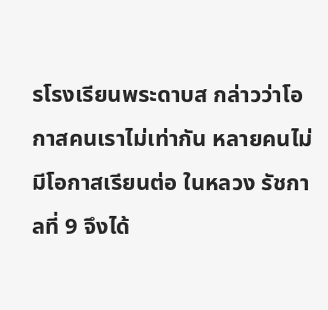รโรงเรียนพระดาบส กล่าวว่าโอกาสคนเราไม่เท่ากัน หลายคนไม่มีโอกาสเรียนต่อ ในหลวง รัชกาลที่ 9 จึงได้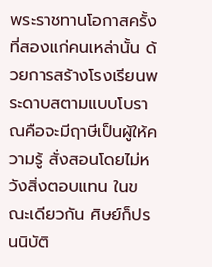พระราชทานโอกาสครั้งที่สองแก่คนเหล่านั้น ด้วยการสร้างโรงเรียนพระดาบสตามแบบโบราณคือจะมีฤาษีเป็นผู้ให้ความรู้ สั่งสอนโดยไม่หวังสิ่งตอบแทน ในขณะเดียวกัน ศิษย์ก็ปรนนิบัติ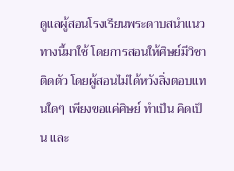ดูแลผู้สอนโรงเรียนพระดาบสนำแนวทางนี้มาใช้ โดยการสอนให้ศิษย์มีวิชาติดตัว โดยผู้สอนไม่ได้หวังสิ่งตอบแทนใดๆ เพียงขอแค่ศิษย์ ทำเป็น คิดเป็น และ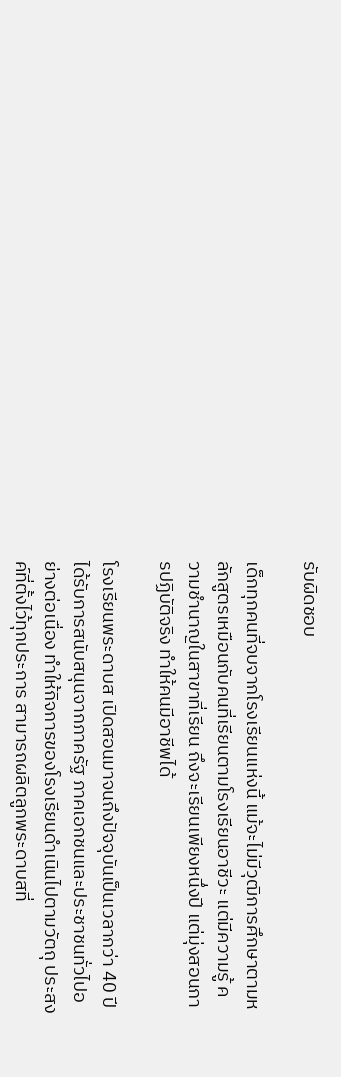รับผิดชอบ

เด็กทุกคนที่จบจากโรงเรียนแห่งนี้ แม้จะไม่มีวุฒิการศึกษาตามหลักสูตรเหมือนกับคนที่เรียนตามโรงเรียนอาชีวะ แต่มีความรู้ ความชำนาญในสาขาที่เรียน ถึงจะเรียนเพียงหนึ่งปี แต่มุ่งสอนการปฏิบัติจริง ทำให้คนมีอาชีพได้

โรงเรียนพระดาบส เปิดสอนมาจนถึงปัจจุบันเป็นเวลากว่า 40 ปี ได้รับการสนับสนุนจากภาครัฐ ภาคเอกชนและประชาชนทั่วไปอย่างต่อเนื่อง ทำให้กิจการของโรงเรียนดำเนินไปตามวัตถุ ประสงค์ที่ตั้งไว้ทุกประการ สามารถผลิตลูกพระดาบสที่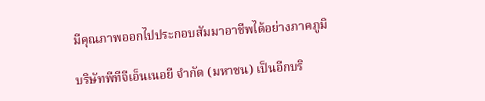มีคุณภาพออกไปประกอบสัมมาอาชีพได้อย่างภาคภูมิ

บริษัทพีทีจีเอ็นเนอยี จำกัด (มหาชน) เป็นอีกบริ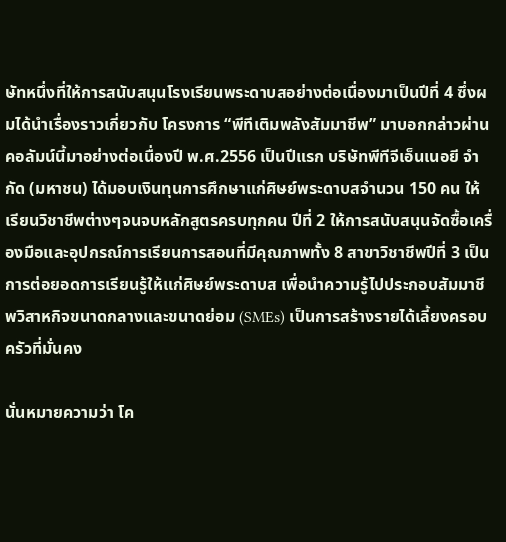ษัทหนึ่งที่ให้การสนับสนุนโรงเรียนพระดาบสอย่างต่อเนื่องมาเป็นปีที่ 4 ซึ่งผมได้นำเรื่องราวเกี่ยวกับ โครงการ “พีทีเติมพลังสัมมาชีพ” มาบอกกล่าวผ่านคอลัมน์นี้มาอย่างต่อเนื่องปี พ.ศ.2556 เป็นปีแรก บริษัทพีทีจีเอ็นเนอยี จำกัด (มหาชน) ได้มอบเงินทุนการศึกษาแก่ศิษย์พระดาบสจำนวน 150 คน ให้เรียนวิชาชีพต่างๆจนจบหลักสูตรครบทุกคน ปีที่ 2 ให้การสนับสนุนจัดซื้อเครื่องมือและอุปกรณ์การเรียนการสอนที่มีคุณภาพทั้ง 8 สาขาวิชาชีพปีที่ 3 เป็นการต่อยอดการเรียนรู้ให้แก่ศิษย์พระดาบส เพื่อนำความรู้ไปประกอบสัมมาชีพวิสาหกิจขนาดกลางและขนาดย่อม (SMEs) เป็นการสร้างรายได้เลี้ยงครอบครัวที่มั่นคง

นั่นหมายความว่า โค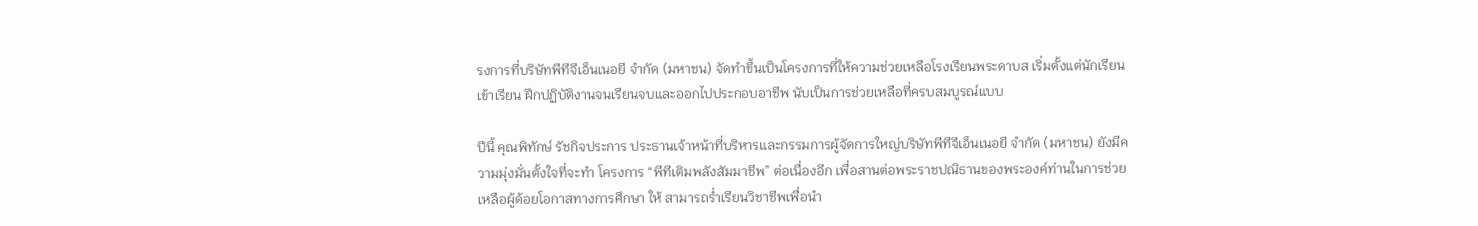รงการที่บริษัทพีทีจีเอ็นเนอยี จำกัด (มหาชน) จัดทำขึ้นเป็นโครงการที่ให้ความช่วยเหลือโรงเรียนพระดาบส เริ่มตั้งแต่นักเรียนเข้าเรียน ฝึกปฏิบัติงานจนเรียนจบและออกไปประกอบอาชีพ นับเป็นการช่วยเหลือที่ครบสมบูรณ์แบบ

ปีนี้ คุณพิทักษ์ รัชกิจประการ ประธานเจ้าหน้าที่บริหารและกรรมการผู้จัดการใหญ่บริษัทพีทีจีเอ็นเนอยี จำกัด (มหาชน) ยังมีความมุ่งมั่นตั้งใจที่จะทำ โครงการ “พีทีเติมพลังสัมมาชีพ” ต่อเนื่องอีก เพื่อสานต่อพระราชปณิธานของพระองค์ท่านในการช่วย เหลือผู้ด้อยโอกาสทางการศึกษา ให้ สามารถร่ำเรียนวิชาชีพเพื่อนำ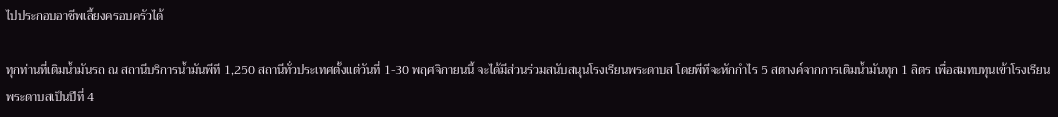ไปประกอบอาชีพเลี้ยงครอบครัวได้

ทุกท่านที่เติมน้ำมันรถ ณ สถานีบริการน้ำมันพีที 1,250 สถานีทั่วประเทศตั้งแต่วันที่ 1-30 พฤศจิกายนนี้ จะได้มีส่วนร่วมสนับสนุนโรงเรียนพระดาบส โดยพีทีจะหักกำไร 5 สตางค์จากการเติมน้ำมันทุก 1 ลิตร เพื่อสมทบทุนเข้าโรงเรียนพระดาบสเป็นปีที่ 4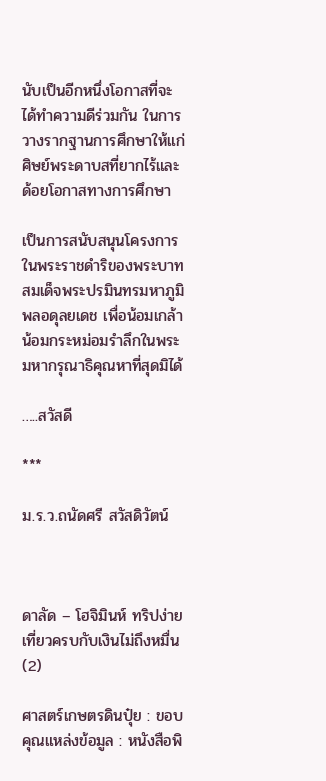นับเป็นอีกหนึ่งโอกาสที่จะได้ทำความดีร่วมกัน ในการวางรากฐานการศึกษาให้แก่ศิษย์พระดาบสที่ยากไร้และด้อยโอกาสทางการศึกษา

เป็นการสนับสนุนโครงการในพระราชดำริของพระบาทสมเด็จพระปรมินทรมหาภูมิพลอดุลยเดช เพื่อน้อมเกล้าน้อมกระหม่อมรำลึกในพระมหากรุณาธิคุณหาที่สุดมิได้

…..สวัสดี

***

ม.ร.ว.ถนัดศรี สวัสดิวัตน์



ดาลัด – โฮจิมินห์ ทริปง่ายเที่ยวครบกับเงินไม่ถึงหมื่น (2)

ศาสตร์เกษตรดินปุ๋ย : ขอบคุณแหล่งข้อมูล : หนังสือพิ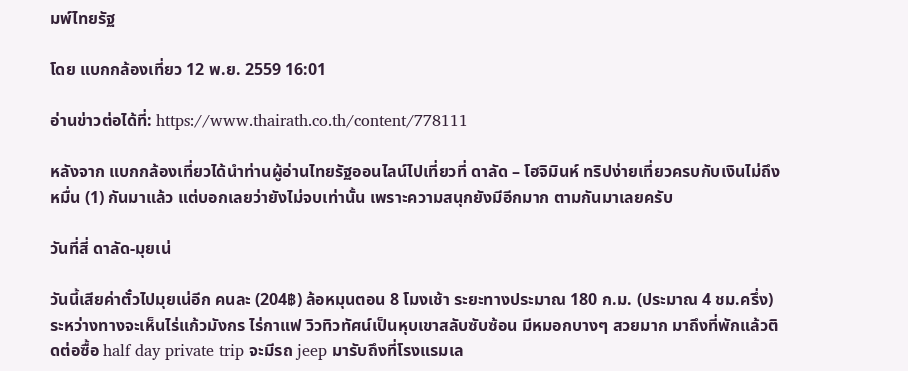มพ์ไทยรัฐ

โดย แบกกล้องเที่ยว 12 พ.ย. 2559 16:01

อ่านข่าวต่อได้ที่: https://www.thairath.co.th/content/778111

หลังจาก แบกกล้องเที่ยวได้นำท่านผู้อ่านไทยรัฐออนไลน์ไปเที่ยวที่ ดาลัด – โฮจิมินห์ ทริปง่ายเที่ยวครบกับเงินไม่ถึงหมื่น (1) กันมาแล้ว แต่บอกเลยว่ายังไม่จบเท่านั้น เพราะความสนุกยังมีอีกมาก ตามกันมาเลยครับ

วันที่สี่ ดาลัด-มุยเน่

วันนี้เสียค่าตั๋วไปมุยเน่อีก คนละ (204฿) ล้อหมุนตอน 8 โมงเช้า ระยะทางประมาณ 180 ก.ม. (ประมาณ 4 ชม.ครึ่ง) ระหว่างทางจะเห็นไร่แก้วมังกร ไร่กาแฟ วิวทิวทัศน์เป็นหุบเขาสลับซับซ้อน มีหมอกบางๆ สวยมาก มาถึงที่พักแล้วติดต่อซื้อ half day private trip จะมีรถ jeep มารับถึงที่โรงแรมเล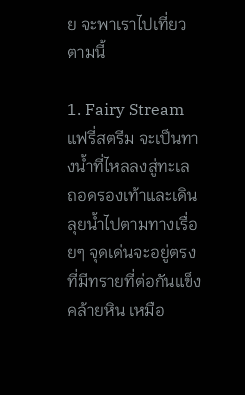ย จะพาเราไปเที่ยวตามนี้

1. Fairy Stream แฟรี่สตรีม จะเป็นทางน้ำที่ไหลลงสู่ทะเล ถอดรองเท้าและเดินลุยน้ำไปตามทางเรื่อยๆ จุดเด่นจะอยู่ตรงที่มีทรายที่ต่อกันแข็งคล้ายหิน เหมือ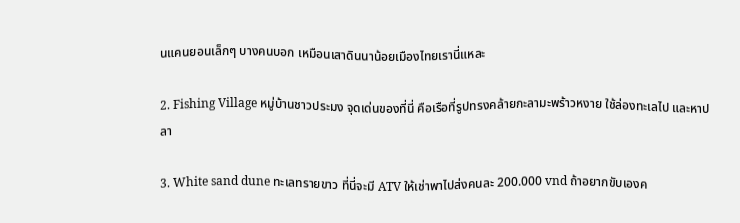นแคนยอนเล็กๆ บางคนบอก เหมือนเสาดินนาน้อยเมืองไทยเรานี่แหละ

2. Fishing Village หมู่บ้านชาวประมง จุดเด่นของที่นี่ คือเรือที่รูปทรงคล้ายกะลามะพร้าวหงาย ใช้ล่องทะเลไป และหาปลา

3. White sand dune ทะเลทรายขาว ที่นี่จะมี ATV ให้เช่าพาไปส่งคนละ 200.000 vnd ถ้าอยากขับเองค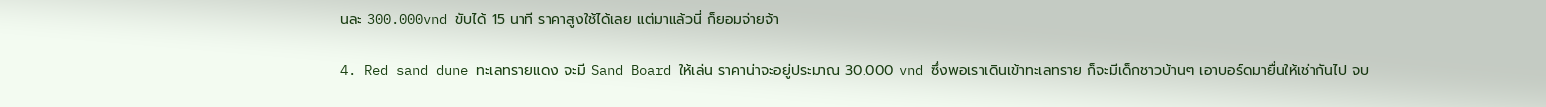นละ 300.000vnd ขับได้ 15 นาที ราคาสูงใช้ได้เลย แต่มาแล้วนี่ ก็ยอมจ่ายจ้า

4. Red sand dune ทะเลทรายแดง จะมี Sand Board ให้เล่น ราคาน่าจะอยู่ประมาณ 30.000 vnd ซึ่งพอเราเดินเข้าทะเลทราย ก็จะมีเด็กชาวบ้านๆ เอาบอร์ดมายื่นให้เช่ากันไป จบ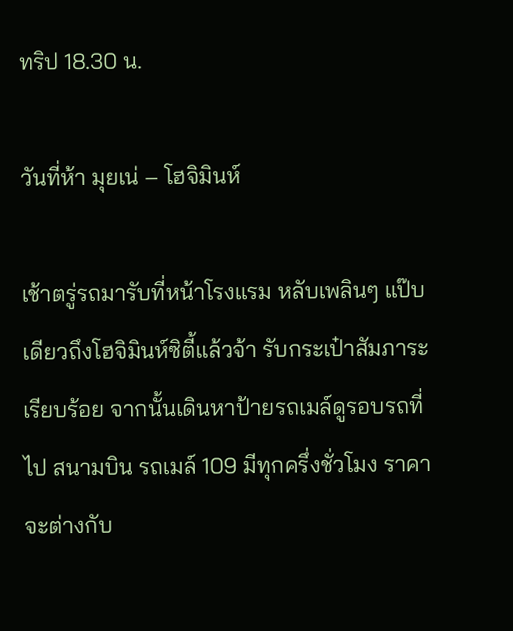ทริป 18.30 น.

วันที่ห้า มุยเน่ – โฮจิมินห์

เช้าตรู่รถมารับที่หน้าโรงแรม หลับเพลินๆ แป๊บเดียวถึงโฮจิมินห์ซิตี้แล้วจ้า รับกระเป๋าสัมภาระเรียบร้อย จากนั้นเดินหาป้ายรถเมล์ดูรอบรถที่ไป สนามบิน รถเมล์ 109 มีทุกครึ่งชั่วโมง ราคาจะต่างกับ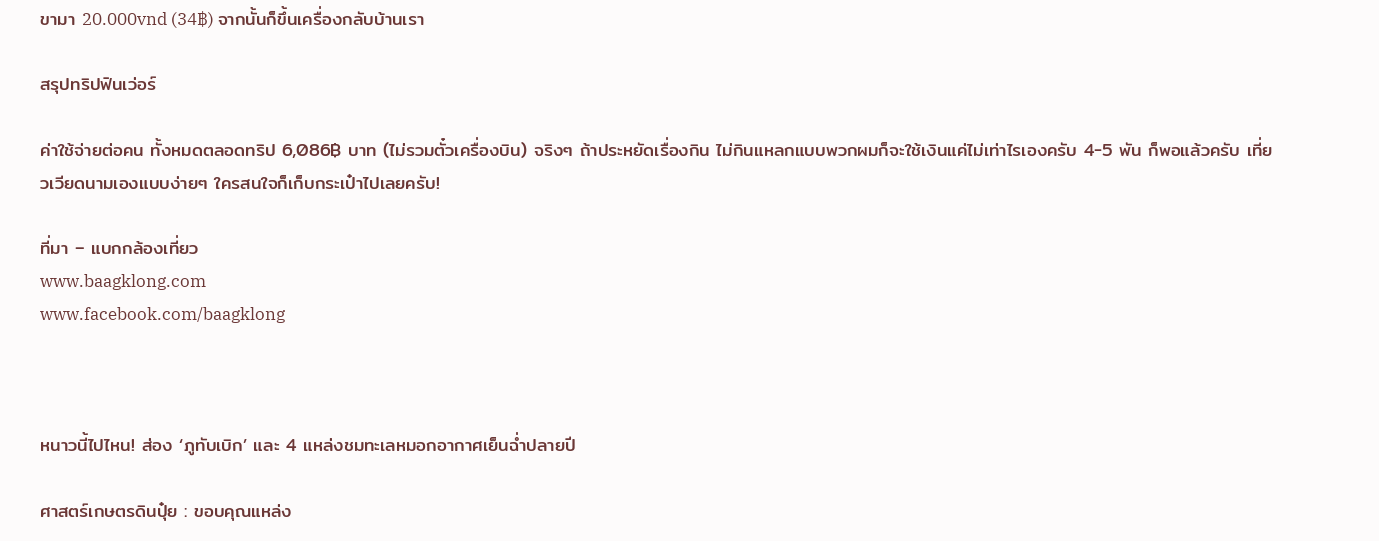ขามา 20.000vnd (34฿) จากนั้นก็ขึ้นเครื่องกลับบ้านเรา

สรุปทริปฟินเว่อร์

ค่าใช้จ่ายต่อคน ทั้งหมดตลอดทริป 6,086฿ บาท (ไม่รวมตั๋วเครื่องบิน) จริงๆ ถ้าประหยัดเรื่องกิน ไม่กินแหลกแบบพวกผมก็จะใช้เงินแค่ไม่เท่าไรเองครับ 4-5 พัน ก็พอแล้วครับ เที่ยวเวียดนามเองแบบง่ายๆ ใครสนใจก็เก็บกระเป๋าไปเลยครับ!

ที่มา – แบกกล้องเที่ยว
www.baagklong.com
www.facebook.com/baagklong



หนาวนี้ไปไหน! ส่อง ‘ภูทับเบิก’ และ 4 แหล่งชมทะเลหมอกอากาศเย็นฉ่ำปลายปี

ศาสตร์เกษตรดินปุ๋ย : ขอบคุณแหล่ง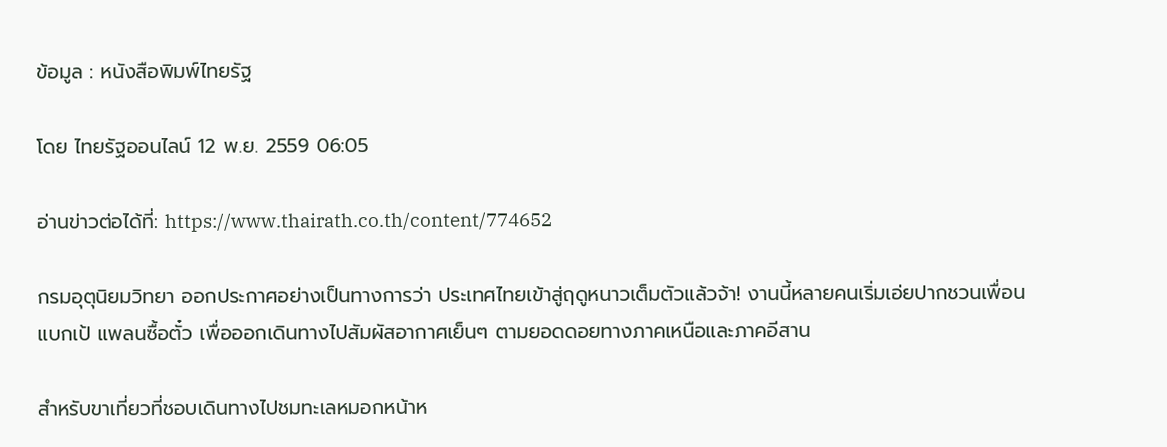ข้อมูล : หนังสือพิมพ์ไทยรัฐ

โดย ไทยรัฐออนไลน์ 12 พ.ย. 2559 06:05

อ่านข่าวต่อได้ที่: https://www.thairath.co.th/content/774652

กรมอุตุนิยมวิทยา ออกประกาศอย่างเป็นทางการว่า ประเทศไทยเข้าสู่ฤดูหนาวเต็มตัวแล้วจ้า! งานนี้หลายคนเริ่มเอ่ยปากชวนเพื่อนแบกเป้ แพลนซื้อตั๋ว เพื่อออกเดินทางไปสัมผัสอากาศเย็นๆ ตามยอดดอยทางภาคเหนือและภาคอีสาน

สำหรับขาเที่ยวที่ชอบเดินทางไปชมทะเลหมอกหน้าห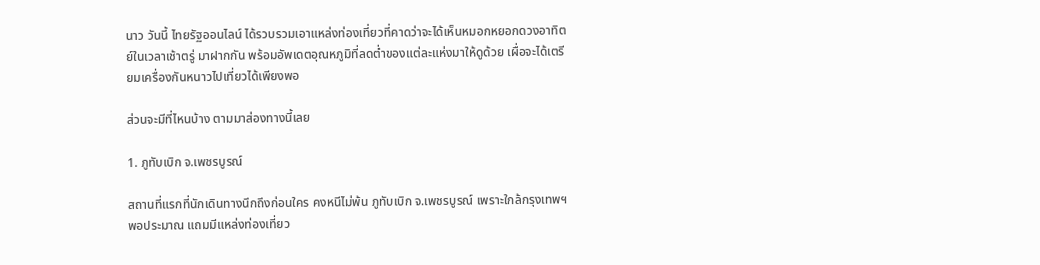นาว วันนี้ ไทยรัฐออนไลน์ ได้รวบรวมเอาแหล่งท่องเที่ยวที่คาดว่าจะได้เห็นหมอกหยอกดวงอาทิตย์ในเวลาเช้าตรู่ มาฝากกัน พร้อมอัพเดตอุณหภูมิที่ลดต่ำของแต่ละแห่งมาให้ดูด้วย เผื่อจะได้เตรียมเครื่องกันหนาวไปเที่ยวได้เพียงพอ

ส่วนจะมีที่ไหนบ้าง ตามมาส่องทางนี้เลย

1. ภูทับเบิก จ.เพชรบูรณ์

สถานที่แรกที่นักเดินทางนึกถึงก่อนใคร คงหนีไม่พ้น ภูทับเบิก จ.เพชรบูรณ์ เพราะใกล้กรุงเทพฯ พอประมาณ แถมมีแหล่งท่องเที่ยว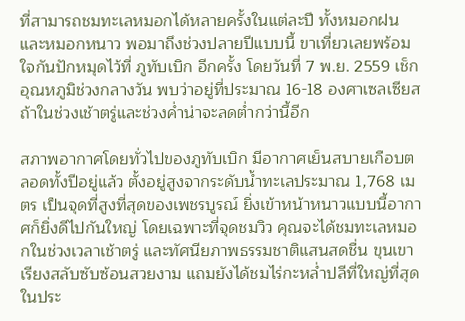ที่สามารถชมทะเลหมอกได้หลายครั้งในแต่ละปี ทั้งหมอกฝนและหมอกหนาว พอมาถึงช่วงปลายปีแบบนี้ ขาเที่ยวเลยพร้อมใจกันปักหมุดไว้ที่ ภูทับเบิก อีกครั้ง โดยวันที่ 7 พ.ย. 2559 เช็กอุณหภูมิช่วงกลางวัน พบว่าอยู่ที่ประมาณ 16-18 องศาเซลเซียส ถ้าในช่วงเช้าตรู่และช่วงค่ำน่าจะลดต่ำกว่านี้อีก

สภาพอากาศโดยทั่วไปของภูทับเบิก มีอากาศเย็นสบายเกือบตลอดทั้งปีอยู่แล้ว ตั้งอยู่สูงจากระดับน้ำทะเลประมาณ 1,768 เมตร เป็นจุดที่สูงที่สุดของเพชรบูรณ์ ยิ่งเข้าหน้าหนาวแบบนี้อากาศก็ยิ่งดีไปกันใหญ่ โดยเฉพาะที่จุดชมวิว คุณจะได้ชมทะเลหมอกในช่วงเวลาเช้าตรู่ และทัศนียภาพธรรมชาติแสนสดชื่น ขุนเขาเรียงสลับซับซ้อนสวยงาม แถมยังได้ชมไร่กะหล่ำปลีที่ใหญ่ที่สุดในประ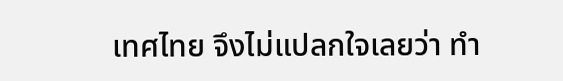เทศไทย จึงไม่แปลกใจเลยว่า ทำ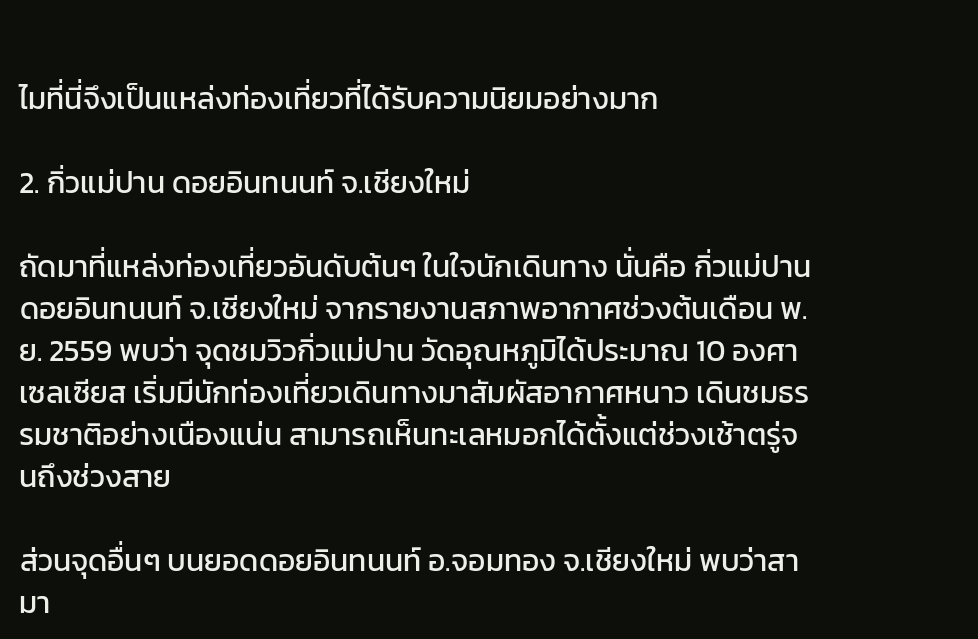ไมที่นี่จึงเป็นแหล่งท่องเที่ยวที่ได้รับความนิยมอย่างมาก

2. กิ่วแม่ปาน ดอยอินทนนท์ จ.เชียงใหม่

ถัดมาที่แหล่งท่องเที่ยวอันดับต้นๆ ในใจนักเดินทาง นั่นคือ กิ่วแม่ปาน ดอยอินทนนท์ จ.เชียงใหม่ จากรายงานสภาพอากาศช่วงต้นเดือน พ.ย. 2559 พบว่า จุดชมวิวกิ่วแม่ปาน วัดอุณหภูมิได้ประมาณ 10 องศาเซลเซียส เริ่มมีนักท่องเที่ยวเดินทางมาสัมผัสอากาศหนาว เดินชมธรรมชาติอย่างเนืองแน่น สามารถเห็นทะเลหมอกได้ตั้งแต่ช่วงเช้าตรู่จนถึงช่วงสาย

ส่วนจุดอื่นๆ บนยอดดอยอินทนนท์ อ.จอมทอง จ.เชียงใหม่ พบว่าสามา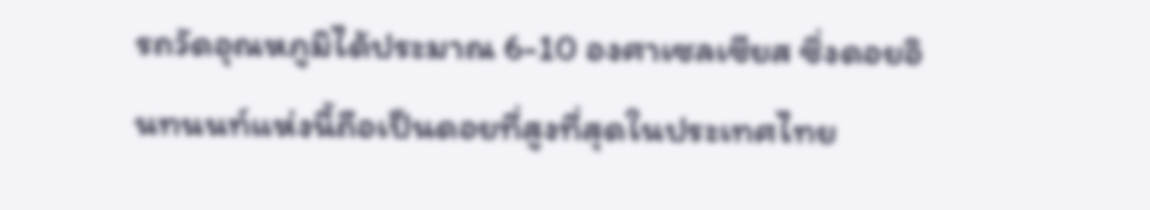รถวัดอุณหภูมิได้ประมาณ 6-10 องศาเซลเซียส ซึ่งดอยอินทนนท์แห่งนี้ถือเป็นดอยที่สูงที่สุดในประเทศไทย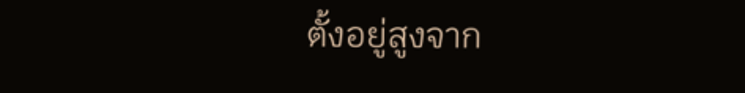ตั้งอยู่สูงจาก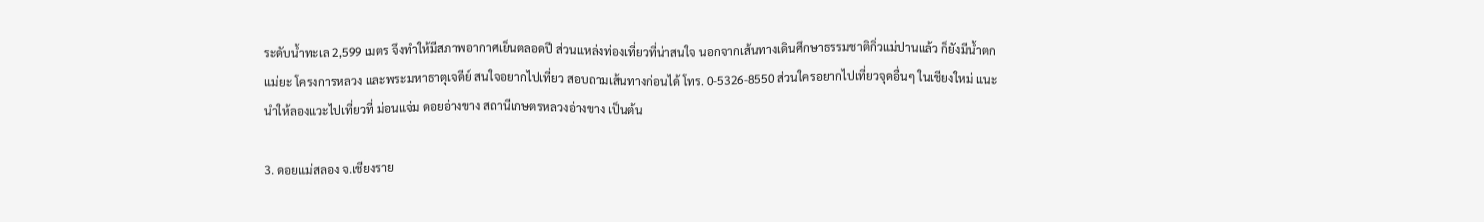ระดับน้ำทะเล 2,599 เมตร จึงทำให้มีสภาพอากาศเย็นตลอดปี ส่วนแหล่งท่องเที่ยวที่น่าสนใจ นอกจากเส้นทางเดินศึกษาธรรมชาติกิ่วแม่ปานแล้ว ก็ยังมีน้ำตกแม่ยะ โครงการหลวง และพระมหาธาตุเจดีย์ สนใจอยากไปเที่ยว สอบถามเส้นทางก่อนได้ โทร. 0-5326-8550 ส่วนใครอยากไปเที่ยวจุดอื่นๆ ในเชียงใหม่ แนะนำให้ลองแวะไปเที่ยวที่ ม่อนแจ่ม ดอยอ่างขาง สถานีเกษตรหลวงอ่างขาง เป็นต้น

3. ดอยแม่สลอง จ.เชียงราย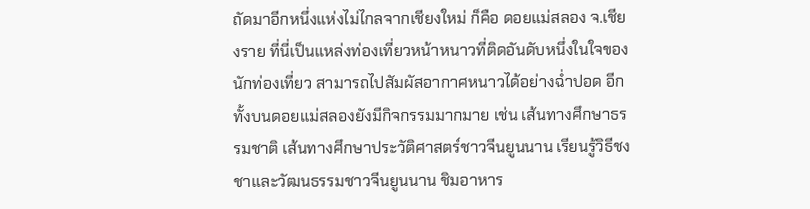ถัดมาอีกหนึ่งแห่งไม่ไกลจากเชียงใหม่ ก็คือ ดอยแม่สลอง จ.เชียงราย ที่นี่เป็นแหล่งท่องเที่ยวหน้าหนาวที่ติดอันดับหนึ่งในใจของนักท่องเที่ยว สามารถไปสัมผัสอากาศหนาวได้อย่างฉ่ำปอด อีกทั้งบนดอยแม่สลองยังมีกิจกรรมมากมาย เช่น เส้นทางศึกษาธรรมชาติ เส้นทางศึกษาประวัติศาสตร์ชาวจีนยูนนาน เรียนรู้วิธีชงชาและวัฒนธรรมชาวจีนยูนนาน ชิมอาหาร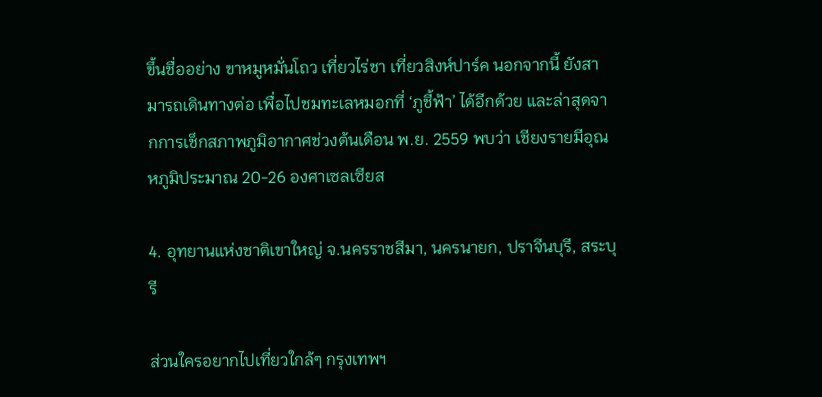ขึ้นชื่ออย่าง ขาหมูหมั่นโถว เที่ยวไร่ชา เที่ยวสิงห์ปาร์ค นอกจากนี้ ยังสามารถเดินทางต่อ เพื่อไปชมทะเลหมอกที่ ‘ภูชี้ฟ้า’ ได้อีกด้วย และล่าสุดจากการเช็กสภาพภูมิอากาศช่วงต้นเดือน พ.ย. 2559 พบว่า เชียงรายมีอุณหภูมิประมาณ 20-26 องศาเซลเซียส

4. อุทยานแห่งชาติเขาใหญ่ จ.นครราชสีมา, นครนายก, ปราจีนบุรี, สระบุรี

ส่วนใครอยากไปเที่ยวใกล้ๆ กรุงเทพฯ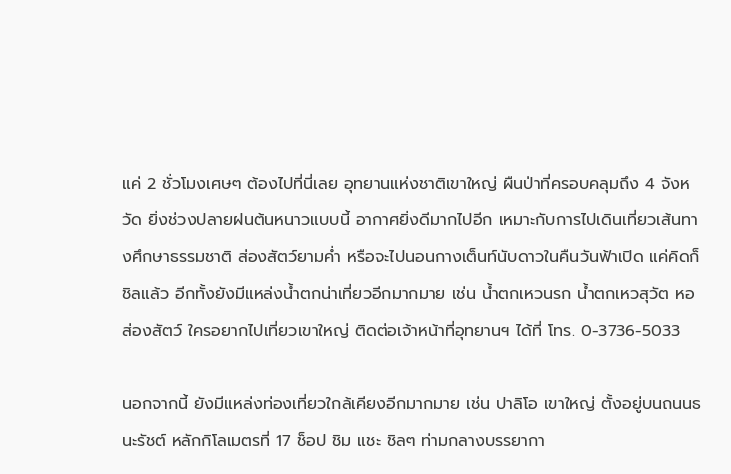แค่ 2 ชั่วโมงเศษๆ ต้องไปที่นี่เลย อุทยานแห่งชาติเขาใหญ่ ผืนป่าที่ครอบคลุมถึง 4 จังหวัด ยิ่งช่วงปลายฝนต้นหนาวแบบนี้ อากาศยิ่งดีมากไปอีก เหมาะกับการไปเดินเที่ยวเส้นทางศึกษาธรรมชาติ ส่องสัตว์ยามค่ำ หรือจะไปนอนกางเต็นท์นับดาวในคืนวันฟ้าเปิด แค่คิดก็ชิลแล้ว อีกทั้งยังมีแหล่งน้ำตกน่าเที่ยวอีกมากมาย เช่น น้ำตกเหวนรก น้ำตกเหวสุวัต หอส่องสัตว์ ใครอยากไปเที่ยวเขาใหญ่ ติดต่อเจ้าหน้าที่อุทยานฯ ได้ที่ โทร. 0-3736-5033

นอกจากนี้ ยังมีแหล่งท่องเที่ยวใกล้เคียงอีกมากมาย เช่น ปาลิโอ เขาใหญ่ ตั้งอยู่บนถนนธนะรัชต์ หลักกิโลเมตรที่ 17 ช็อป ชิม แชะ ชิลๆ ท่ามกลางบรรยากา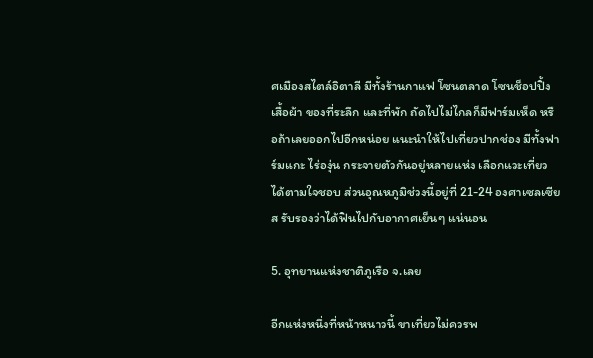ศเมืองสไตล์อิตาลี มีทั้งร้านกาแฟ โซนตลาด โซนช็อปปิ้งเสื้อผ้า ของที่ระลึก และที่พัก ถัดไปไม่ไกลก็มีฟาร์มเห็ด หรือถ้าเลยออกไปอีกหน่อย แนะนำให้ไปเที่ยวปากช่อง มีทั้งฟาร์มแกะ ไร่องุ่น กระจายตัวกันอยู่หลายแห่ง เลือกแวะเที่ยวได้ตามใจชอบ ส่วนอุณหภูมิช่วงนี้อยู่ที่ 21-24 องศาเซลเซียส รับรองว่าได้ฟินไปกับอากาศเย็นๆ แน่นอน

5. อุทยานแห่งชาติภูเรือ จ.เลย

อีกแห่งหนึ่งที่หน้าหนาวนี้ ขาเที่ยวไม่ควรพ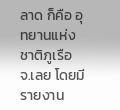ลาด ก็คือ อุทยานแห่งชาติภูเรือ จ.เลย โดยมีรายงาน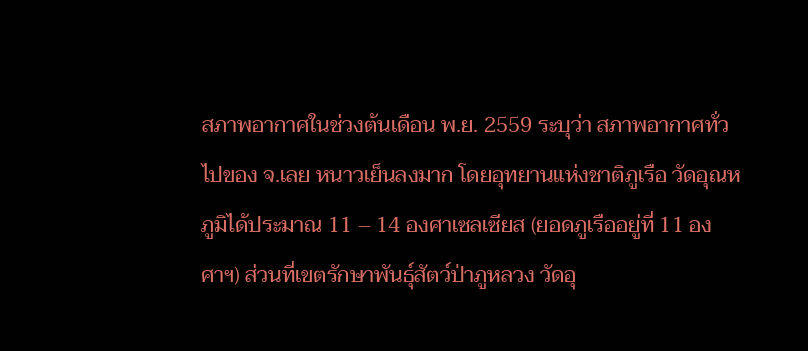สภาพอากาศในช่วงต้นเดือน พ.ย. 2559 ระบุว่า สภาพอากาศทั่วไปของ จ.เลย หนาวเย็นลงมาก โดยอุทยานแห่งชาติภูเรือ วัดอุณหภูมิได้ประมาณ 11 – 14 องศาเซลเซียส (ยอดภูเรืออยู่ที่ 11 องศาฯ) ส่วนที่เขตรักษาพันธุ์สัตว์ป่าภูหลวง วัดอุ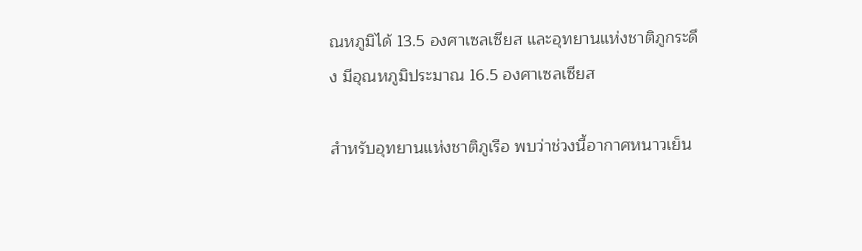ณหภูมิได้ 13.5 องศาเซลเซียส และอุทยานแห่งชาติภูกระดึง มีอุณหภูมิประมาณ 16.5 องศาเซลเซียส

สำหรับอุทยานแห่งชาติภูเรือ พบว่าช่วงนี้อากาศหนาวเย็น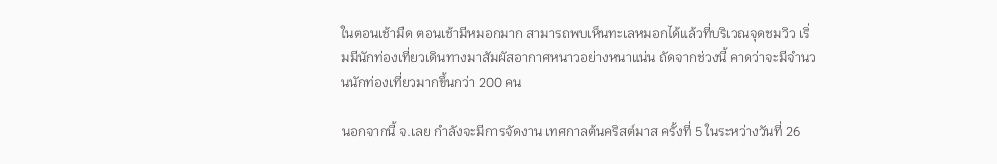ในตอนเช้ามืด ตอนเช้ามีหมอกมาก สามารถพบเห็นทะเลหมอกได้แล้วที่บริเวณจุดชมวิว เริ่มมีนักท่องเที่ยวเดินทางมาสัมผัสอากาศหนาวอย่างหนาแน่น ถัดจากช่วงนี้ คาดว่าจะมีจำนวนนักท่องเที่ยวมากขึ้นกว่า 200 คน

นอกจากนี้ จ.เลย กำลังจะมีการจัดงาน เทศกาลต้นคริสต์มาส ครั้งที่ 5 ในระหว่างวันที่ 26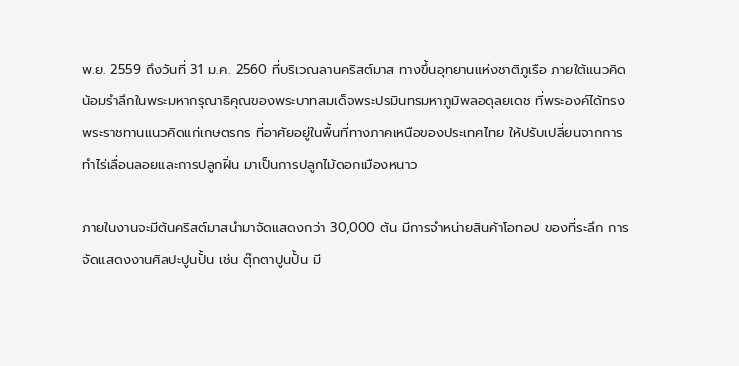พ.ย. 2559 ถึงวันที่ 31 ม.ค. 2560 ที่บริเวณลานคริสต์มาส ทางขึ้นอุทยานแห่งชาติภูเรือ ภายใต้แนวคิดน้อมรำลึกในพระมหากรุณาธิคุณของพระบาทสมเด็จพระปรมินทรมหาภูมิพลอดุลยเดช ที่พระองค์ได้ทรงพระราชทานแนวคิดแก่เกษตรกร ที่อาศัยอยู่ในพื้นที่ทางภาคเหนือของประเทศไทย ให้ปรับเปลี่ยนจากการทำไร่เลื่อนลอยและการปลูกฝิ่น มาเป็นการปลูกไม้ดอกเมืองหนาว

ภายในงานจะมีต้นคริสต์มาสนำมาจัดแสดงกว่า 30,000 ต้น มีการจำหน่ายสินค้าโอทอป ของที่ระลึก การจัดแสดงงานศิลปะปูนปั้น เช่น ตุ๊กตาปูนปั้น มี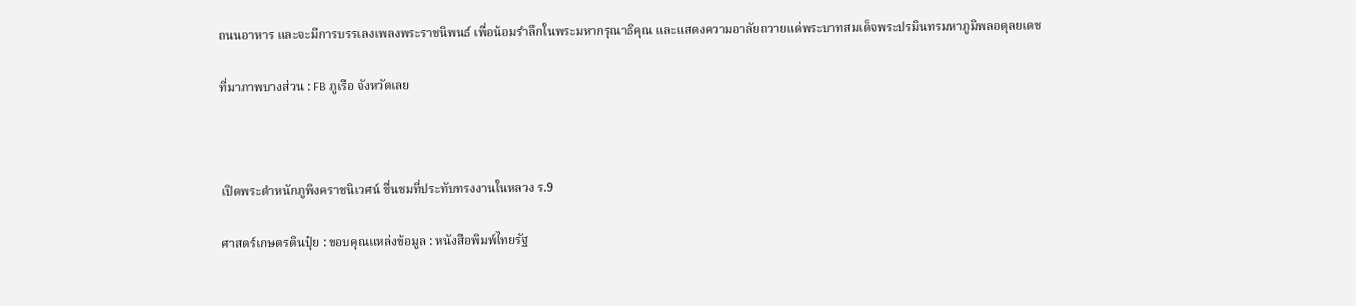ถนนอาหาร และจะมีการบรรเลงเพลงพระราชนิพนธ์ เพื่อน้อมรำลึกในพระมหากรุณาธิคุณ และแสดงความอาลัยถวายแด่พระบาทสมเด็จพระปรมินทรมหาภูมิพลอดุลยเดช

ที่มาภาพบางส่วน : FB ภูเรือ จังหวัดเลย



เปิดพระตำหนักภูพิงคราชนิเวศน์ ชื่นชมที่ประทับทรงงานในหลวง ร.9

ศาสตร์เกษตรดินปุ๋ย : ขอบคุณแหล่งข้อมูล : หนังสือพิมพ์ไทยรัฐ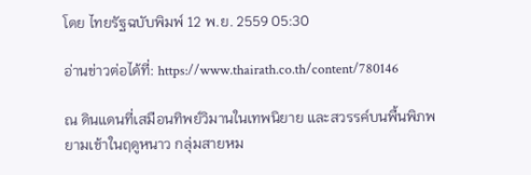โดย ไทยรัฐฉบับพิมพ์ 12 พ.ย. 2559 05:30

อ่านข่าวต่อได้ที่: https://www.thairath.co.th/content/780146

ณ ดินแดนที่เสมือนทิพย์วิมานในเทพนิยาย และสวรรค์บนพื้นพิภพยามเช้าในฤดูหนาว กลุ่มสายหม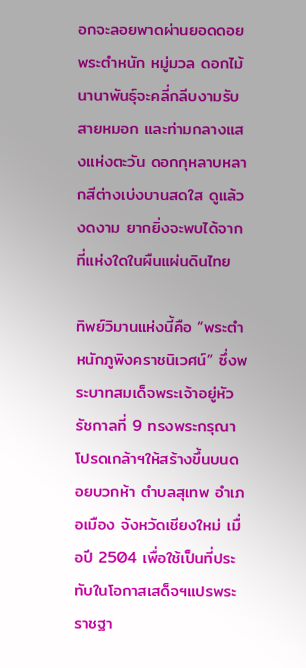อกจะลอยพาดผ่านยอดดอยพระตำหนัก หมู่มวล ดอกไม้นานาพันธุ์จะคลี่กลีบงามรับสายหมอก และท่ามกลางแสงแห่งตะวัน ดอกกุหลาบหลากสีต่างเบ่งบานสดใส ดูแล้วงดงาม ยากยิ่งจะพบได้จากที่แห่งใดในผืนแผ่นดินไทย

ทิพย์วิมานแห่งนี้คือ “พระตำหนักภูพิงคราชนิเวศน์” ซึ่งพระบาทสมเด็จพระเจ้าอยู่หัว รัชกาลที่ 9 ทรงพระกรุณาโปรดเกล้าฯให้สร้างขึ้นบนดอยบวกห้า ตำบลสุเทพ อำเภอเมือง จังหวัดเชียงใหม่ เมื่อปี 2504 เพื่อใช้เป็นที่ประทับในโอกาสเสด็จฯแปรพระราชฐา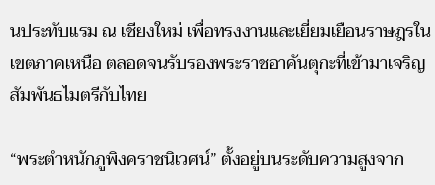นประทับแรม ณ เชียงใหม่ เพื่อทรงงานและเยี่ยมเยือนราษฎรในเขตภาคเหนือ ตลอดจนรับรองพระราชอาคันตุกะที่เข้ามาเจริญสัมพันธไมตรีกับไทย

“พระตำหนักภูพิงคราชนิเวศน์” ตั้งอยู่บนระดับความสูงจาก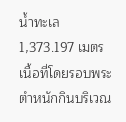น้ำทะเล 1,373.197 เมตร เนื้อที่โดยรอบพระตำหนักกินบริเวณ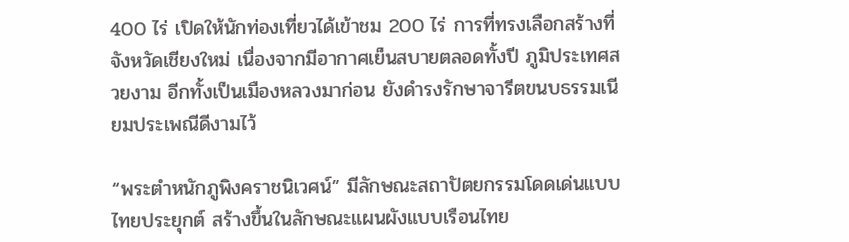400 ไร่ เปิดให้นักท่องเที่ยวได้เข้าชม 200 ไร่ การที่ทรงเลือกสร้างที่จังหวัดเชียงใหม่ เนื่องจากมีอากาศเย็นสบายตลอดทั้งปี ภูมิประเทศสวยงาม อีกทั้งเป็นเมืองหลวงมาก่อน ยังดำรงรักษาจารีตขนบธรรมเนียมประเพณีดีงามไว้

“พระตำหนักภูพิงคราชนิเวศน์” มีลักษณะสถาปัตยกรรมโดดเด่นแบบไทยประยุกต์ สร้างขึ้นในลักษณะแผนผังแบบเรือนไทย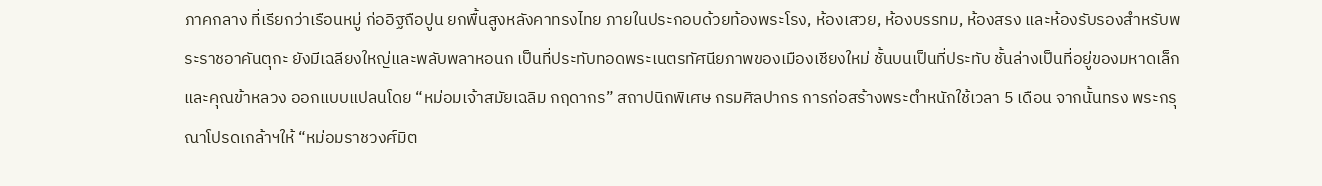ภาคกลาง ที่เรียกว่าเรือนหมู่ ก่ออิฐถือปูน ยกพื้นสูงหลังคาทรงไทย ภายในประกอบด้วยท้องพระโรง, ห้องเสวย, ห้องบรรทม, ห้องสรง และห้องรับรองสำหรับพระราชอาคันตุกะ ยังมีเฉลียงใหญ่และพลับพลาหอนก เป็นที่ประทับทอดพระเนตรทัศนียภาพของเมืองเชียงใหม่ ชั้นบนเป็นที่ประทับ ชั้นล่างเป็นที่อยู่ของมหาดเล็กและคุณข้าหลวง ออกแบบแปลนโดย “หม่อมเจ้าสมัยเฉลิม กฤดากร” สถาปนิกพิเศษ กรมศิลปากร การก่อสร้างพระตำหนักใช้เวลา 5 เดือน จากนั้นทรง พระกรุณาโปรดเกล้าฯให้ “หม่อมราชวงศ์มิต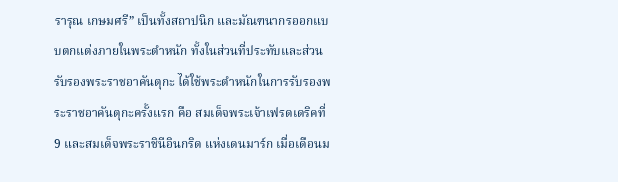รารุณ เกษมศรี” เป็นทั้งสถาปนิก และมัณฑนากรออกแบบตกแต่งภายในพระตำหนัก ทั้งในส่วนที่ประทับและส่วนรับรองพระราชอาคันตุกะ ได้ใช้พระตำหนักในการรับรองพระราชอาคันตุกะครั้งแรก คือ สมเด็จพระเจ้าเฟรดเดริคที่ 9 และสมเด็จพระราชินีอินกริด แห่งเดนมาร์ก เมื่อเดือนม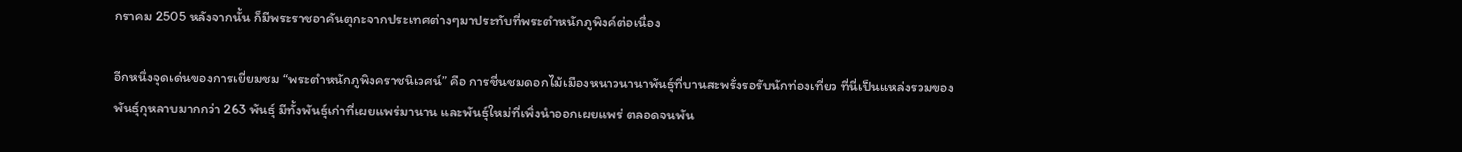กราคม 2505 หลังจากนั้น ก็มีพระราชอาคันตุกะจากประเทศต่างๆมาประทับที่พระตำหนักภูพิงค์ต่อเนื่อง

อีกหนึ่งจุดเด่นของการเยี่ยมชม “พระตำหนักภูพิงคราชนิเวศน์” คือ การชื่นชมดอกไม้เมืองหนาวนานาพันธุ์ที่บานสะพรั่งรอรับนักท่องเที่ยว ที่นี่เป็นแหล่งรวมของพันธุ์กุหลาบมากกว่า 263 พันธุ์ มีทั้งพันธุ์เก่าที่เผยแพร่มานาน และพันธุ์ใหม่ที่เพิ่งนำออกเผยแพร่ ตลอดจนพัน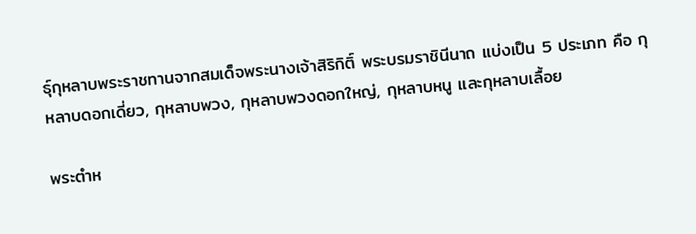ธุ์กุหลาบพระราชทานจากสมเด็จพระนางเจ้าสิริกิติ์ พระบรมราชินีนาถ แบ่งเป็น 5 ประเภท คือ กุหลาบดอกเดี่ยว, กุหลาบพวง, กุหลาบพวงดอกใหญ่, กุหลาบหนู และกุหลาบเลื้อย

พระตำห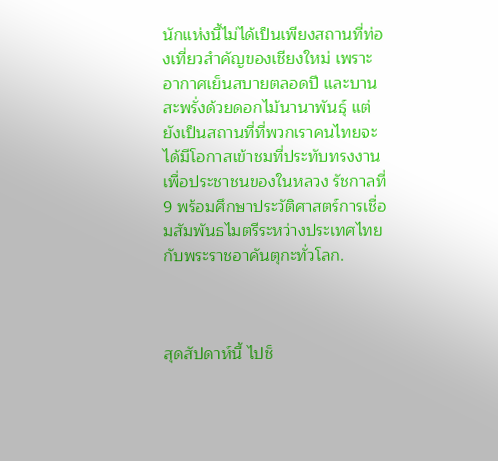นักแห่งนี้ไม่ได้เป็นเพียงสถานที่ท่องเที่ยวสำคัญของเชียงใหม่ เพราะอากาศเย็นสบายตลอดปี และบานสะพรั่งด้วยดอกไม้นานาพันธุ์ แต่ยังเป็นสถานที่ที่พวกเราคนไทยจะได้มีโอกาสเข้าชมที่ประทับทรงงานเพื่อประชาชนของในหลวง รัชกาลที่ 9 พร้อมศึกษาประวัติศาสตร์การเชื่อมสัมพันธไมตรีระหว่างประเทศไทยกับพระราชอาคันตุกะทั่วโลก.



สุดสัปดาห์นี้ ไปช็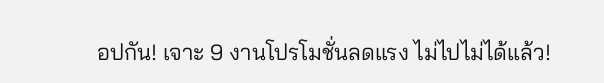อปกัน! เจาะ 9 งานโปรโมชั่นลดแรง ไม่ไปไม่ได้แล้ว!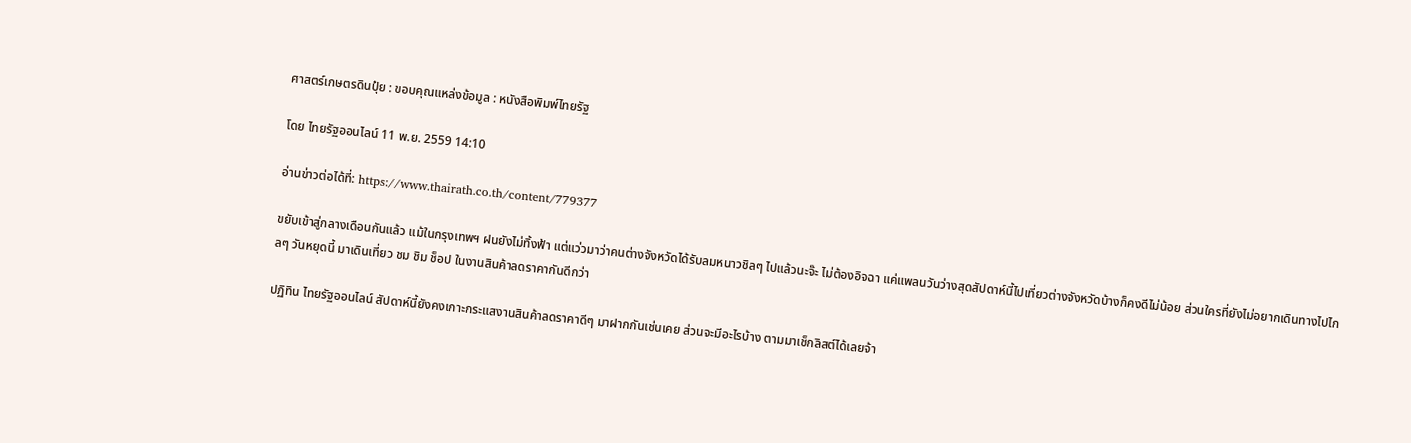ศาสตร์เกษตรดินปุ๋ย : ขอบคุณแหล่งข้อมูล : หนังสือพิมพ์ไทยรัฐ

โดย ไทยรัฐออนไลน์ 11 พ.ย. 2559 14:10

อ่านข่าวต่อได้ที่: https://www.thairath.co.th/content/779377

ขยับเข้าสู่กลางเดือนกันแล้ว แม้ในกรุงเทพฯ ฝนยังไม่ทิ้งฟ้า แต่แว่วมาว่าคนต่างจังหวัดได้รับลมหนาวชิลๆ ไปแล้วนะจ๊ะ ไม่ต้องอิจฉา แค่แพลนวันว่างสุดสัปดาห์นี้ไปเที่ยวต่างจังหวัดบ้างก็คงดีไม่น้อย ส่วนใครที่ยังไม่อยากเดินทางไปไกลๆ วันหยุดนี้ มาเดินเที่ยว ชม ชิม ช็อป ในงานสินค้าลดราคากันดีกว่า

ปฏิทิน ไทยรัฐออนไลน์ สัปดาห์นี้ยังคงเกาะกระแสงานสินค้าลดราคาดีๆ มาฝากกันเช่นเคย ส่วนจะมีอะไรบ้าง ตามมาเช็กลิสต์ได้เลยจ้า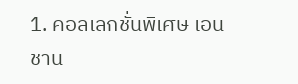1. คอลเลกชั่นพิเศษ เอนชาน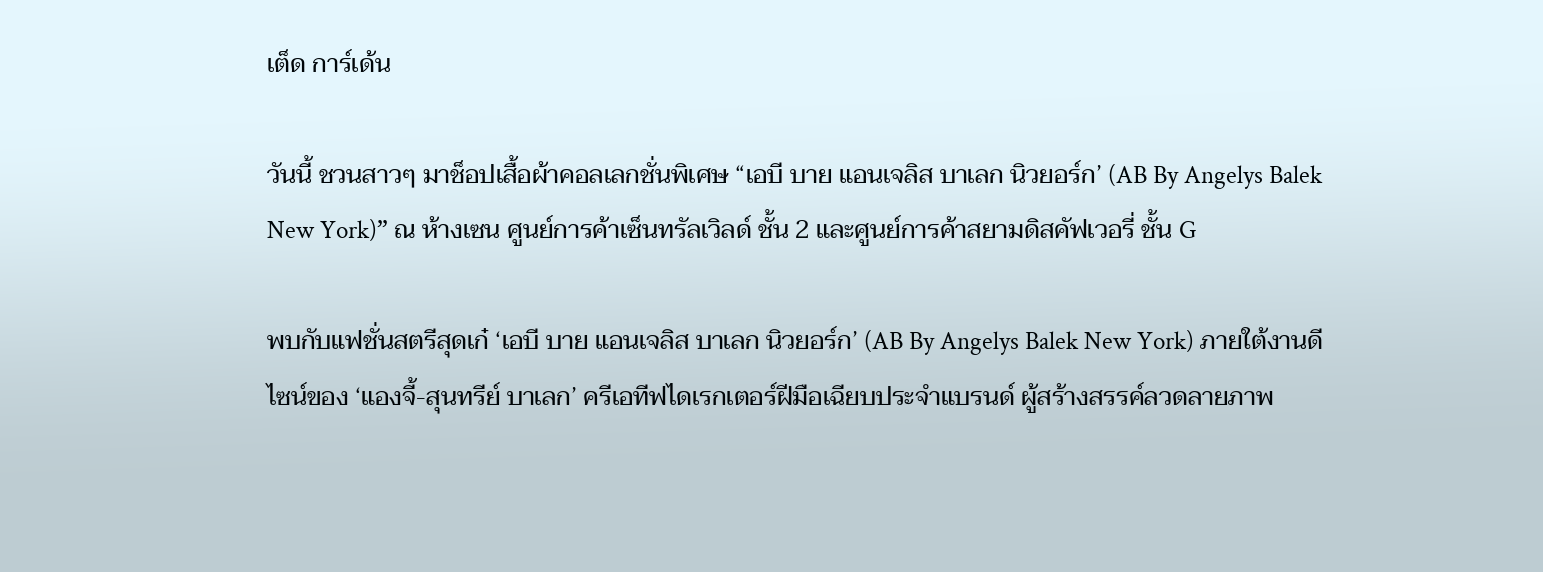เต็ด การ์เด้น

วันนี้ ชวนสาวๆ มาช็อปเสื้อผ้าคอลเลกชั่นพิเศษ “เอบี บาย แอนเจลิส บาเลก นิวยอร์ก’ (AB By Angelys Balek New York)” ณ ห้างเซน ศูนย์การค้าเซ็นทรัลเวิลด์ ชั้น 2 และศูนย์การค้าสยามดิสคัฟเวอรี่ ชั้น G

พบกับแฟชั่นสตรีสุดเก๋ ‘เอบี บาย แอนเจลิส บาเลก นิวยอร์ก’ (AB By Angelys Balek New York) ภายใต้งานดีไซน์ของ ‘แองจี้-สุนทรีย์ บาเลก’ ครีเอทีฟไดเรกเตอร์ฝีมือเฉียบประจำแบรนด์ ผู้สร้างสรรค์ลวดลายภาพ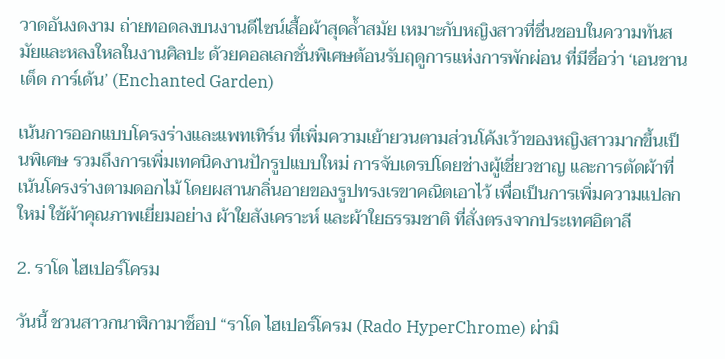วาดอันงดงาม ถ่ายทอดลงบนงานดีไซน์เสื้อผ้าสุดล้ำสมัย เหมาะกับหญิงสาวที่ชื่นชอบในความทันสมัยและหลงใหลในงานศิลปะ ด้วยคอลเลกชั่นพิเศษต้อนรับฤดูการแห่งการพักผ่อน ที่มีชื่อว่า ‘เอนชานเต็ด การ์เด้น’ (Enchanted Garden)

เน้นการออกแบบโครงร่างและแพทเทิร์น ที่เพิ่มความเย้ายวนตามส่วนโค้งเว้าของหญิงสาวมากขึ้นเป็นพิเศษ รวมถึงการเพิ่มเทคนิคงานปักรูปแบบใหม่ การจับเดรปโดยช่างผู้เชี่ยวชาญ และการตัดผ้าที่เน้นโครงร่างตามดอกไม้ โดยผสานกลิ่นอายของรูปทรงเรขาคณิตเอาไว้ เพื่อเป็นการเพิ่มความแปลกใหม่ ใช้ผ้าคุณภาพเยี่ยมอย่าง ผ้าใยสังเคราะห์ และผ้าใยธรรมชาติ ที่สั่งตรงจากประเทศอิตาลี

2. ราโด ไฮเปอร์โครม

วันนี้ ชวนสาวกนาฬิกามาช็อป “ราโด ไฮเปอร์โครม (Rado HyperChrome) ผ่ามิ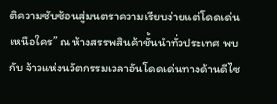ติความซับซ้อนสู่มนตราความเรียบง่ายแต่โดดเด่นเหนือใคร” ณ ห้างสรรพสินค้าชั้นนำทั่วประเทศ พบกับ จ้าวแห่งนวัตกรรมเวลาอันโดดเด่นทางด้านดีไซ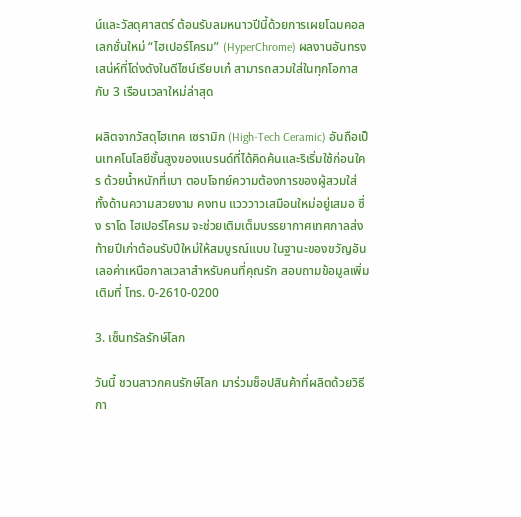น์และวัสดุศาสตร์ ต้อนรับลมหนาวปีนี้ด้วยการเผยโฉมคอลเลกชั่นใหม่ “ไฮเปอร์โครม” (HyperChrome) ผลงานอันทรงเสน่ห์ที่โด่งดังในดีไซน์เรียบเก๋ สามารถสวมใส่ในทุกโอกาส กับ 3 เรือนเวลาใหม่ล่าสุด

ผลิตจากวัสดุไฮเทค เซรามิก (High-Tech Ceramic) อันถือเป็นเทคโนโลยีชั้นสูงของแบรนด์ที่ได้คิดค้นและริเริ่มใช้ก่อนใคร ด้วยน้ำหนักที่เบา ตอบโจทย์ความต้องการของผู้สวมใส่ทั้งด้านความสวยงาม คงทน แวววาวเสมือนใหม่อยู่เสมอ ซึ่ง ราโด ไฮเปอร์โครม จะช่วยเติมเต็มบรรยากาศเทศกาลส่งท้ายปีเก่าต้อนรับปีใหม่ให้สมบูรณ์แบบ ในฐานะของขวัญอันเลอค่าเหนือกาลเวลาสำหรับคนที่คุณรัก สอบถามข้อมูลเพิ่มเติมที่ โทร. 0-2610-0200

3. เซ็นทรัลรักษ์โลก

วันนี้ ชวนสาวกคนรักษ์โลก มาร่วมช็อปสินค้าที่ผลิตด้วยวิธีกา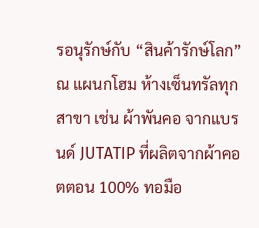รอนุรักษ์กับ “สินค้ารักษ์โลก” ณ แผนกโฮม ห้างเซ็นทรัลทุกสาขา เช่น ผ้าพันคอ จากแบรนด์ JUTATIP ที่ผลิตจากผ้าคอตตอน 100% ทอมือ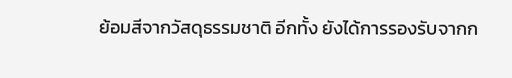ย้อมสีจากวัสดุธรรมชาติ อีกทั้ง ยังได้การรองรับจากก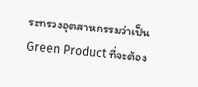ระทรวงอุตสาหกรรมว่าเป็น Green Product ที่จะต้อง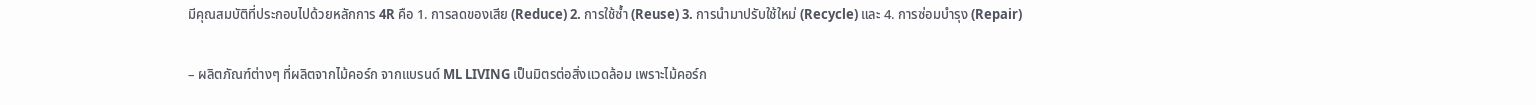มีคุณสมบัติที่ประกอบไปด้วยหลักการ 4R คือ 1. การลดของเสีย (Reduce) 2. การใช้ซ้ำ (Reuse) 3. การนำมาปรับใช้ใหม่ (Recycle) และ 4. การซ่อมบำรุง (Repair)

– ผลิตภัณฑ์ต่างๆ ที่ผลิตจากไม้คอร์ก จากแบรนด์ ML LIVING เป็นมิตรต่อสิ่งแวดล้อม เพราะไม้คอร์ก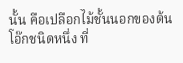นั้น คือเปลือกไม้ชั้นนอกของต้นโอ๊กชนิดหนึ่ง ที่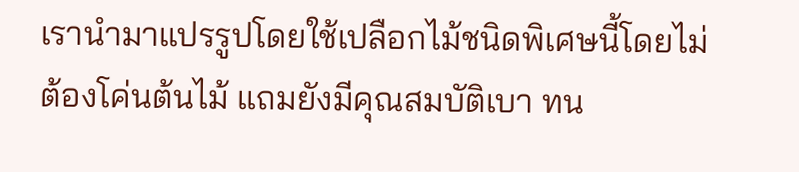เรานำมาแปรรูปโดยใช้เปลือกไม้ชนิดพิเศษนี้โดยไม่ต้องโค่นต้นไม้ แถมยังมีคุณสมบัติเบา ทน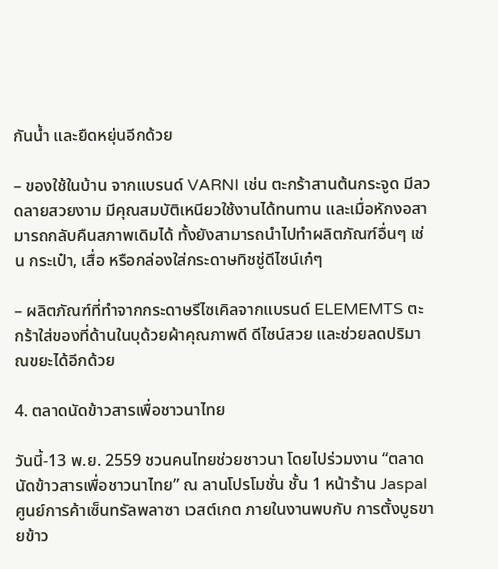กันน้ำ และยืดหยุ่นอีกด้วย

– ของใช้ในบ้าน จากแบรนด์ VARNI เช่น ตะกร้าสานต้นกระจูด มีลวดลายสวยงาม มีคุณสมบัติเหนียวใช้งานได้ทนทาน และเมื่อหักงอสามารถกลับคืนสภาพเดิมได้ ทั้งยังสามารถนำไปทำผลิตภัณฑ์อื่นๆ เช่น กระเป๋า, เสื่อ หรือกล่องใส่กระดาษทิชชู่ดีไซน์เก๋ๆ

– ผลิตภัณฑ์ที่ทำจากกระดาษรีไซเคิลจากแบรนด์ ELEMEMTS ตะกร้าใส่ของที่ด้านในบุด้วยผ้าคุณภาพดี ดีไซน์สวย และช่วยลดปริมาณขยะได้อีกด้วย

4. ตลาดนัดข้าวสารเพื่อชาวนาไทย

วันนี้-13 พ.ย. 2559 ชวนคนไทยช่วยชาวนา โดยไปร่วมงาน “ตลาดนัดข้าวสารเพื่อชาวนาไทย” ณ ลานโปรโมชั่น ชั้น 1 หน้าร้าน Jaspal ศูนย์การค้าเซ็นทรัลพลาซา เวสต์เกต ภายในงานพบกับ การตั้งบูธขายข้าว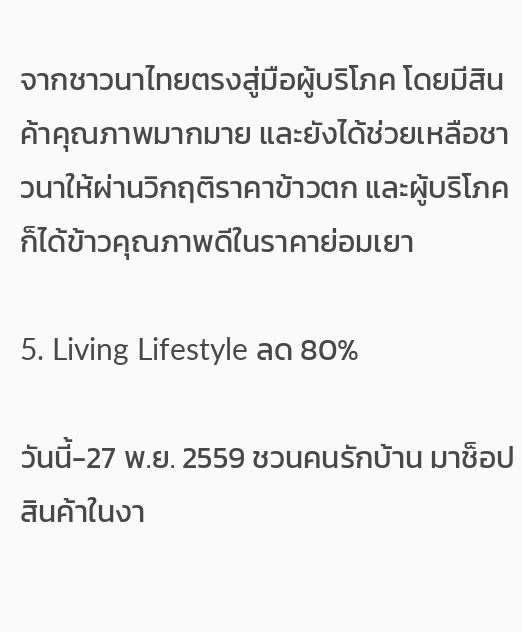จากชาวนาไทยตรงสู่มือผู้บริโภค โดยมีสินค้าคุณภาพมากมาย และยังได้ช่วยเหลือชาวนาให้ผ่านวิกฤติราคาข้าวตก และผู้บริโภคก็ได้ข้าวคุณภาพดีในราคาย่อมเยา

5. Living Lifestyle ลด 80%

วันนี้-27 พ.ย. 2559 ชวนคนรักบ้าน มาช็อปสินค้าในงา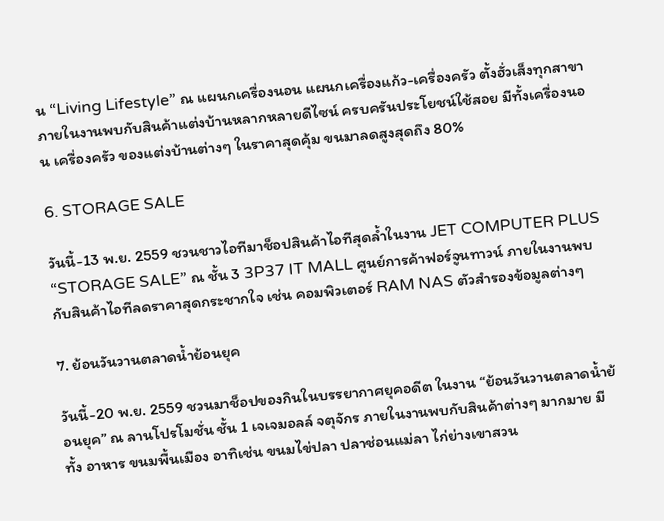น “Living Lifestyle” ณ แผนกเครื่องนอน แผนกเครื่องแก้ว-เครื่องครัว ตั้งฮั่วเส็งทุกสาขา ภายในงานพบกับสินค้าแต่งบ้านหลากหลายดีไซน์ ครบครันประโยชน์ใช้สอย มีทั้งเครื่องนอน เครื่องครัว ของแต่งบ้านต่างๆ ในราคาสุดคุ้ม ขนมาลดสูงสุดถึง 80%

6. STORAGE SALE

วันนี้-13 พ.ย. 2559 ชวนชาวไอทีมาช็อปสินค้าไอทีสุดล้ำในงาน JET COMPUTER PLUS “STORAGE SALE” ณ ชั้น 3 3P37 IT MALL ศูนย์การค้าฟอร์จูนทาวน์ ภายในงานพบกับสินค้าไอทีลดราคาสุดกระชากใจ เช่น คอมพิวเตอร์ RAM NAS ตัวสำรองข้อมูลต่างๆ

7. ย้อนวันวานตลาดน้ำย้อนยุค

วันนี้-20 พ.ย. 2559 ชวนมาช็อปของกินในบรรยากาศยุคอดีต ในงาน “ย้อนวันวานตลาดน้ำย้อนยุค” ณ ลานโปรโมชั่น ชั้น 1 เจเจมอลล์ จตุจักร ภายในงานพบกับสินค้าต่างๆ มากมาย มีทั้ง อาหาร ขนมพื้นเมือง อาทิเช่น ขนมไข่ปลา ปลาช่อนแม่ลา ไก่ย่างเขาสวน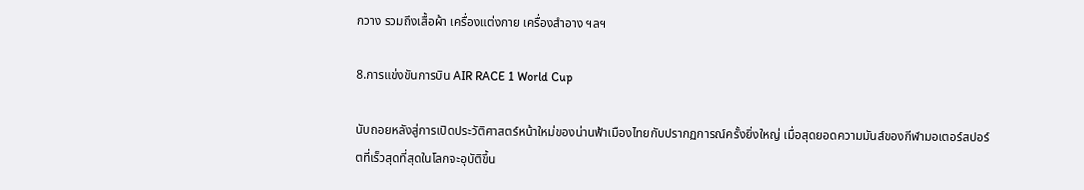กวาง รวมถึงเสื้อผ้า เครื่องแต่งกาย เครื่องสำอาง ฯลฯ

8.การแข่งขันการบิน AIR RACE 1 World Cup

นับถอยหลังสู่การเปิดประวัติศาสตร์หน้าใหม่ของน่านฟ้าเมืองไทยกับปรากฏการณ์ครั้งยิ่งใหญ่ เมื่อสุดยอดความมันส์ของกีฬามอเตอร์สปอร์ตที่เร็วสุดที่สุดในโลกจะอุบัติขึ้น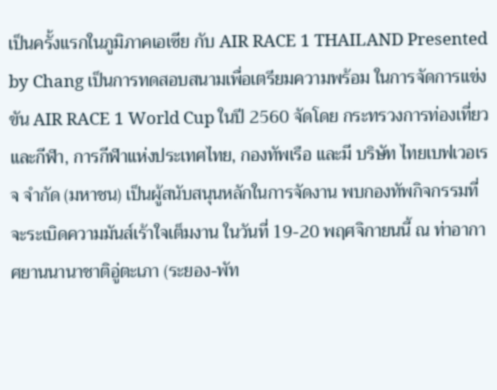เป็นครั้งแรกในภูมิภาคเอเซีย กับ AIR RACE 1 THAILAND Presented by Chang เป็นการทดสอบสนามเพื่อเตรียมความพร้อม ในการจัดการแข่งขัน AIR RACE 1 World Cup ในปี 2560 จัดโดย กระทรวงการท่องเที่ยวและกีฬา, การกีฬาแห่งประเทศไทย, กองทัพเรือ และมี บริษัท ไทยเบฟเวอเรจ จำกัด (มหาชน) เป็นผู้สนับสนุนหลักในการจัดงาน พบกองทัพกิจกรรมที่จะระเบิดความมันส์เร้าใจเต็มงาน ในวันที่ 19-20 พฤศจิกายนนี้ ณ ท่าอากาศยานนานาชาติอู่ตะเภา (ระยอง-พัท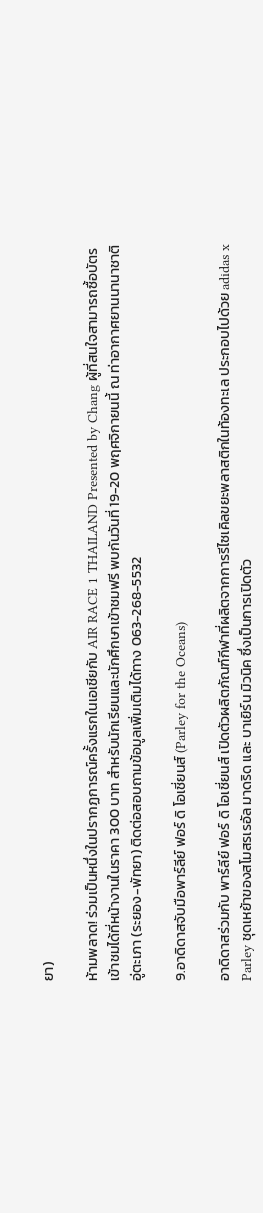ยา)

ห้ามพลาด! ร่วมเป็นหนึ่งในปรากฏการณ์ครั้งแรกในเอเชียกับ AIR RACE 1 THAILAND Presented by Chang ผู้ที่สนใจสามารถซื้อบัตรเข้าชมได้ที่หน้างานในราคา 300 บาท สำหรับนักเรียนและนักศึกษาเข้าชมฟรี พบกันวันที่ 19-20 พฤศจิกายนนี้ ณ ท่าอากาศยานนานาชาติอู่ตะเภา (ระยอง-พัทยา) ติดต่อสอบถามข้อมูลเพิ่มเติมได้ทาง 063-268-5532

9.อาดิดาสจับมือพาร์ลีย์ ฟอร์ ดิ โอเชี่ยนส์ (Parley for the Oceans)

อาดิดาสร่วมกับ พาร์ลีย์ ฟอร์ ดิ โอเชี่ยนส์ เปิดตัวผลิตภัณฑ์กีฬาที่ผลิตจากการรีไซเคิลขยะพลาสติกในท้องทะเล ประกอบไปด้วย adidas x Parley ชุดเหย้าของสโมสรเรอัล มาดริด และ บาเยิร์น มิวนิค ซึ่งเป็นการเปิดตัว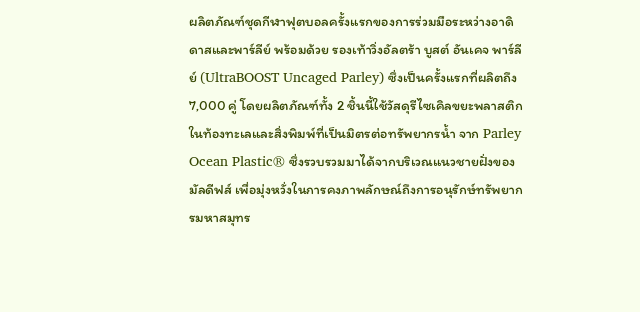ผลิตภัณฑ์ชุดกีฬาฟุตบอลครั้งแรกของการร่วมมือระหว่างอาดิดาสและพาร์ลีย์ พร้อมด้วย รองเท้าวิ่งอัลตร้า บูสต์ อันเคจ พาร์ลีย์ (UltraBOOST Uncaged Parley) ซึ่งเป็นครั้งแรกที่ผลิตถึง 7,000 คู่ โดยผลิตภัณฑ์ทั้ง 2 ชิ้นนี้ใช้วัสดุรีไซเคิลขยะพลาสติกในท้องทะเลและสิ่งพิมพ์ที่เป็นมิตรต่อทรัพยากรน้ำ จาก Parley Ocean Plastic® ซึ่งรวบรวมมาได้จากบริเวณแนวชายฝั่งของมัลดีฟส์ เพื่อมุ่งหวั่งในการคงภาพลักษณ์ถึงการอนุรักษ์ทรัพยากรมหาสมุทร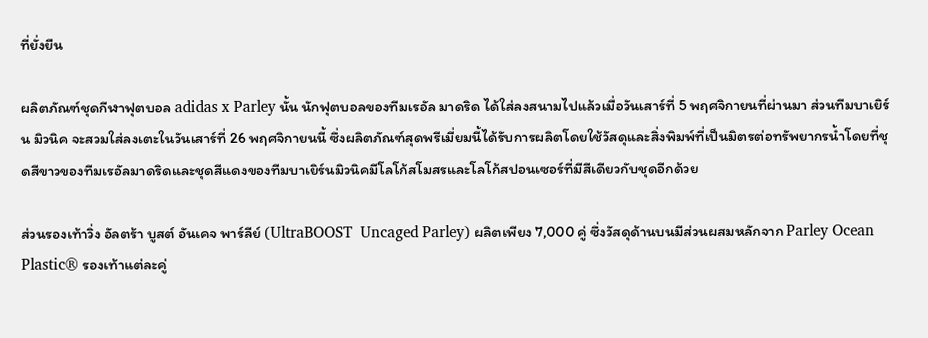ที่ยั่งยืน

ผลิตภัณฑ์ชุดกีฬาฟุตบอล adidas x Parley นั้น นักฟุตบอลของทีมเรอัล มาดริด ได้ใส่ลงสนามไปแล้วเมื่อวันเสาร์ที่ 5 พฤศจิกายนที่ผ่านมา ส่วนทีมบาเยิร์น มิวนิค จะสวมใส่ลงเตะในวันเสาร์ที่ 26 พฤศจิกายนนี้ ซึ่งผลิตภัณฑ์สุดพรีเมี่ยมนี้ได้รับการผลิตโดยใช้วัสดุและสิ่งพิมพ์ที่เป็นมิตรต่อทรัพยากรน้ำโดยที่ชุดสีขาวของทีมเรอัลมาดริดและชุดสีแดงของทีมบาเยิร์นมิวนิคมีโลโก้สโมสรและโลโก้สปอนเซอร์ที่มีสีเดียวกับชุดอีกด้วย

ส่วนรองเท้าวิ่ง อัลตร้า บูสต์ อันเคจ พาร์ลีย์ (UltraBOOST  Uncaged Parley) ผลิตเพียง 7,000 คู่ ซึ่งวัสดุด้านบนมีส่วนผสมหลักจาก Parley Ocean Plastic® รองเท้าแต่ละคู่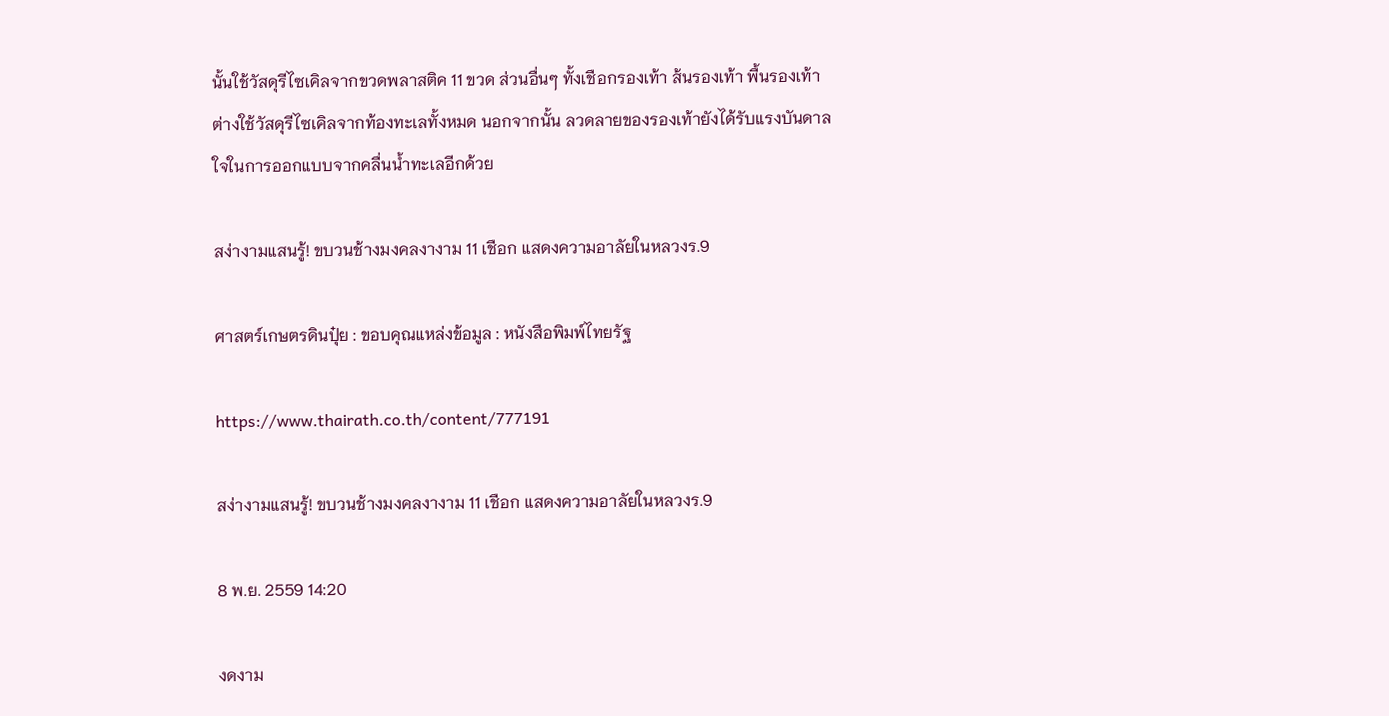นั้นใช้วัสดุรีไซเคิลจากขวดพลาสติค 11 ขวด ส่วนอื่นๆ ทั้งเชือกรองเท้า ส้นรองเท้า พื้นรองเท้า ต่างใช้วัสดุรีไซเคิลจากท้องทะเลทั้งหมด นอกจากนั้น ลวดลายของรองเท้ายังได้รับแรงบันดาลใจในการออกแบบจากคลื่นน้ำทะเลอีกด้วย

สง่างามแสนรู้! ขบวนช้างมงคลงางาม 11 เชือก แสดงความอาลัยในหลวงร.9

ศาสตร์เกษตรดินปุ๋ย : ขอบคุณแหล่งข้อมูล : หนังสือพิมพ์ไทยรัฐ

https://www.thairath.co.th/content/777191

สง่างามแสนรู้! ขบวนช้างมงคลงางาม 11 เชือก แสดงความอาลัยในหลวงร.9

8 พ.ย. 2559 14:20

งดงาม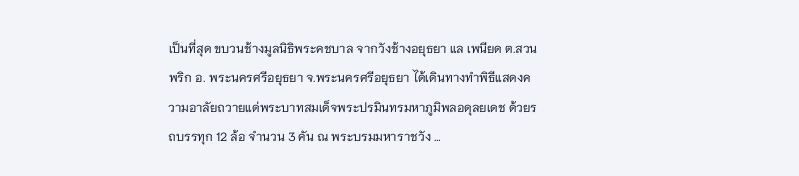เป็นที่สุด ขบวนช้างมูลนิธิพระคชบาล จากวังช้างอยุธยา แล เพนียด ต.สวนพริก อ. พระนครศรีอยุธยา จ.พระนครศรีอยุธยา ได้เดินทางทำพิธีแสดงความอาลัยถวายแด่พระบาทสมเด็จพระปรมินทรมหาภูมิพลอดุลยเดช ด้วยรถบรรทุก 12 ล้อ จำนวน 3 คัน ณ พระบรมมหาราชวัง …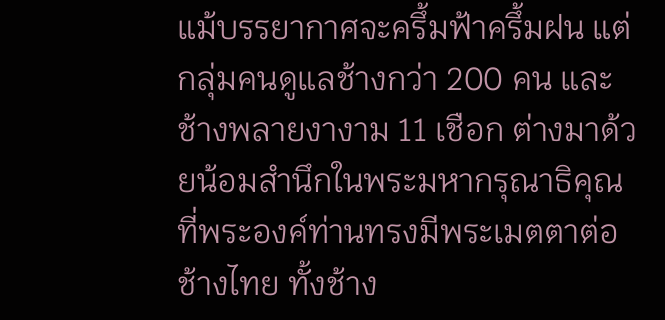แม้บรรยากาศจะครึ้มฟ้าครึ้มฝน แต่กลุ่มคนดูแลช้างกว่า 200 คน และช้างพลายงางาม 11 เชือก ต่างมาด้วยน้อมสำนึกในพระมหากรุณาธิคุณที่พระองค์ท่านทรงมีพระเมตตาต่อช้างไทย ทั้งช้าง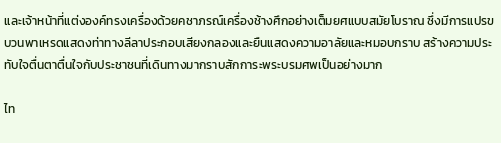และเจ้าหน้าที่แต่งองค์ทรงเครื่องด้วยคชาภรณ์เครื่องช้างศึกอย่างเต็มยศแบบสมัยโบราณ ซึ่งมีการแปรขบวนพาเหรดแสดงท่าทางลีลาประกอบเสียงกลองและยืนแสดงความอาลัยและหมอบกราบ สร้างความประทับใจตื่นตาตื่นใจกับประชาชนที่เดินทางมากราบสักการะพระบรมศพเป็นอย่างมาก

ไท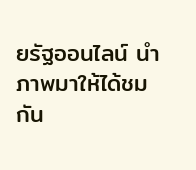ยรัฐออนไลน์ นำภาพมาให้ได้ชมกัน